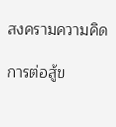สงครามความคิด

การต่อสู้ข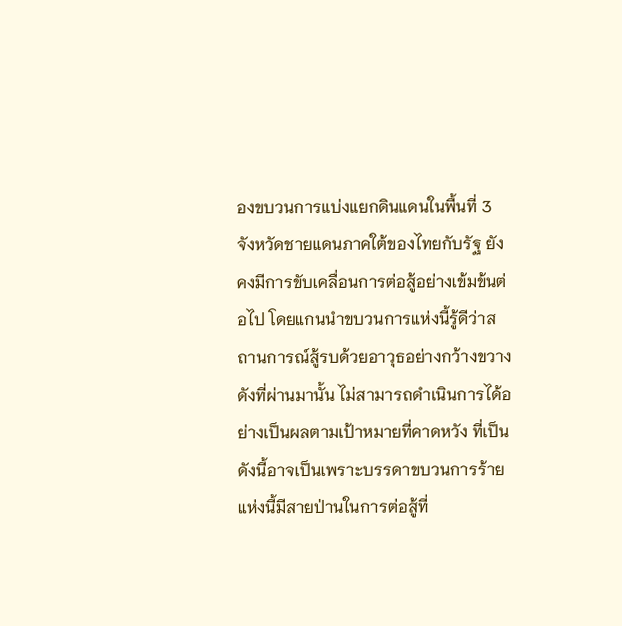องขบวนการแบ่งแยกดินแดนในพื้นที่ 3 จังหวัดชายแดนภาคใต้ของไทยกับรัฐ ยังคงมีการขับเคลื่อนการต่อสู้อย่างเข้มข้นต่อไป โดยแกนนำขบวนการแห่งนี้รู้ดีว่าสถานการณ์สู้รบด้วยอาวุธอย่างกว้างขวางดังที่ผ่านมานั้น ไม่สามารถดำเนินการได้อย่างเป็นผลตามเป้าหมายที่คาดหวัง ที่เป็นดังนี้อาจเป็นเพราะบรรดาขบวนการร้ายแห่งนี้มีสายป่านในการต่อสู้ที่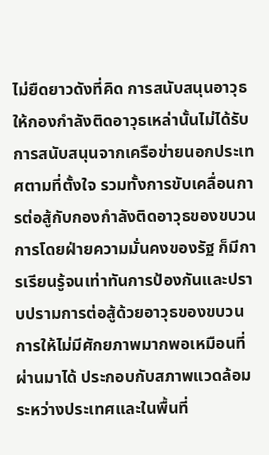ไม่ยืดยาวดังที่คิด การสนับสนุนอาวุธให้กองกำลังติดอาวุธเหล่านั้นไม่ได้รับการสนับสนุนจากเครือข่ายนอกประเทศตามที่ตั้งใจ รวมทั้งการขับเคลื่อนการต่อสู้กับกองกำลังติดอาวุธของขบวนการโดยฝ่ายความมั่นคงของรัฐ ก็มีการเรียนรู้จนเท่าทันการป้องกันและปราบปรามการต่อสู้ด้วยอาวุธของขบวนการให้ไม่มีศักยภาพมากพอเหมือนที่ผ่านมาได้ ประกอบกับสภาพแวดล้อมระหว่างประเทศและในพื้นที่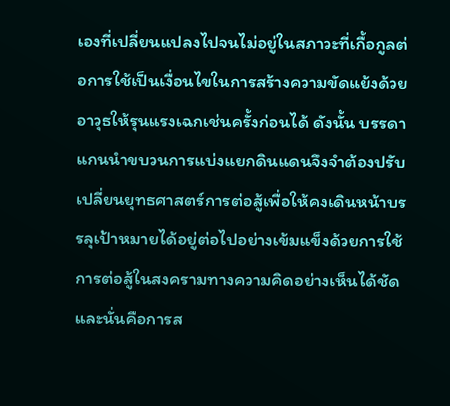เองที่เปลี่ยนแปลงไปจนไม่อยู่ในสภาวะที่เกื้อกูลต่อการใช้เป็นเงื่อนไขในการสร้างความขัดแย้งด้วยอาวุธให้รุนแรงเฉกเช่นครั้งก่อนได้ ดังนั้น บรรดาแกนนำขบวนการแบ่งแยกดินแดนจึงจำต้องปรับเปลี่ยนยุทธศาสตร์การต่อสู้เพื่อให้คงเดินหน้าบรรลุเป้าหมายได้อยู่ต่อไปอย่างเข้มแข็งด้วยการใช้การต่อสู้ในสงครามทางความคิดอย่างเห็นได้ชัด และนั่นคือการส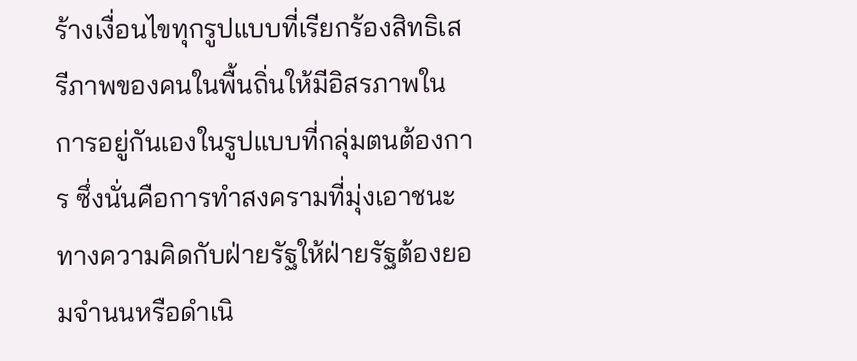ร้างเงื่อนไขทุกรูปแบบที่เรียกร้องสิทธิเสรีภาพของคนในพื้นถิ่นให้มีอิสรภาพในการอยู่กันเองในรูปแบบที่กลุ่มตนต้องการ ซึ่งนั่นคือการทำสงครามที่มุ่งเอาชนะทางความคิดกับฝ่ายรัฐให้ฝ่ายรัฐต้องยอมจำนนหรือดำเนิ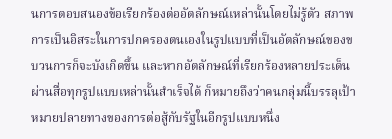นการตอบสนองข้อเรียกร้องต่ออัตลักษณ์เหล่านั้นโดยไม่รู้ตัว สภาพการเป็นอิสระในการปกครองตนเองในรูปแบบที่เป็นอัตลักษณ์ของขบวนการก็จะบังเกิดขึ้น และหากอัตลักษณ์ที่เรียกร้องหลายประเด็นผ่านสื่อทุกรูปแบบเหล่านั้นสำเร็จได้ ก็หมายถึงว่าคนกลุ่มนี้บรรลุเป้าหมายปลายทางของการต่อสู้กับรัฐในอีกรูปแบบหนึ่ง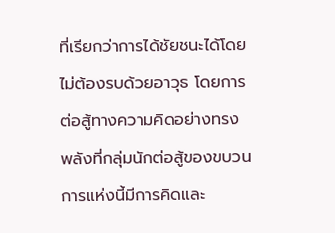ที่เรียกว่าการได้ชัยชนะได้โดยไม่ต้องรบด้วยอาวุธ โดยการต่อสู้ทางความคิดอย่างทรงพลังที่กลุ่มนักต่อสู้ของขบวนการแห่งนี้มีการคิดและ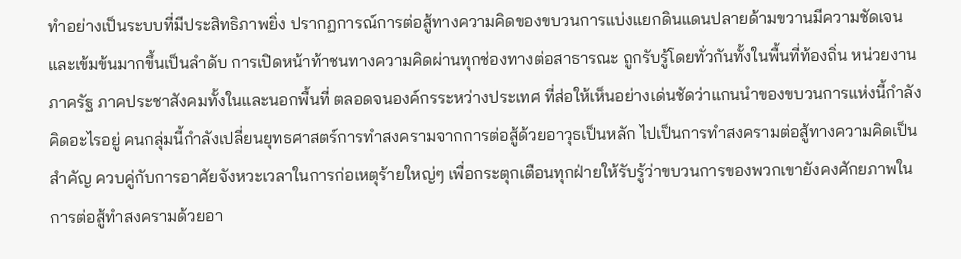ทำอย่างเป็นระบบที่มีประสิทธิภาพยิ่ง ปรากฏการณ์การต่อสู้ทางความคิดของขบวนการแบ่งแยกดินแดนปลายด้ามขวานมีความชัดเจนและเข้มข้นมากขึ้นเป็นลำดับ การเปิดหน้าท้าชนทางความคิดผ่านทุกช่องทางต่อสาธารณะ ถูกรับรู้โดยทั่วกันทั้งในพื้นที่ท้องถิ่น หน่วยงานภาครัฐ ภาคประชาสังคมทั้งในและนอกพื้นที่ ตลอดจนองค์กรระหว่างประเทศ ที่ส่อให้เห็นอย่างเด่นชัดว่าแกนนำของขบวนการแห่งนี้กำลังคิดอะไรอยู่ คนกลุ่มนี้กำลังเปลี่ยนยุทธศาสตร์การทำสงครามจากการต่อสู้ด้วยอาวุธเป็นหลัก ไปเป็นการทำสงครามต่อสู้ทางความคิดเป็นสำคัญ ควบคู่กับการอาศัยจังหวะเวลาในการก่อเหตุร้ายใหญ่ๆ เพื่อกระตุกเตือนทุกฝ่ายให้รับรู้ว่าขบวนการของพวกเขายังคงศักยภาพในการต่อสู้ทำสงครามด้วยอา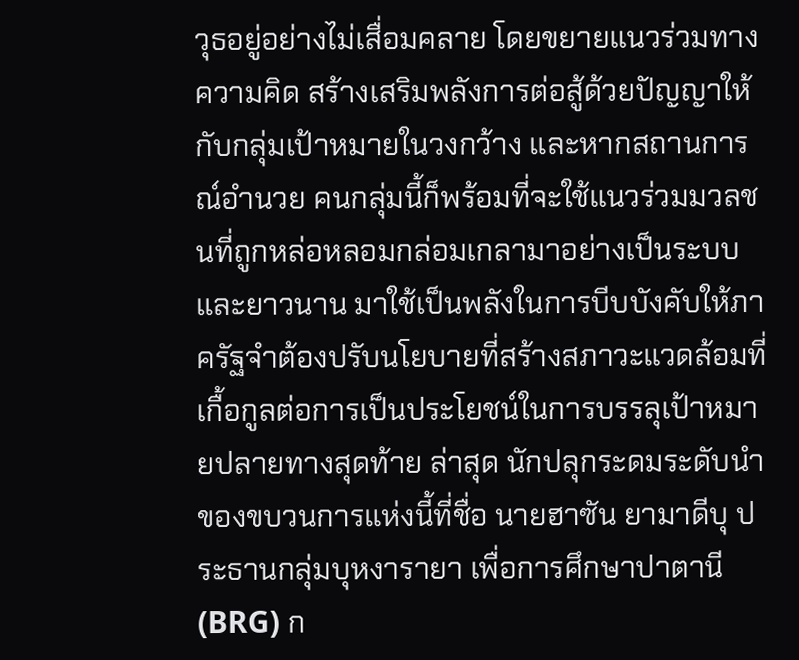วุธอยู่อย่างไม่เสื่อมคลาย โดยขยายแนวร่วมทางความคิด สร้างเสริมพลังการต่อสู้ด้วยปัญญาให้กับกลุ่มเป้าหมายในวงกว้าง และหากสถานการณ์อำนวย คนกลุ่มนี้ก็พร้อมที่จะใช้แนวร่วมมวลชนที่ถูกหล่อหลอมกล่อมเกลามาอย่างเป็นระบบและยาวนาน มาใช้เป็นพลังในการบีบบังคับให้ภาครัฐจำต้องปรับนโยบายที่สร้างสภาวะแวดล้อมที่เกื้อกูลต่อการเป็นประโยชน์ในการบรรลุเป้าหมายปลายทางสุดท้าย ล่าสุด นักปลุกระดมระดับนำของขบวนการแห่งนี้ที่ชื่อ นายฮาซัน ยามาดีบุ ประธานกลุ่มบุหงารายา เพื่อการศึกษาปาตานี(BRG) ก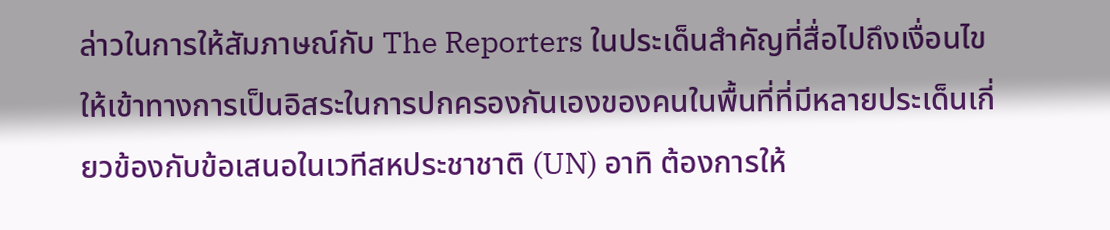ล่าวในการให้สัมภาษณ์กับ The Reporters ในประเด็นสำคัญที่สื่อไปถึงเงื่อนไขให้เข้าทางการเป็นอิสระในการปกครองกันเองของคนในพื้นที่ที่มีหลายประเด็นเกี่ยวข้องกับข้อเสนอในเวทีสหประชาชาติ (UN) อาทิ ต้องการให้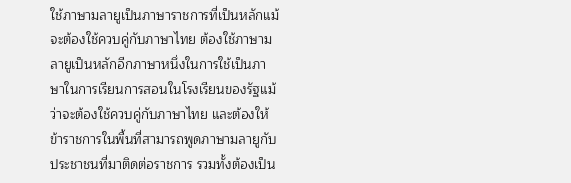ใช้ภาษามลายูเป็นภาษาราชการที่เป็นหลักแม้จะต้องใช้ควบคู่กับภาษาไทย ต้องใช้ภาษามลายูเป็นหลักอีกภาษาหนึ่งในการใช้เป็นภาษาในการเรียนการสอนในโรงเรียนของรัฐแม้ว่าจะต้องใช้ควบคู่กับภาษาไทย และต้องให้ข้าราชการในพื้นที่สามารถพูดภาษามลายูกับประชาชนที่มาติดต่อราชการ รวมทั้งต้องเป็น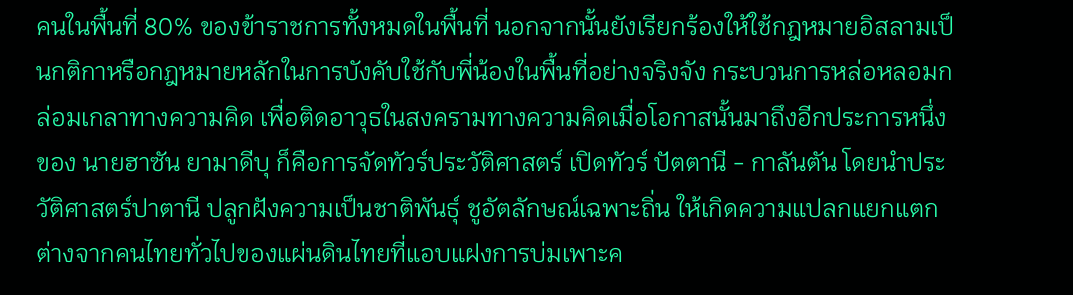คนในพื้นที่ 80% ของข้าราชการทั้งหมดในพื้นที่ นอกจากนั้นยังเรียกร้องให้ใช้กฎหมายอิสลามเป็นกติกาหรือกฎหมายหลักในการบังคับใช้กับพี่น้องในพื้นที่อย่างจริงจัง กระบวนการหล่อหลอมกล่อมเกลาทางความคิด เพื่อติดอาวุธในสงครามทางความคิดเมื่อโอกาสนั้นมาถึงอีกประการหนึ่งของ นายฮาซัน ยามาดีบุ ก็คือการจัดทัวร์ประวัติศาสตร์ เปิดทัวร์ ปัตตานี - กาลันตัน โดยนำประวัติศาสตร์ปาตานี ปลูกฝังความเป็นชาติพันธุ์ ชูอัตลักษณ์เฉพาะถิ่น ให้เกิดความแปลกแยกแตกต่างจากคนไทยทั่วไปของแผ่นดินไทยที่แอบแฝงการบ่มเพาะค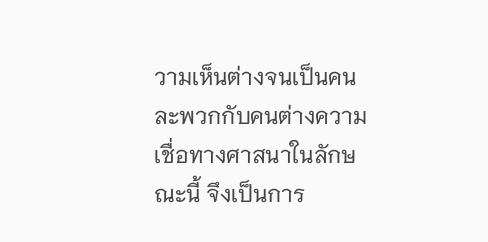วามเห็นต่างจนเป็นคนละพวกกับคนต่างความเชื่อทางศาสนาในลักษณะนี้ จึงเป็นการ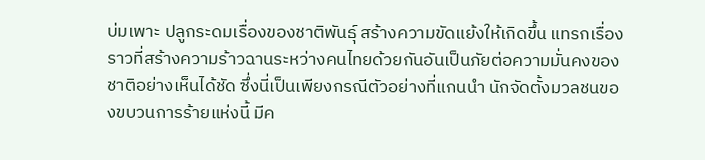บ่มเพาะ ปลูกระดมเรื่องของชาติพันธุ์ สร้างความขัดแย้งให้เกิดขึ้น แทรกเรื่องราวที่สร้างความร้าวฉานระหว่างคนไทยด้วยกันอันเป็นภัยต่อความมั่นคงของชาติอย่างเห็นได้ชัด ซึ่งนี่เป็นเพียงกรณีตัวอย่างที่แกนนำ นักจัดตั้งมวลชนของขบวนการร้ายแห่งนี้ มีค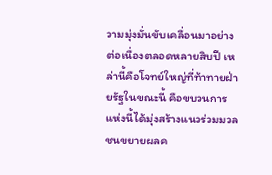วามมุ่งมั่นขับเคลื่อนมาอย่างต่อเนื่องตลอดหลายสิบปี เหล่านี้คือโจทย์ใหญ่ที่ท้าทายฝ่ายรัฐในขณะนี้ คือขบวนการแห่งนี้ได้มุ่งสร้างแนวร่วมมวลชนขยายผลค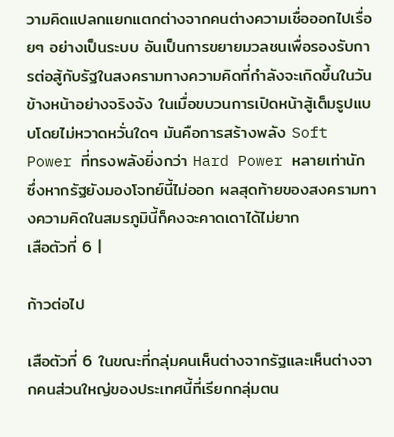วามคิดแปลกแยกแตกต่างจากคนต่างความเชื่อออกไปเรื่อยๆ อย่างเป็นระบบ อันเป็นการขยายมวลชนเพื่อรองรับการต่อสู้กับรัฐในสงครามทางความคิดที่กำลังจะเกิดขึ้นในวันข้างหน้าอย่างจริงจัง ในเมื่อขบวนการเปิดหน้าสู้เต็มรูปแบบโดยไม่หวาดหวั่นใดๆ มันคือการสร้างพลัง Soft Power ที่ทรงพลังยิ่งกว่า Hard Power หลายเท่านัก ซึ่งหากรัฐยังมองโจทย์นี้ไม่ออก ผลสุดท้ายของสงครามทางความคิดในสมรภูมินี้ก็คงจะคาดเดาได้ไม่ยาก
เสือตัวที่ 6 |

ก้าวต่อไป

เสือตัวที่ 6 ในขณะที่กลุ่มคนเห็นต่างจากรัฐและเห็นต่างจากคนส่วนใหญ่ของประเทศนี้ที่เรียกกลุ่มตน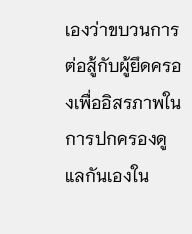เองว่าขบวนการต่อสู้กับผู้ยึดครองเพื่ออิสรภาพในการปกครองดูแลกันเองใน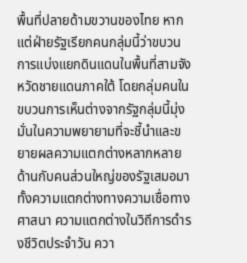พื้นที่ปลายด้ามขวานของไทย หากแต่ฝ่ายรัฐเรียกคนกลุ่มนี้ว่าขบวนการแบ่งแยกดินแดนในพื้นที่สามจังหวัดชายแดนภาคใต้ โดยกลุ่มคนในขบวนการเห็นต่างจากรัฐกลุ่มนี้มุ่งมั่นในความพยายามที่จะชี้นำและขยายผลความแตกต่างหลากหลายด้านกับคนส่วนใหญ่ของรัฐเสมอมา ทั้งความแตกต่างทางความเชื่อทางศาสนา ความแตกต่างในวิถีการดำรงชีวิตประจำวัน ควา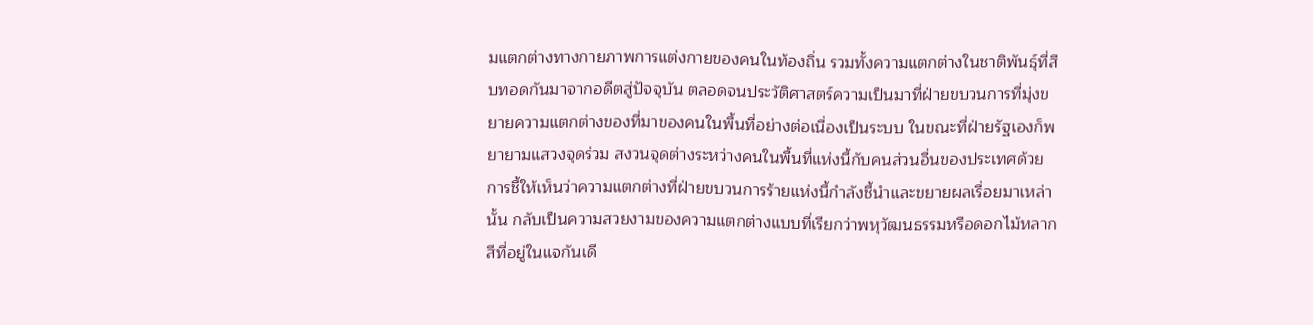มแตกต่างทางกายภาพการแต่งกายของคนในท้องถิ่น รวมทั้งความแตกต่างในชาติพันธุ์ที่สืบทอดกันมาจากอดีตสู่ปัจจุบัน ตลอดจนประวัติศาสตร์ความเป็นมาที่ฝ่ายขบวนการที่มุ่งขยายความแตกต่างของที่มาของคนในพื้นที่อย่างต่อเนื่องเป็นระบบ ในขณะที่ฝ่ายรัฐเองก็พยายามแสวงจุดร่วม สงวนจุดต่างระหว่างคนในพื้นที่แห่งนี้กับคนส่วนอื่นของประเทศด้วยการชี้ให้เห็นว่าความแตกต่างที่ฝ่ายขบวนการร้ายแห่งนี้กำลังชี้นำและขยายผลเรื่อยมาเหล่านั้น กลับเป็นความสวยงามของความแตกต่างแบบที่เรียกว่าพหุวัฒนธรรมหรือดอกไม้หลากสีที่อยู่ในแจกันเดี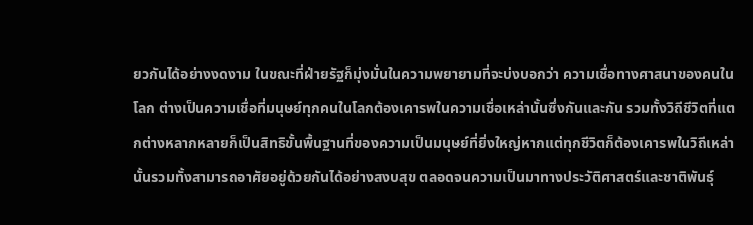ยวกันได้อย่างงดงาม ในขณะที่ฝ่ายรัฐก็มุ่งมั่นในความพยายามที่จะบ่งบอกว่า ความเชื่อทางศาสนาของคนในโลก ต่างเป็นความเชื่อที่มนุษย์ทุกคนในโลกต้องเคารพในความเชื่อเหล่านั้นซึ่งกันและกัน รวมทั้งวิถีชีวิตที่แตกต่างหลากหลายก็เป็นสิทธิขั้นพื้นฐานที่ของความเป็นมนุษย์ที่ยิ่งใหญ่หากแต่ทุกชีวิตก็ต้องเคารพในวิถีเหล่านั้นรวมทั้งสามารถอาศัยอยู่ด้วยกันได้อย่างสงบสุข ตลอดจนความเป็นมาทางประวัติศาสตร์และชาติพันธุ์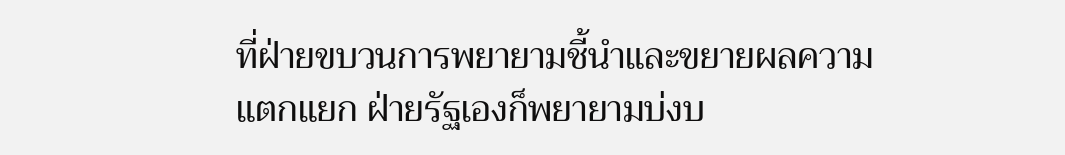ที่ฝ่ายขบวนการพยายามชี้นำและขยายผลความแตกแยก ฝ่ายรัฐเองก็พยายามบ่งบ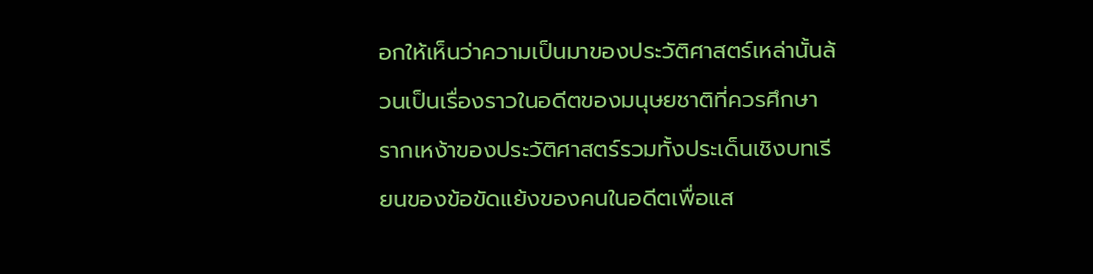อกให้เห็นว่าความเป็นมาของประวัติศาสตร์เหล่านั้นล้วนเป็นเรื่องราวในอดีตของมนุษยชาติที่ควรศึกษารากเหง้าของประวัติศาสตร์รวมทั้งประเด็นเชิงบทเรียนของข้อขัดแย้งของคนในอดีตเพื่อแส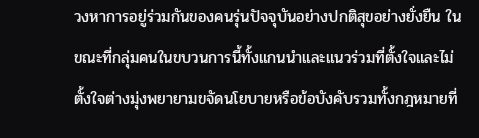วงหาการอยู่ร่วมกันของคนรุ่นปัจจุบันอย่างปกติสุขอย่างยั่งยืน ในขณะที่กลุ่มคนในขบวนการนี้ทั้งแกนนำและแนวร่วมที่ตั้งใจและไม่ตั้งใจต่างมุ่งพยายามขจัดนโยบายหรือข้อบังคับรวมทั้งกฎหมายที่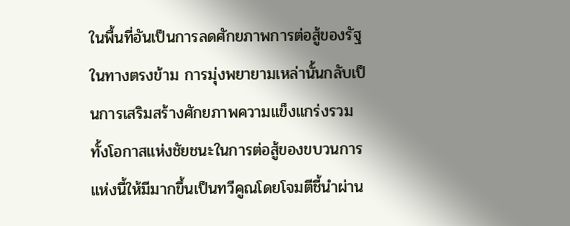ในพื้นที่อันเป็นการลดศักยภาพการต่อสู้ของรัฐ ในทางตรงข้าม การมุ่งพยายามเหล่านั้นกลับเป็นการเสริมสร้างศักยภาพความแข็งแกร่งรวมทั้งโอกาสแห่งชัยชนะในการต่อสู้ของขบวนการแห่งนี้ให้มีมากขึ้นเป็นทวีคูณโดยโจมตีชี้นำผ่าน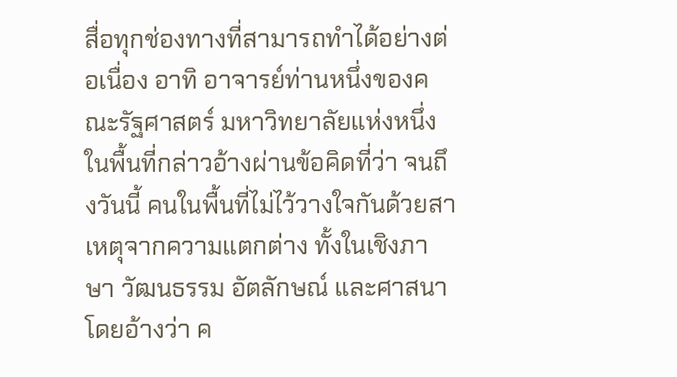สื่อทุกช่องทางที่สามารถทำได้อย่างต่อเนื่อง อาทิ อาจารย์ท่านหนึ่งของคณะรัฐศาสตร์ มหาวิทยาลัยแห่งหนึ่งในพื้นที่กล่าวอ้างผ่านข้อคิดที่ว่า จนถึงวันนี้ คนในพื้นที่ไม่ไว้วางใจกันด้วยสาเหตุจากความแตกต่าง ทั้งในเชิงภาษา วัฒนธรรม อัตลักษณ์ และศาสนา โดยอ้างว่า ค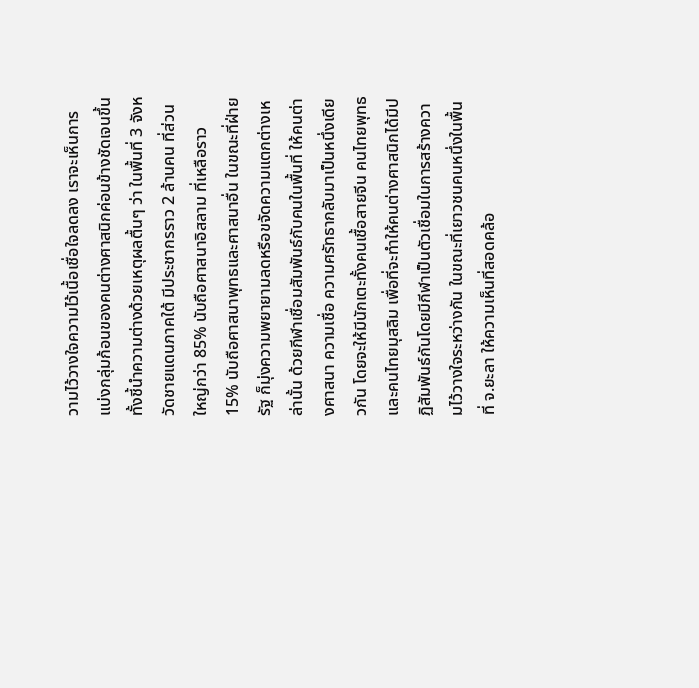วามไว้วางใจความไว้เนื้อเชื่อใจลดลง เราจะเห็นการแบ่งกลุ่มก้อนของคนต่างศาสนิกค่อนข้างชัดเจนขึ้น ทั้งชี้นำความต่างด้วยเหตุผลตื้นๆ ว่า ในพื้นที่ 3 จังหวัดชายแดนภาคใต้ มีประชากรราว 2 ล้านคน ที่ส่วนใหญ่กว่า 85% นับถือศาสนาอิสลาม ที่เหลือราว 15% นับถือศาสนาพุทธและศาสนาอื่น ในขณะที่ฝ่ายรัฐ ก็มุ่งความพยายามลดหรือขจัดความแตกต่างเหล่านั้น ด้วยกีฬาเชื่อมสัมพันธ์กับคนในพื้นที่ ให้คนต่างศาสนา ความเชื่อ ความศรัทธากลับมาเป็นหนึ่งเดียวกัน โดยจะให้มีนักเตะทั้งคนเชื้อสายจีน คนไทยพุทธ และคนไทยมุสลิม เพื่อที่จะทำให้คนต่างศาสนิกได้มีปฏิสัมพันธ์กันโดยมีกีฬาเป็นตัวเชื่อมในการสร้างความไว้วางใจระหว่างกัน ในขณะที่เยาวชนคนหนึ่งในพื้นที่ จ.ยะลา ให้ความเห็นที่สอดคล้อ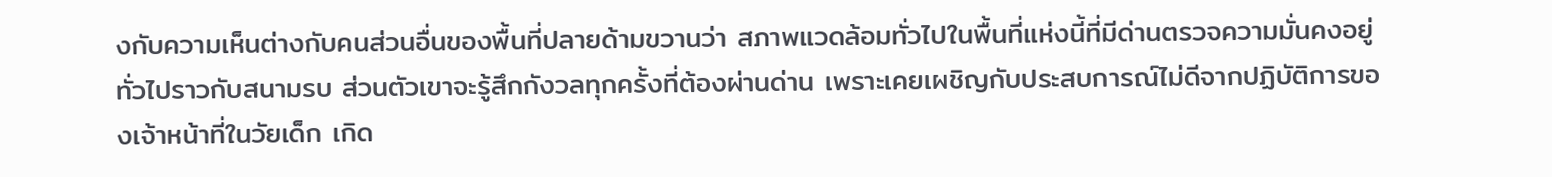งกับความเห็นต่างกับคนส่วนอื่นของพื้นที่ปลายด้ามขวานว่า สภาพแวดล้อมทั่วไปในพื้นที่แห่งนี้ที่มีด่านตรวจความมั่นคงอยู่ทั่วไปราวกับสนามรบ ส่วนตัวเขาจะรู้สึกกังวลทุกครั้งที่ต้องผ่านด่าน เพราะเคยเผชิญกับประสบการณ์ไม่ดีจากปฏิบัติการของเจ้าหน้าที่ในวัยเด็ก เกิด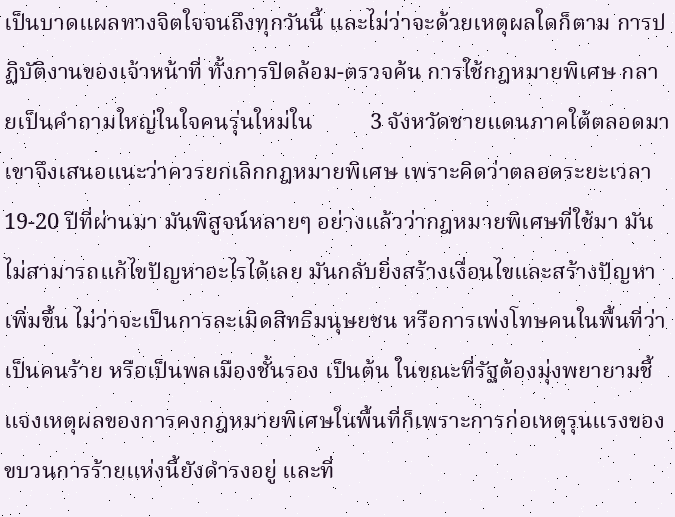เป็นบาดแผลทางจิตใจจนถึงทุกวันนี้ และไม่ว่าจะด้วยเหตุผลใดก็ตาม การปฏิบัติงานของเจ้าหน้าที่ ทั้งการปิดล้อม-ตรวจค้น การใช้กฎหมายพิเศษ กลายเป็นคำถามใหญ่ในใจคนรุ่นใหม่ใน          3 จังหวัดชายแดนภาคใต้ตลอดมา เขาจึงเสนอแนะว่าควรยกเลิกกฎหมายพิเศษ เพราะคิดว่าตลอดระยะเวลา 19-20 ปีที่ผ่านมา มันพิสูจน์หลายๆ อย่างแล้วว่ากฎหมายพิเศษที่ใช้มา มันไม่สามารถแก้ไขปัญหาอะไรได้เลย มันกลับยิ่งสร้างเงื่อนไขและสร้างปัญหาเพิ่มขึ้น ไม่ว่าจะเป็นการละเมิดสิทธิมนุษยชน หรือการเพ่งโทษคนในพื้นที่ว่าเป็นคนร้าย หรือเป็นพลเมืองชั้นรอง เป็นต้น ในขณะที่รัฐต้องมุ่งพยายามชี้แจงเหตุผลของการคงกฎหมายพิเศษในพื้นที่ก็เพราะการก่อเหตุรุนแรงของขบวนการร้ายแห่งนี้ยังดำรงอยู่ และที่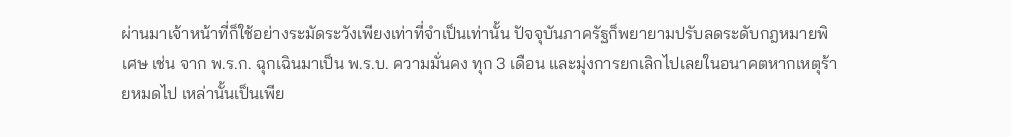ผ่านมาเจ้าหน้าที่ก็ใช้อย่างระมัดระวังเพียงเท่าที่จำเป็นเท่านั้น ปัจจุบันภาครัฐก็พยายามปรับลดระดับกฎหมายพิเศษ เช่น จาก พ.ร.ก. ฉุกเฉินมาเป็น พ.ร.บ. ความมั่นคง ทุก 3 เดือน และมุ่งการยกเลิกไปเลยในอนาคตหากเหตุร้ายหมดไป เหล่านั้นเป็นเพีย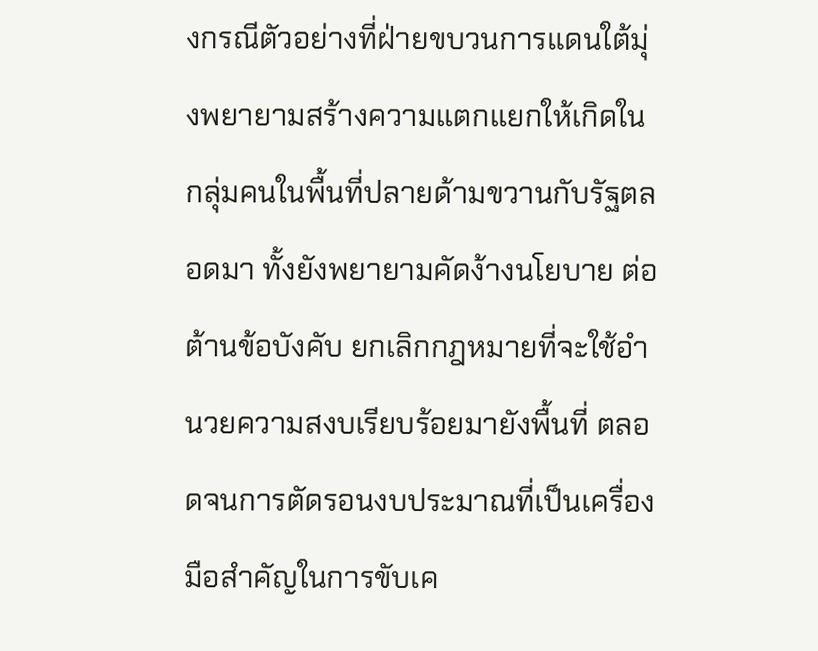งกรณีตัวอย่างที่ฝ่ายขบวนการแดนใต้มุ่งพยายามสร้างความแตกแยกให้เกิดในกลุ่มคนในพื้นที่ปลายด้ามขวานกับรัฐตลอดมา ทั้งยังพยายามคัดง้างนโยบาย ต่อต้านข้อบังคับ ยกเลิกกฎหมายที่จะใช้อำนวยความสงบเรียบร้อยมายังพื้นที่ ตลอดจนการตัดรอนงบประมาณที่เป็นเครื่องมือสำคัญในการขับเค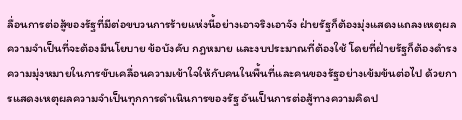ลื่อนการต่อสู้ของรัฐที่มีต่อขบวนการร้ายแห่งนี้อย่างเอาจริงเอาจัง ฝ่ายรัฐก็ต้องมุ่งแสดงแถลงเหตุผลความจำเป็นที่จะต้องมีนโยบาย ข้อบังคับ กฎหมาย และงบประมาณที่ต้องใช้ โดยที่ฝ่ายรัฐก็ต้องดำรงความมุ่งหมายในการขับเคลื่อนความเข้าใจให้กับคนในพื้นที่และคนของรัฐอย่างเข้มข้นต่อไป ด้วยการแสดงเหตุผลความจำเป็นทุกการดำเนินการของรัฐ อันเป็นการต่อสู้ทางความคิดป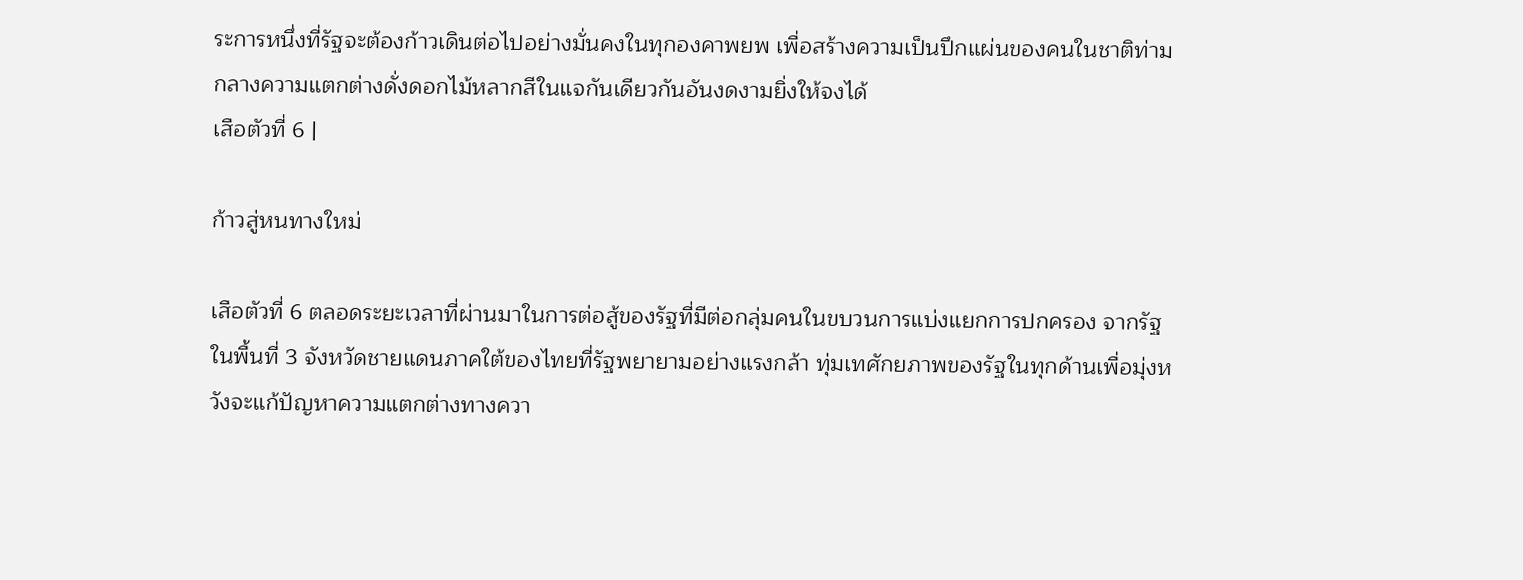ระการหนึ่งที่รัฐจะต้องก้าวเดินต่อไปอย่างมั่นคงในทุกองคาพยพ เพื่อสร้างความเป็นปึกแผ่นของคนในชาติท่ามกลางความแตกต่างดั่งดอกไม้หลากสีในแจกันเดียวกันอันงดงามยิ่งให้จงได้
เสือตัวที่ 6 |

ก้าวสู่หนทางใหม่

เสือตัวที่ 6 ตลอดระยะเวลาที่ผ่านมาในการต่อสู้ของรัฐที่มีต่อกลุ่มคนในขบวนการแบ่งแยกการปกครอง จากรัฐในพื้นที่ 3 จังหวัดชายแดนภาคใต้ของไทยที่รัฐพยายามอย่างแรงกล้า ทุ่มเทศักยภาพของรัฐในทุกด้านเพื่อมุ่งหวังจะแก้ปัญหาความแตกต่างทางควา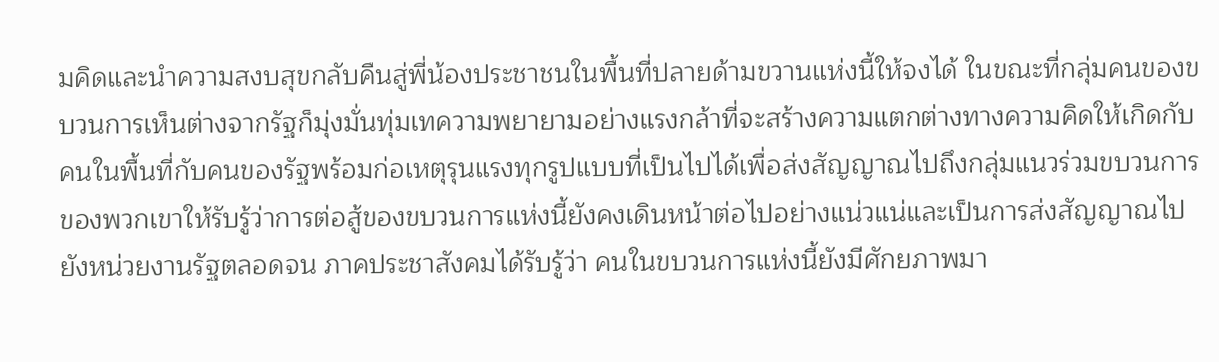มคิดและนำความสงบสุขกลับคืนสู่พี่น้องประชาชนในพื้นที่ปลายด้ามขวานแห่งนี้ให้จงได้ ในขณะที่กลุ่มคนของขบวนการเห็นต่างจากรัฐก็มุ่งมั่นทุ่มเทความพยายามอย่างแรงกล้าที่จะสร้างความแตกต่างทางความคิดให้เกิดกับคนในพื้นที่กับคนของรัฐพร้อมก่อเหตุรุนแรงทุกรูปแบบที่เป็นไปได้เพื่อส่งสัญญาณไปถึงกลุ่มแนวร่วมขบวนการของพวกเขาให้รับรู้ว่าการต่อสู้ของขบวนการแห่งนี้ยังคงเดินหน้าต่อไปอย่างแน่วแน่และเป็นการส่งสัญญาณไปยังหน่วยงานรัฐตลอดจน ภาคประชาสังคมได้รับรู้ว่า คนในขบวนการแห่งนี้ยังมีศักยภาพมา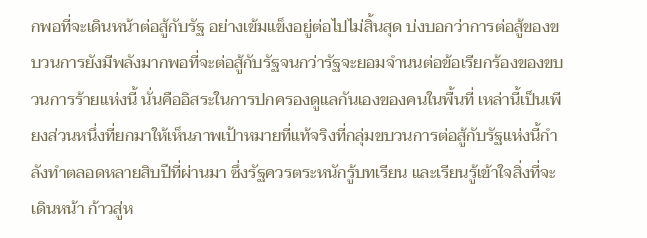กพอที่จะเดินหน้าต่อสู้กับรัฐ อย่างเข้มแข็งอยู่ต่อไปไม่สิ้นสุด บ่งบอกว่าการต่อสู้ของขบวนการยังมีพลังมากพอที่จะต่อสู้กับรัฐจนกว่ารัฐจะยอมจำนนต่อข้อเรียกร้องของขบวนการร้ายแห่งนี้ นั่นคืออิสระในการปกครองดูแลกันเองของคนในพื้นที่ เหล่านี้เป็นเพียงส่วนหนึ่งที่ยกมาให้เห็นภาพเป้าหมายที่แท้จริงที่กลุ่มขบวนการต่อสู้กับรัฐแห่งนี้กำลังทำตลอดหลายสิบปีที่ผ่านมา ซึ่งรัฐควรตระหนักรู้บทเรียน และเรียนรู้เข้าใจสิ่งที่จะเดินหน้า ก้าวสู่ห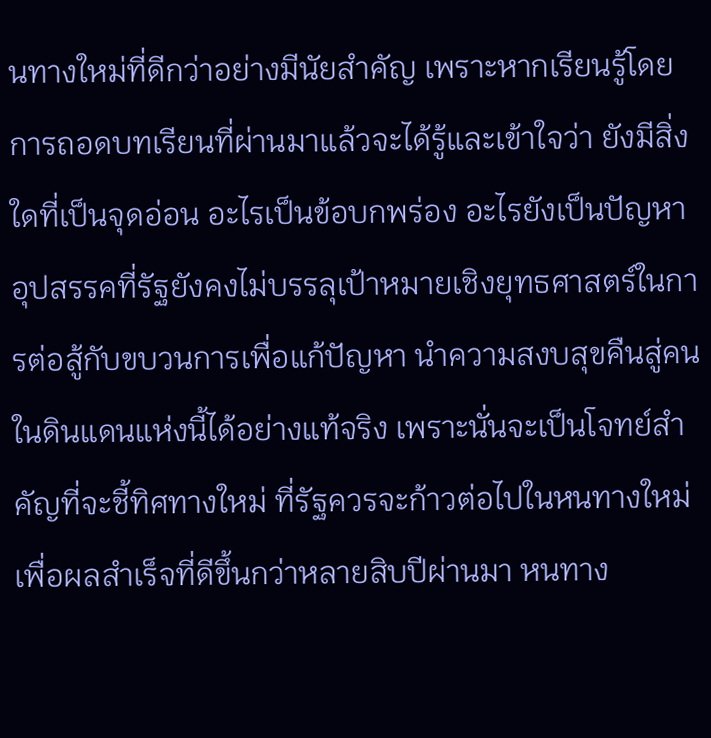นทางใหม่ที่ดีกว่าอย่างมีนัยสำคัญ เพราะหากเรียนรู้โดยการถอดบทเรียนที่ผ่านมาแล้วจะได้รู้และเข้าใจว่า ยังมีสิ่งใดที่เป็นจุดอ่อน อะไรเป็นข้อบกพร่อง อะไรยังเป็นปัญหาอุปสรรคที่รัฐยังคงไม่บรรลุเป้าหมายเชิงยุทธศาสตร์ในการต่อสู้กับขบวนการเพื่อแก้ปัญหา นำความสงบสุขคืนสู่คนในดินแดนแห่งนี้ได้อย่างแท้จริง เพราะนั่นจะเป็นโจทย์สำคัญที่จะชี้ทิศทางใหม่ ที่รัฐควรจะก้าวต่อไปในหนทางใหม่เพื่อผลสำเร็จที่ดีขึ้นกว่าหลายสิบปีผ่านมา หนทาง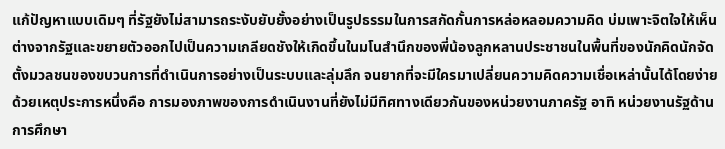แก้ปัญหาแบบเดิมๆ ที่รัฐยังไม่สามารถระงับยับยั้งอย่างเป็นรูปธรรมในการสกัดกั้นการหล่อหลอมความคิด บ่มเพาะจิตใจให้เห็นต่างจากรัฐและขยายตัวออกไปเป็นความเกลียดชังให้เกิดขึ้นในมโนสำนึกของพี่น้องลูกหลานประชาชนในพื้นที่ของนักคิดนักจัดตั้งมวลชนของขบวนการที่ดำเนินการอย่างเป็นระบบและลุ่มลึก จนยากที่จะมีใครมาเปลี่ยนความคิดความเชื่อเหล่านั้นได้โดยง่าย ด้วยเหตุประการหนึ่งคือ การมองภาพของการดำเนินงานที่ยังไม่มีทิศทางเดียวกันของหน่วยงานภาครัฐ อาทิ หน่วยงานรัฐด้านการศึกษา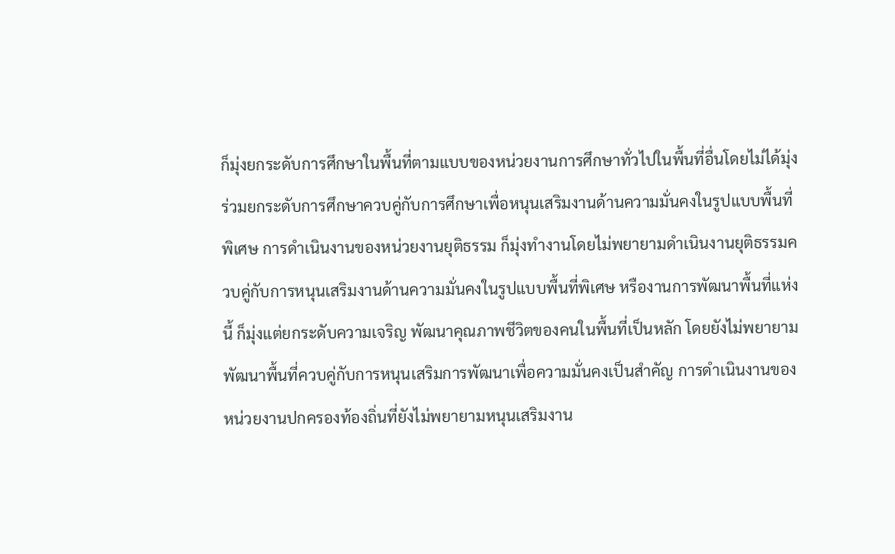ก็มุ่งยกระดับการศึกษาในพื้นที่ตามแบบของหน่วยงานการศึกษาทั่วไปในพื้นที่อื่นโดยไม่ได้มุ่งร่วมยกระดับการศึกษาควบคู่กับการศึกษาเพื่อหนุนเสริมงานด้านความมั่นคงในรูปแบบพื้นที่พิเศษ การดำเนินงานของหน่วยงานยุติธรรม ก็มุ่งทำงานโดยไม่พยายามดำเนินงานยุติธรรมควบคู่กับการหนุนเสริมงานด้านความมั่นคงในรูปแบบพื้นที่พิเศษ หรืองานการพัฒนาพื้นที่แห่งนี้ ก็มุ่งแต่ยกระดับความเจริญ พัฒนาคุณภาพชีวิตของคนในพื้นที่เป็นหลัก โดยยังไม่พยายามพัฒนาพื้นที่ควบคู่กับการหนุนเสริมการพัฒนาเพื่อความมั่นคงเป็นสำคัญ การดำเนินงานของหน่วยงานปกครองท้องถิ่นที่ยังไม่พยายามหนุนเสริมงาน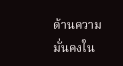ด้านความมั่นคงใน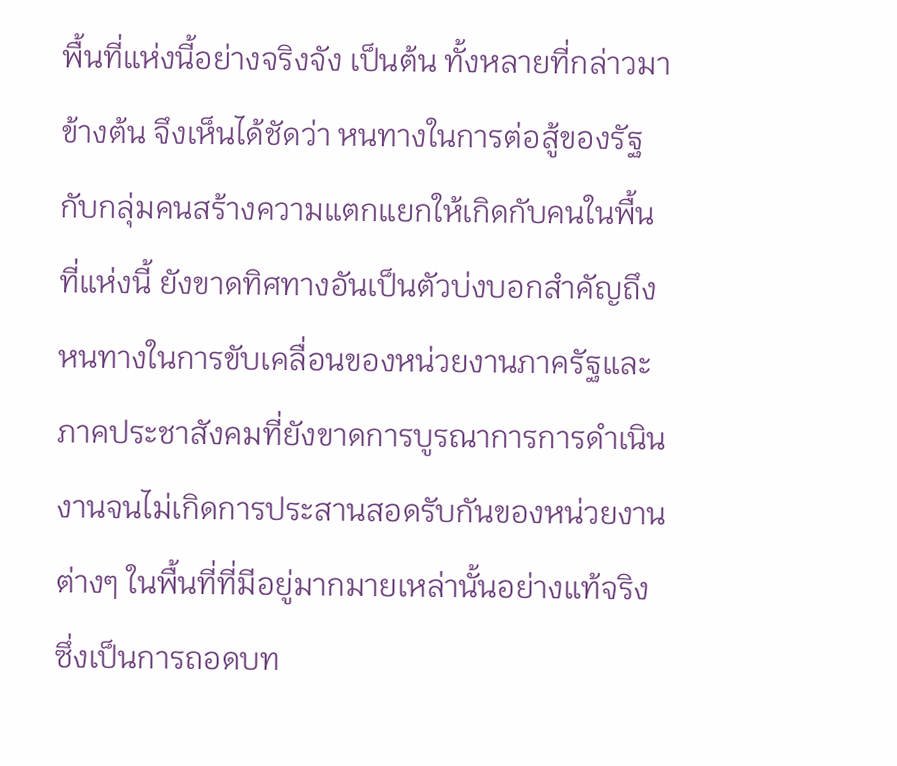พื้นที่แห่งนี้อย่างจริงจัง เป็นต้น ทั้งหลายที่กล่าวมาข้างต้น จึงเห็นได้ชัดว่า หนทางในการต่อสู้ของรัฐกับกลุ่มคนสร้างความแตกแยกให้เกิดกับคนในพื้นที่แห่งนี้ ยังขาดทิศทางอันเป็นตัวบ่งบอกสำคัญถึงหนทางในการขับเคลื่อนของหน่วยงานภาครัฐและภาคประชาสังคมที่ยังขาดการบูรณาการการดำเนินงานจนไม่เกิดการประสานสอดรับกันของหน่วยงานต่างๆ ในพื้นที่ที่มีอยู่มากมายเหล่านั้นอย่างแท้จริง ซึ่งเป็นการถอดบท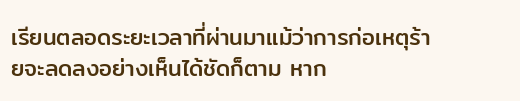เรียนตลอดระยะเวลาที่ผ่านมาแม้ว่าการก่อเหตุร้ายจะลดลงอย่างเห็นได้ชัดก็ตาม หาก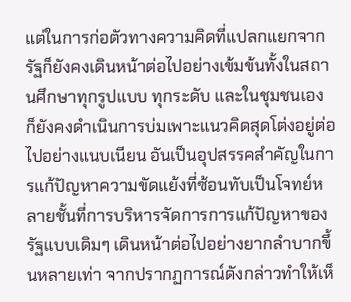แต่ในการก่อตัวทางความคิดที่แปลกแยกจากรัฐก็ยังคงเดินหน้าต่อไปอย่างเข้มข้นทั้งในสถานศึกษาทุกรูปแบบ ทุกระดับ และในชุมชนเอง ก็ยังคงดำเนินการบ่มเพาะแนวคิดสุดโต่งอยู่ต่อไปอย่างแนบเนียน อันเป็นอุปสรรคสำคัญในการแก้ปัญหาความขัดแย้งที่ซ้อนทับเป็นโจทย์หลายชั้นที่การบริหารจัดการการแก้ปัญหาของรัฐแบบเดิมๆ เดินหน้าต่อไปอย่างยากลำบากขึ้นหลายเท่า จากปรากฏการณ์ดังกล่าวทำให้เห็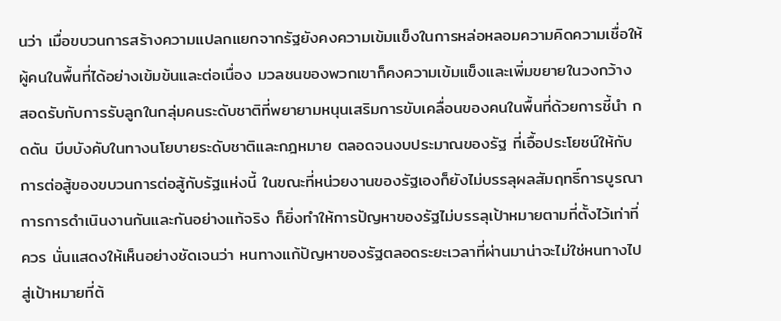นว่า เมื่อขบวนการสร้างความแปลกแยกจากรัฐยังคงความเข้มแข็งในการหล่อหลอมความคิดความเชื่อให้ผู้คนในพื้นที่ได้อย่างเข้มข้นและต่อเนื่อง มวลชนของพวกเขาก็คงความเข้มแข็งและเพิ่มขยายในวงกว้าง สอดรับกับการรับลูกในกลุ่มคนระดับชาติที่พยายามหนุนเสริมการขับเคลื่อนของคนในพื้นที่ด้วยการชี้นำ กดดัน บีบบังคับในทางนโยบายระดับชาติและกฎหมาย ตลอดจนงบประมาณของรัฐ ที่เอื้อประโยชน์ให้กับการต่อสู้ของขบวนการต่อสู้กับรัฐแห่งนี้ ในขณะที่หน่วยงานของรัฐเองก็ยังไม่บรรลุผลสัมฤทธิ์การบูรณาการการดำเนินงานกันและกันอย่างแท้จริง ก็ยิ่งทำให้การปัญหาของรัฐไม่บรรลุเป้าหมายตามที่ตั้งไว้เท่าที่ควร นั่นแสดงให้เห็นอย่างชัดเจนว่า หนทางแก้ปัญหาของรัฐตลอดระยะเวลาที่ผ่านมาน่าจะไม่ใช่หนทางไปสู่เป้าหมายที่ต้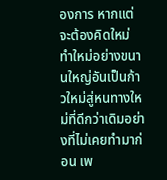องการ หากแต่จะต้องคิดใหม่ ทำใหม่อย่างขนานใหญ่อันเป็นก้าวใหม่สู่หนทางใหม่ที่ดีกว่าเดิมอย่างที่ไม่เคยทำมาก่อน เพ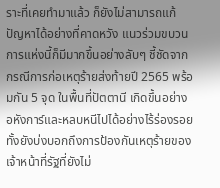ราะที่เคยทำมาแล้ว ก็ยังไม่สามารถแก้ปัญหาได้อย่างที่คาดหวัง แนวร่วมขบวนการแห่งนี้ก็มีมากขึ้นอย่างลับๆ ชี้ชัดจากกรณีการก่อเหตุร้ายส่งท้ายปี 2565 พร้อมกัน 5 จุด ในพื้นที่ปัตตานี เกิดขึ้นอย่างอหังการ์และหลบหนีไปได้อย่างไร้ร่องรอย ทั้งยังบ่งบอกถึงการป้องกันเหตุร้ายของเจ้าหน้าที่รัฐที่ยังไม่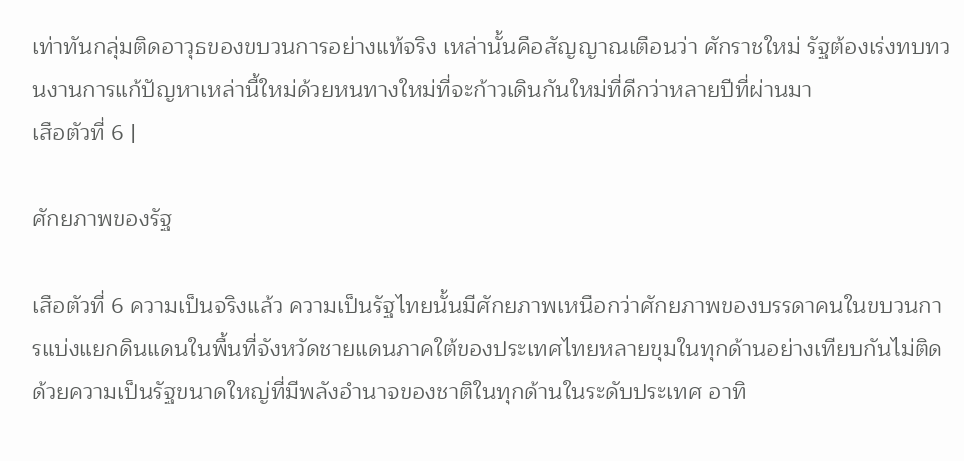เท่าทันกลุ่มติดอาวุธของขบวนการอย่างแท้จริง เหล่านั้นคือสัญญาณเตือนว่า ศักราชใหม่ รัฐต้องเร่งทบทวนงานการแก้ปัญหาเหล่านี้ใหม่ด้วยหนทางใหม่ที่จะก้าวเดินกันใหม่ที่ดีกว่าหลายปีที่ผ่านมา
เสือตัวที่ 6 |

ศักยภาพของรัฐ

เสือตัวที่ 6 ความเป็นจริงแล้ว ความเป็นรัฐไทยนั้นมีศักยภาพเหนือกว่าศักยภาพของบรรดาคนในขบวนการแบ่งแยกดินแดนในพื้นที่จังหวัดชายแดนภาคใต้ของประเทศไทยหลายขุมในทุกด้านอย่างเทียบกันไม่ติด ด้วยความเป็นรัฐขนาดใหญ่ที่มีพลังอำนาจของชาติในทุกด้านในระดับประเทศ อาทิ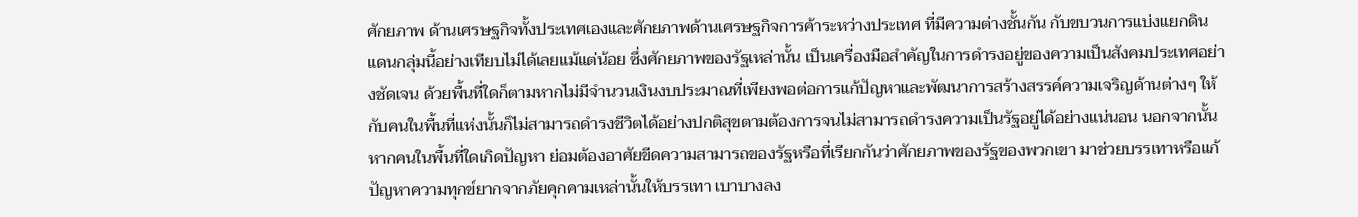ศักยภาพ ด้านเศรษฐกิจทั้งประเทศเองและศักยภาพด้านเศรษฐกิจการค้าระหว่างประเทศ ที่มีความต่างชั้นกัน กับขบวนการแบ่งแยกดินแดนกลุ่มนี้อย่างเทียบไม่ได้เลยแม้แต่น้อย ซึ่งศักยภาพของรัฐเหล่านั้น เป็นเครื่องมือสำคัญในการดำรงอยู่ของความเป็นสังคมประเทศอย่างชัดเจน ด้วยพื้นที่ใดก็ตามหากไม่มีจำนวนเงินงบประมาณที่เพียงพอต่อการแก้ปัญหาและพัฒนาการสร้างสรรค์ความเจริญด้านต่างๆ ให้กับคนในพื้นที่แห่งนั้นก็ไม่สามารถดำรงชีวิตได้อย่างปกติสุขตามต้องการจนไม่สามารถดำรงความเป็นรัฐอยู่ได้อย่างแน่นอน นอกจากนั้น หากคนในพื้นที่ใดเกิดปัญหา ย่อมต้องอาศัยขีดความสามารถของรัฐหรือที่เรียกกันว่าศักยภาพของรัฐของพวกเขา มาช่วยบรรเทาหรือแก้ปัญหาความทุกข์ยากจากภัยคุกคามเหล่านั้นให้บรรเทา เบาบางลง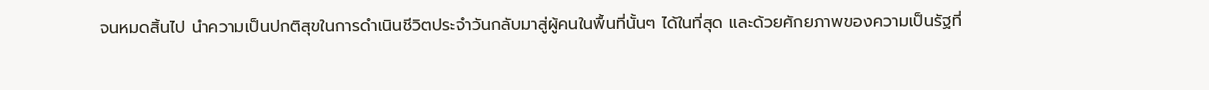จนหมดสิ้นไป นำความเป็นปกติสุขในการดำเนินชีวิตประจำวันกลับมาสู่ผู้คนในพื้นที่นั้นๆ ได้ในที่สุด และด้วยศักยภาพของความเป็นรัฐที่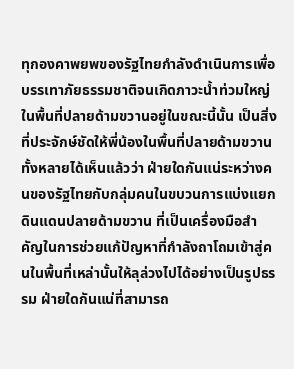ทุกองคาพยพของรัฐไทยกำลังดำเนินการเพื่อบรรเทาภัยธรรมชาติจนเกิดภาวะน้ำท่วมใหญ่ในพื้นที่ปลายด้ามขวานอยู่ในขณะนี้นั้น เป็นสิ่งที่ประจักษ์ชัดให้พี่น้องในพื้นที่ปลายด้ามขวานทั้งหลายได้เห็นแล้วว่า ฝ่ายใดกันแน่ระหว่างคนของรัฐไทยกับกลุ่มคนในขบวนการแบ่งแยกดินแดนปลายด้ามขวาน ที่เป็นเครื่องมือสำคัญในการช่วยแก้ปัญหาที่กำลังถาโถมเข้าสู่คนในพื้นที่เหล่านั้นให้ลุล่วงไปได้อย่างเป็นรูปธรรม ฝ่ายใดกันแน่ที่สามารถ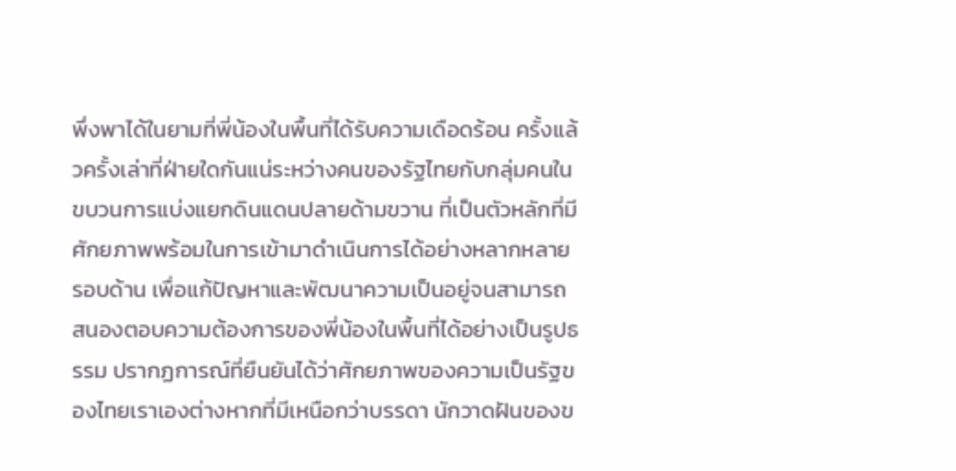พึ่งพาได้ในยามที่พี่น้องในพื้นที่ได้รับความเดือดร้อน ครั้งแล้วครั้งเล่าที่ฝ่ายใดกันแน่ระหว่างคนของรัฐไทยกับกลุ่มคนในขบวนการแบ่งแยกดินแดนปลายด้ามขวาน ที่เป็นตัวหลักที่มีศักยภาพพร้อมในการเข้ามาดำเนินการได้อย่างหลากหลายรอบด้าน เพื่อแก้ปัญหาและพัฒนาความเป็นอยู่จนสามารถสนองตอบความต้องการของพี่น้องในพื้นที่ได้อย่างเป็นรูปธรรม ปรากฏการณ์ที่ยืนยันได้ว่าศักยภาพของความเป็นรัฐของไทยเราเองต่างหากที่มีเหนือกว่าบรรดา นักวาดฝันของข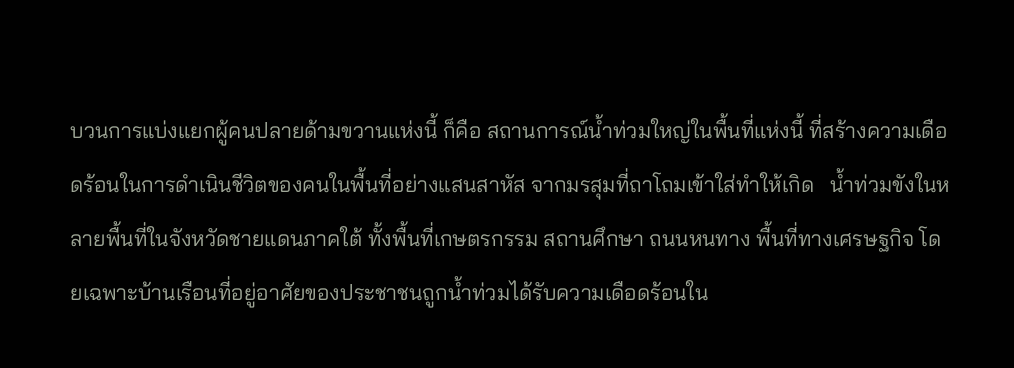บวนการแบ่งแยกผู้คนปลายด้ามขวานแห่งนี้ ก็คือ สถานการณ์น้ำท่วมใหญ่ในพื้นที่แห่งนี้ ที่สร้างความเดือดร้อนในการดำเนินชีวิตของคนในพื้นที่อย่างแสนสาหัส จากมรสุมที่ถาโถมเข้าใส่ทำให้เกิด   น้ำท่วมขังในหลายพื้นที่ในจังหวัดชายแดนภาคใต้ ทั้งพื้นที่เกษตรกรรม สถานศึกษา ถนนหนทาง พื้นที่ทางเศรษฐกิจ โดยเฉพาะบ้านเรือนที่อยู่อาศัยของประชาชนถูกน้ำท่วมได้รับความเดือดร้อนใน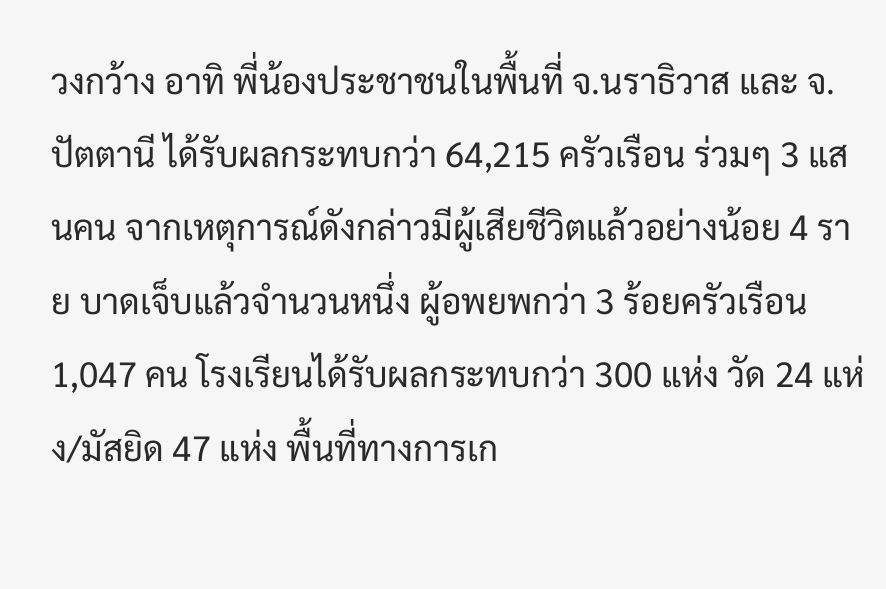วงกว้าง อาทิ พี่น้องประชาชนในพื้นที่ จ.นราธิวาส และ จ.ปัตตานี ได้รับผลกระทบกว่า 64,215 ครัวเรือน ร่วมๆ 3 แสนคน จากเหตุการณ์ดังกล่าวมีผู้เสียชีวิตแล้วอย่างน้อย 4 ราย บาดเจ็บแล้วจำนวนหนึ่ง ผู้อพยพกว่า 3 ร้อยครัวเรือน 1,047 คน โรงเรียนได้รับผลกระทบกว่า 300 แห่ง วัด 24 แห่ง/มัสยิด 47 แห่ง พื้นที่ทางการเก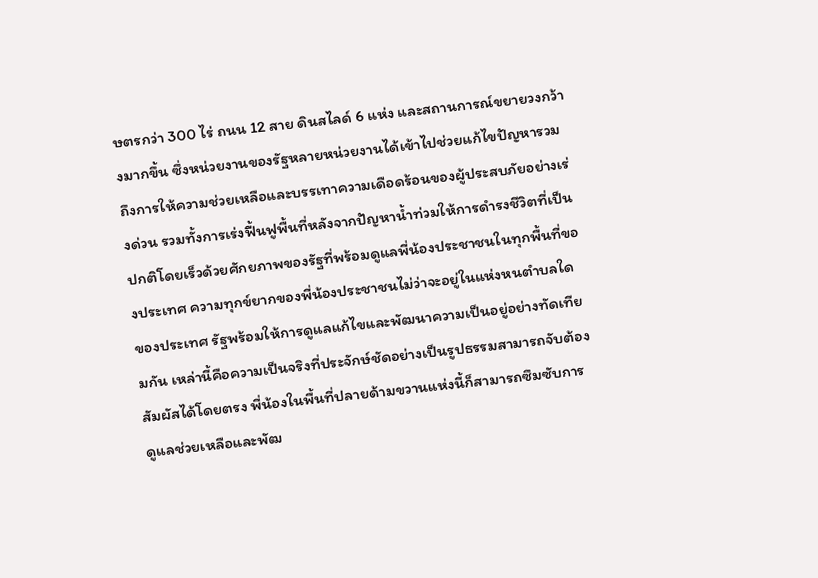ษตรกว่า 300 ไร่ ถนน 12 สาย ดินสไลด์ 6 แห่ง และสถานการณ์ขยายวงกว้างมากขึ้น ซึ่งหน่วยงานของรัฐหลายหน่วยงานได้เข้าไปช่วยแก้ไขปัญหารวมถึงการให้ความช่วยเหลือและบรรเทาความเดือดร้อนของผู้ประสบภัยอย่างเร่งด่วน รวมทั้งการเร่งฟื้นฟูพื้นที่หลังจากปัญหาน้ำท่วมให้การดำรงชีวิตที่เป็นปกติโดยเร็วด้วยศักยภาพของรัฐที่พร้อมดูแลพี่น้องประชาชนในทุกพื้นที่ของประเทศ ความทุกข์ยากของพี่น้องประชาชนไม่ว่าจะอยู่ในแห่งหนตำบลใดของประเทศ รัฐพร้อมให้การดูแลแก้ไขและพัฒนาความเป็นอยู่อย่างทัดเทียมกัน เหล่านี้คือความเป็นจริงที่ประจักษ์ชัดอย่างเป็นรูปธรรมสามารถจับต้องสัมผัสได้โดยตรง พี่น้องในพื้นที่ปลายด้ามขวานแห่งนี้ก็สามารถซึมซับการดูแลช่วยเหลือและพัฒ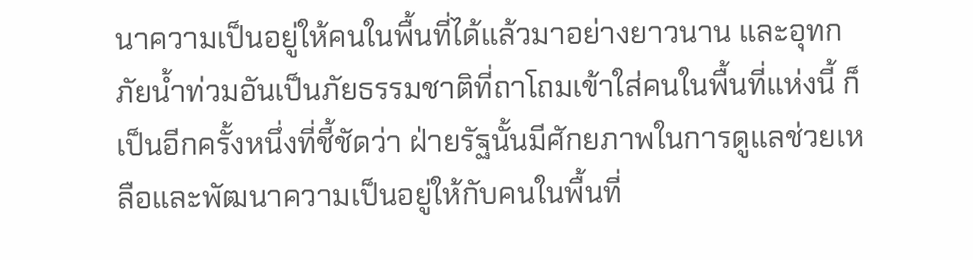นาความเป็นอยู่ให้คนในพื้นที่ได้แล้วมาอย่างยาวนาน และอุทกภัยน้ำท่วมอันเป็นภัยธรรมชาติที่ถาโถมเข้าใส่คนในพื้นที่แห่งนี้ ก็เป็นอีกครั้งหนึ่งที่ชี้ชัดว่า ฝ่ายรัฐนั้นมีศักยภาพในการดูแลช่วยเหลือและพัฒนาความเป็นอยู่ให้กับคนในพื้นที่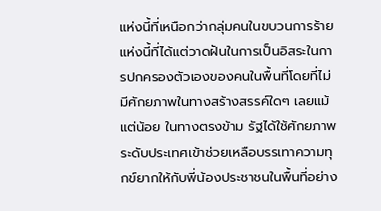แห่งนี้ที่เหนือกว่ากลุ่มคนในขบวนการร้ายแห่งนี้ที่ได้แต่วาดฝันในการเป็นอิสระในการปกครองตัวเองของคนในพื้นที่โดยที่ไม่มีศักยภาพในทางสร้างสรรค์ใดๆ เลยแม้แต่น้อย ในทางตรงข้าม รัฐได้ใช้ศักยภาพระดับประเทศเข้าช่วยเหลือบรรเทาความทุกข์ยากให้กับพี่น้องประชาชนในพื้นที่อย่าง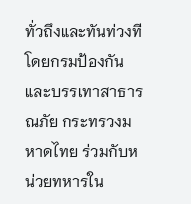ทั่วถึงและทันท่วงที โดยกรมป้องกันและบรรเทาสาธารณภัย กระทรวงมหาดไทย ร่วมกับหน่วยทหารใน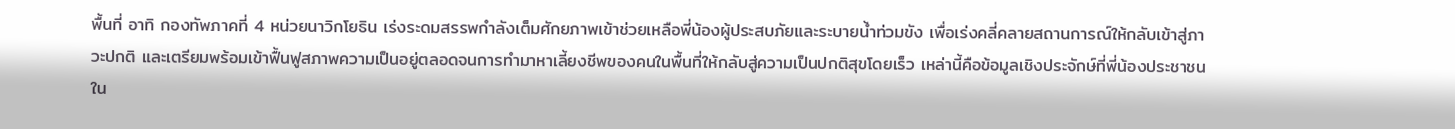พื้นที่ อาทิ กองทัพภาคที่ 4 หน่วยนาวิกโยธิน เร่งระดมสรรพกำลังเต็มศักยภาพเข้าช่วยเหลือพี่น้องผู้ประสบภัยและระบายน้ำท่วมขัง เพื่อเร่งคลี่คลายสถานการณ์ให้กลับเข้าสู่ภาวะปกติ และเตรียมพร้อมเข้าฟื้นฟูสภาพความเป็นอยู่ตลอดจนการทำมาหาเลี้ยงชีพของคนในพื้นที่ให้กลับสู่ความเป็นปกติสุขโดยเร็ว เหล่านี้คือข้อมูลเชิงประจักษ์ที่พี่น้องประชาชนใน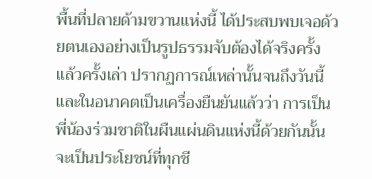พื้นที่ปลายด้ามขวานแห่งนี้ ได้ประสบพบเจอด้วยตนเองอย่างเป็นรูปธรรมจับต้องได้จริงครั้งแล้วครั้งเล่า ปรากฏการณ์เหล่านั้นจนถึงวันนี้และในอนาคตเป็นเครื่องยืนยันแล้วว่า การเป็นพี่น้องร่วมชาติในผืนแผ่นดินแห่งนี้ด้วยกันนั้น จะเป็นประโยชน์ที่ทุกชี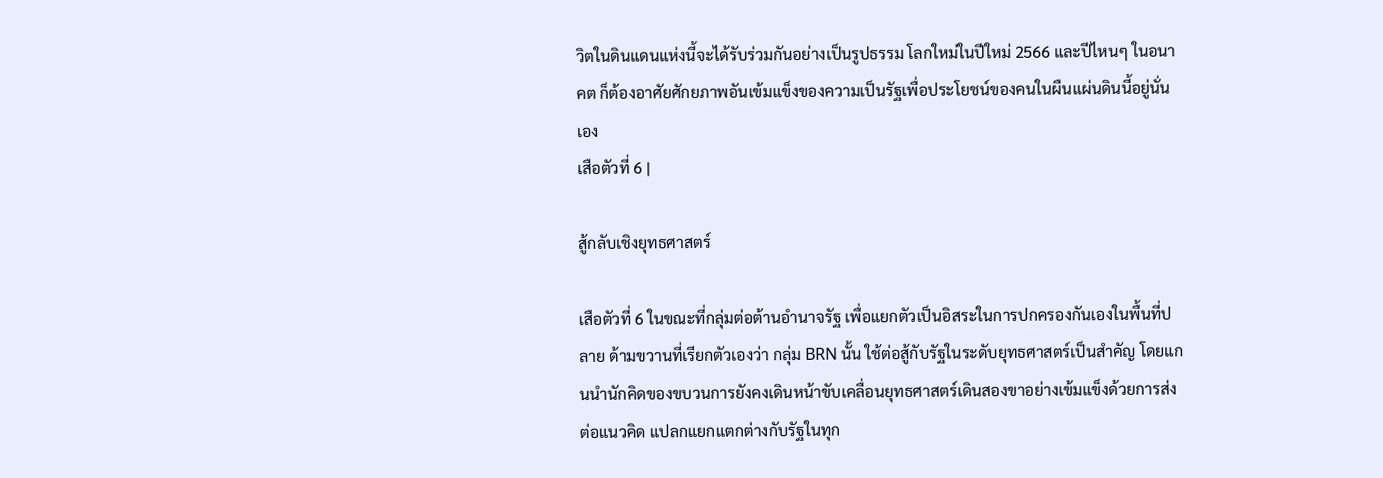วิตในดินแดนแห่งนี้จะได้รับร่วมกันอย่างเป็นรูปธรรม โลกใหม่ในปีใหม่ 2566 และปีไหนๆ ในอนาคต ก็ต้องอาศัยศักยภาพอันเข้มแข็งของความเป็นรัฐเพื่อประโยชน์ของคนในผืนแผ่นดินนี้อยู่นั่นเอง
เสือตัวที่ 6 |

สู้กลับเชิงยุทธศาสตร์

เสือตัวที่ 6 ในขณะที่กลุ่มต่อต้านอำนาจรัฐ เพื่อแยกตัวเป็นอิสระในการปกครองกันเองในพื้นที่ปลาย ด้ามขวานที่เรียกตัวเองว่า กลุ่ม BRN นั้น ใช้ต่อสู้กับรัฐในระดับยุทธศาสตร์เป็นสำคัญ โดยแกนนำนักคิดของขบวนการยังคงเดินหน้าขับเคลื่อนยุทธศาสตร์เดินสองขาอย่างเข้มแข็งด้วยการส่งต่อแนวคิด แปลกแยกแตกต่างกับรัฐในทุก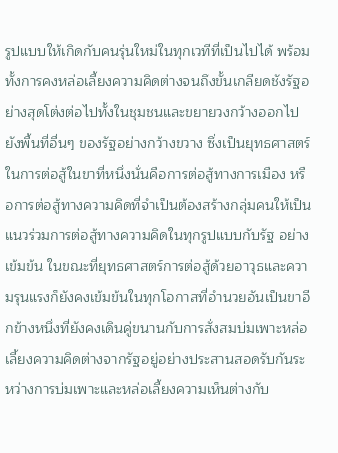รูปแบบให้เกิดกับคนรุ่นใหม่ในทุกเวทีที่เป็นไปได้ พร้อมทั้งการคงหล่อเลี้ยงความคิดต่างจนถึงขั้นเกลียดชังรัฐอย่างสุดโต่งต่อไปทั้งในชุมชนและขยายวงกว้างออกไปยังพื้นที่อื่นๆ ของรัฐอย่างกว้างขวาง ซึ่งเป็นยุทธศาสตร์ในการต่อสู้ในขาที่หนึ่งนั่นคือการต่อสู้ทางการเมือง หรือการต่อสู้ทางความคิดที่จำเป็นต้องสร้างกลุ่มคนให้เป็นแนวร่วมการต่อสู้ทางความคิดในทุกรูปแบบกับรัฐ อย่างเข้มข้น ในขณะที่ยุทธศาสตร์การต่อสู้ด้วยอาวุธและความรุนแรงก็ยังคงเข้มข้นในทุกโอกาสที่อำนวยอันเป็นขาอีกข้างหนึ่งที่ยังคงเดินคู่ขนานกับการสั่งสมบ่มเพาะหล่อเลี้ยงความคิดต่างจากรัฐอยู่อย่างประสานสอดรับกันระหว่างการบ่มเพาะและหล่อเลี้ยงความเห็นต่างกับ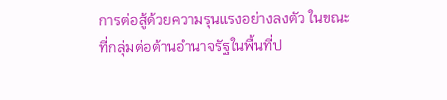การต่อสู้ด้วยความรุนแรงอย่างลงตัว ในขณะที่กลุ่มต่อต้านอำนาจรัฐในพื้นที่ป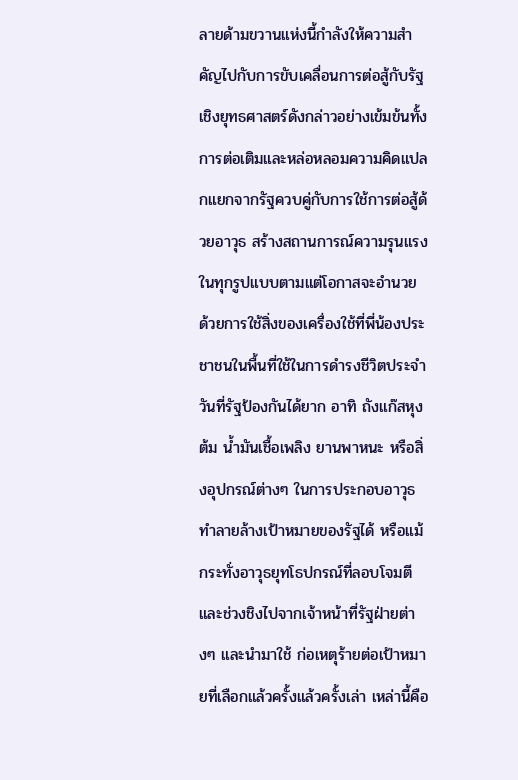ลายด้ามขวานแห่งนี้กำลังให้ความสำคัญไปกับการขับเคลื่อนการต่อสู้กับรัฐเชิงยุทธศาสตร์ดังกล่าวอย่างเข้มข้นทั้งการต่อเติมและหล่อหลอมความคิดแปลกแยกจากรัฐควบคู่กับการใช้การต่อสู้ด้วยอาวุธ สร้างสถานการณ์ความรุนแรงในทุกรูปแบบตามแต่โอกาสจะอำนวย ด้วยการใช้สิ่งของเครื่องใช้ที่พี่น้องประชาชนในพื้นที่ใช้ในการดำรงชีวิตประจำวันที่รัฐป้องกันได้ยาก อาทิ ถังแก๊สหุงต้ม น้ำมันเชื้อเพลิง ยานพาหนะ หรือสิ่งอุปกรณ์ต่างๆ ในการประกอบอาวุธทำลายล้างเป้าหมายของรัฐได้ หรือแม้กระทั่งอาวุธยุทโธปกรณ์ที่ลอบโจมตีและช่วงชิงไปจากเจ้าหน้าที่รัฐฝ่ายต่างๆ และนำมาใช้ ก่อเหตุร้ายต่อเป้าหมายที่เลือกแล้วครั้งแล้วครั้งเล่า เหล่านี้คือ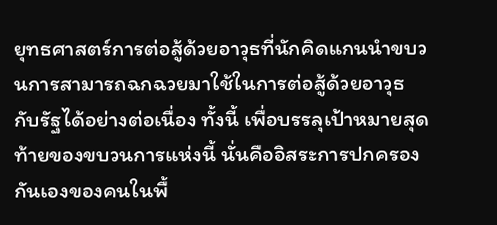ยุทธศาสตร์การต่อสู้ด้วยอาวุธที่นักคิดแกนนำขบวนการสามารถฉกฉวยมาใช้ในการต่อสู้ด้วยอาวุธกับรัฐได้อย่างต่อเนื่อง ทั้งนี้ เพื่อบรรลุเป้าหมายสุดท้ายของขบวนการแห่งนี้ นั่นคืออิสระการปกครองกันเองของคนในพื้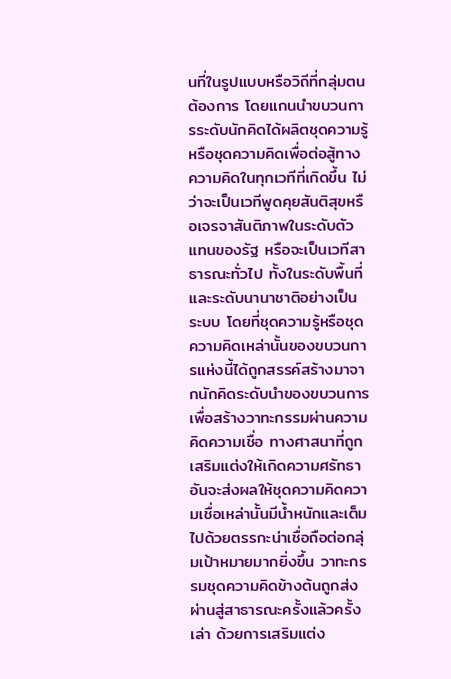นที่ในรูปแบบหรือวิถีที่กลุ่มตนต้องการ โดยแกนนำขบวนการระดับนักคิดได้ผลิตชุดความรู้หรือชุดความคิดเพื่อต่อสู้ทางความคิดในทุกเวทีที่เกิดขึ้น ไม่ว่าจะเป็นเวทีพูดคุยสันติสุขหรือเจรจาสันติภาพในระดับตัวแทนของรัฐ หรือจะเป็นเวทีสาธารณะทั่วไป ทั้งในระดับพื้นที่และระดับนานาชาติอย่างเป็นระบบ โดยที่ชุดความรู้หรือชุดความคิดเหล่านั้นของขบวนการแห่งนี้ได้ถูกสรรค์สร้างมาจากนักคิดระดับนำของขบวนการเพื่อสร้างวาทะกรรมผ่านความคิดความเชื่อ ทางศาสนาที่ถูกเสริมแต่งให้เกิดความศรัทธา อันจะส่งผลให้ชุดความคิดความเชื่อเหล่านั้นมีน้ำหนักและเต็มไปด้วยตรรกะน่าเชื่อถือต่อกลุ่มเป้าหมายมากยิ่งขึ้น วาทะกรรมชุดความคิดข้างต้นถูกส่งผ่านสู่สาธารณะครั้งแล้วครั้งเล่า ด้วยการเสริมแต่ง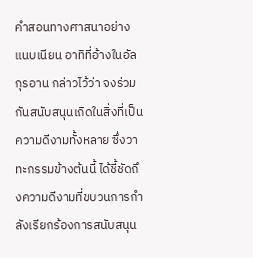คำสอนทางศาสนาอย่างแนบเนียน อาทิที่อ้างในอัลกุรอาน กล่าวไว้ว่า จงร่วมกันสนับสนุนเถิดในสิ่งที่เป็นความดีงามทั้งหลาย ซึ่งวาทะกรรมข้างต้นนี้ ได้ชี้ชัดถึงความดีงามที่ขบวนการกำลังเรียกร้องการสนับสนุน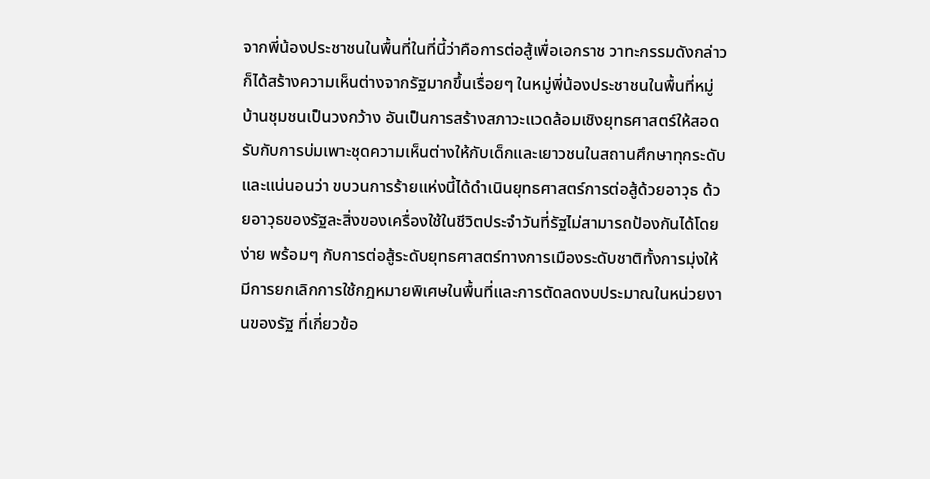จากพี่น้องประชาชนในพื้นที่ในที่นี้ว่าคือการต่อสู้เพื่อเอกราช วาทะกรรมดังกล่าวก็ได้สร้างความเห็นต่างจากรัฐมากขึ้นเรื่อยๆ ในหมู่พี่น้องประชาชนในพื้นที่หมู่บ้านชุมชนเป็นวงกว้าง อันเป็นการสร้างสภาวะแวดล้อมเชิงยุทธศาสตร์ให้สอดรับกับการบ่มเพาะชุดความเห็นต่างให้กับเด็กและเยาวชนในสถานศึกษาทุกระดับ และแน่นอนว่า ขบวนการร้ายแห่งนี้ได้ดำเนินยุทธศาสตร์การต่อสู้ด้วยอาวุธ ด้วยอาวุธของรัฐละสิ่งของเครื่องใช้ในชีวิตประจำวันที่รัฐไม่สามารถป้องกันได้โดยง่าย พร้อมๆ กับการต่อสู้ระดับยุทธศาสตร์ทางการเมืองระดับชาติทั้งการมุ่งให้มีการยกเลิกการใช้กฎหมายพิเศษในพื้นที่และการตัดลดงบประมาณในหน่วยงานของรัฐ ที่เกี่ยวข้อ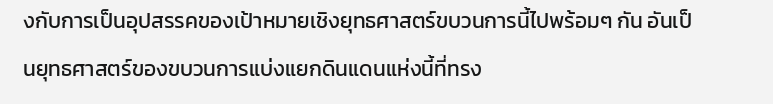งกับการเป็นอุปสรรคของเป้าหมายเชิงยุทธศาสตร์ขบวนการนี้ไปพร้อมๆ กัน อันเป็นยุทธศาสตร์ของขบวนการแบ่งแยกดินแดนแห่งนี้ที่ทรง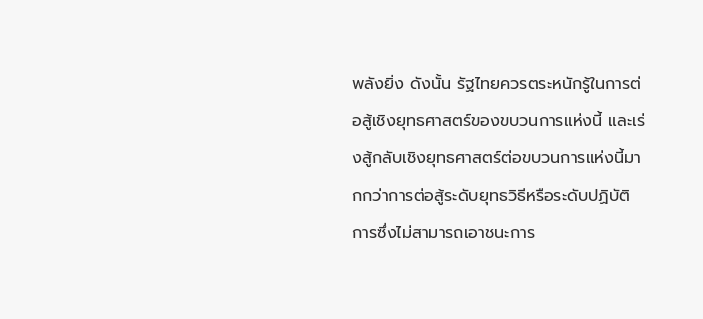พลังยิ่ง ดังนั้น รัฐไทยควรตระหนักรู้ในการต่อสู้เชิงยุทธศาสตร์ของขบวนการแห่งนี้ และเร่งสู้กลับเชิงยุทธศาสตร์ต่อขบวนการแห่งนี้มากกว่าการต่อสู้ระดับยุทธวิธีหรือระดับปฏิบัติการซึ่งไม่สามารถเอาชนะการ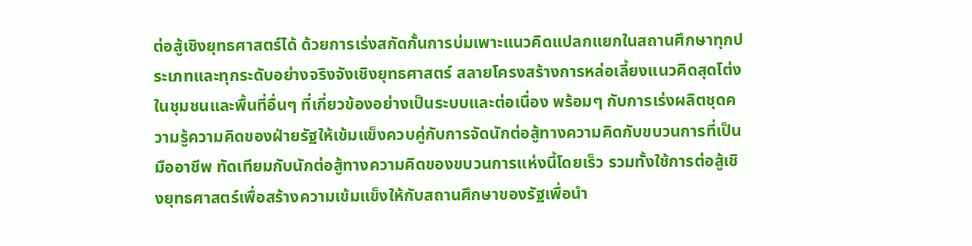ต่อสู้เชิงยุทธศาสตร์ได้ ด้วยการเร่งสกัดกั้นการบ่มเพาะแนวคิดแปลกแยกในสถานศึกษาทุกประเภทและทุกระดับอย่างจริงจังเชิงยุทธศาสตร์ สลายโครงสร้างการหล่อเลี้ยงแนวคิดสุดโต่งในชุมชนและพื้นที่อื่นๆ ที่เกี่ยวข้องอย่างเป็นระบบและต่อเนื่อง พร้อมๆ กับการเร่งผลิตชุดความรู้ความคิดของฝ่ายรัฐให้เข้มแข็งควบคู่กับการจัดนักต่อสู้ทางความคิดกับขบวนการที่เป็นมืออาชีพ ทัดเทียมกับนักต่อสู้ทางความคิดของขบวนการแห่งนี้โดยเร็ว รวมทั้งใช้การต่อสู้เชิงยุทธศาสตร์เพื่อสร้างความเข้มแข็งให้กับสถานศึกษาของรัฐเพื่อนำ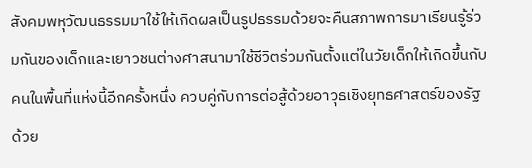สังคมพหุวัฒนธรรมมาใช้ให้เกิดผลเป็นรูปธรรมด้วยจะคืนสภาพการมาเรียนรู้ร่วมกันของเด็กและเยาวชนต่างศาสนามาใช้ชีวิตร่วมกันตั้งแต่ในวัยเด็กให้เกิดขึ้นกับคนในพื้นที่แห่งนี้อีกครั้งหนึ่ง ควบคู่กับการต่อสู้ด้วยอาวุธเชิงยุทธศาสตร์ของรัฐ ด้วย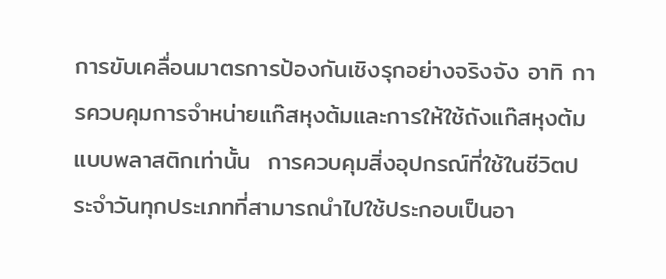การขับเคลื่อนมาตรการป้องกันเชิงรุกอย่างจริงจัง อาทิ การควบคุมการจำหน่ายแก๊สหุงต้มและการให้ใช้ถังแก๊สหุงต้มแบบพลาสติกเท่านั้น  การควบคุมสิ่งอุปกรณ์ที่ใช้ในชีวิตประจำวันทุกประเภทที่สามารถนำไปใช้ประกอบเป็นอา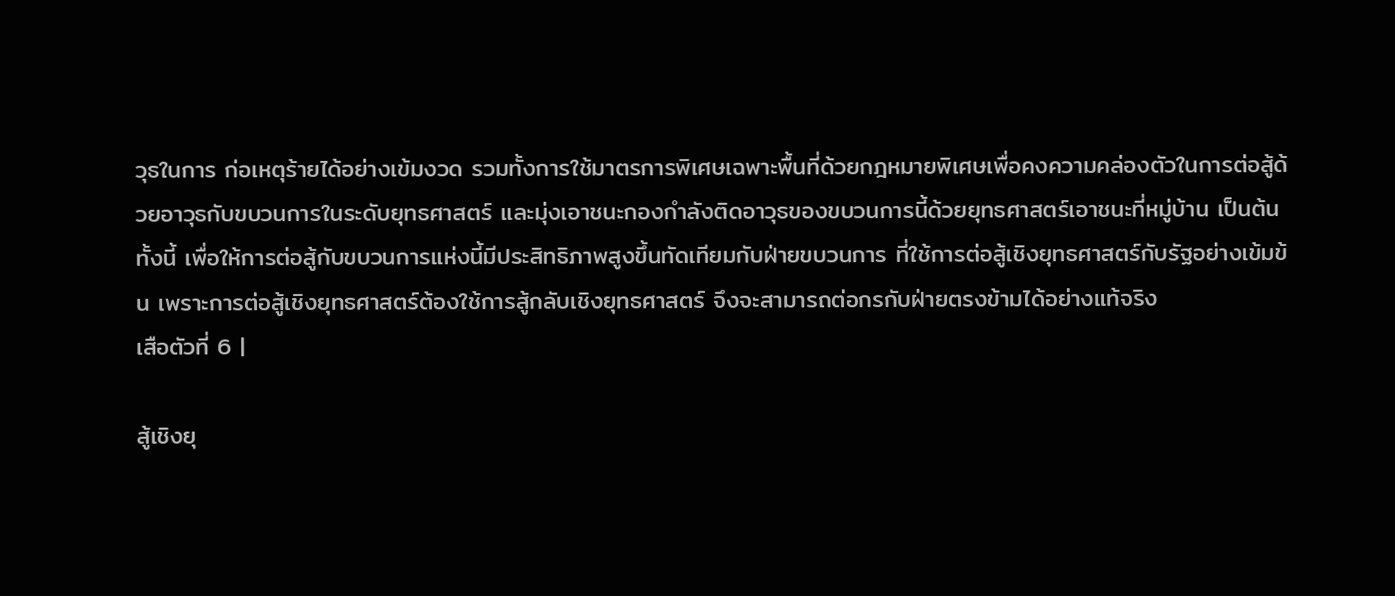วุธในการ ก่อเหตุร้ายได้อย่างเข้มงวด รวมทั้งการใช้มาตรการพิเศษเฉพาะพื้นที่ด้วยกฎหมายพิเศษเพื่อคงความคล่องตัวในการต่อสู้ด้วยอาวุธกับขบวนการในระดับยุทธศาสตร์ และมุ่งเอาชนะกองกำลังติดอาวุธของขบวนการนี้ด้วยยุทธศาสตร์เอาชนะที่หมู่บ้าน เป็นต้น ทั้งนี้ เพื่อให้การต่อสู้กับขบวนการแห่งนี้มีประสิทธิภาพสูงขึ้นทัดเทียมกับฝ่ายขบวนการ ที่ใช้การต่อสู้เชิงยุทธศาสตร์กับรัฐอย่างเข้มข้น เพราะการต่อสู้เชิงยุทธศาสตร์ต้องใช้การสู้กลับเชิงยุทธศาสตร์ จึงจะสามารถต่อกรกับฝ่ายตรงข้ามได้อย่างแท้จริง
เสือตัวที่ 6 |

สู้เชิงยุ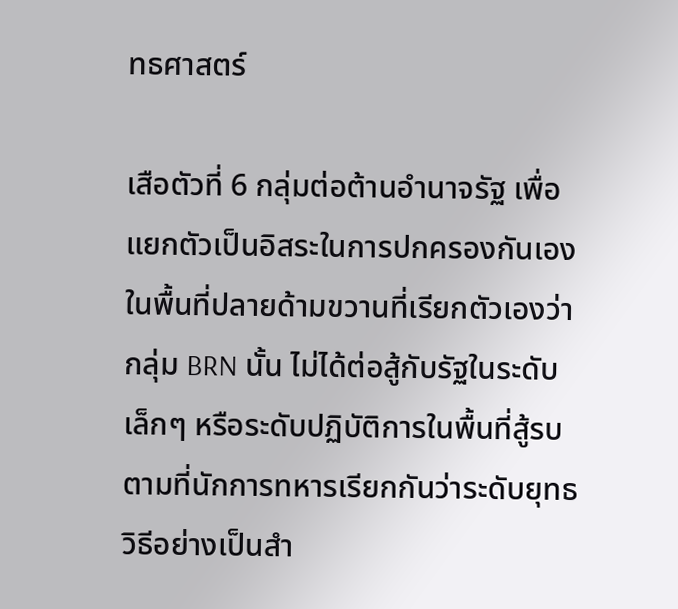ทธศาสตร์

เสือตัวที่ 6 กลุ่มต่อต้านอำนาจรัฐ เพื่อแยกตัวเป็นอิสระในการปกครองกันเองในพื้นที่ปลายด้ามขวานที่เรียกตัวเองว่า กลุ่ม BRN นั้น ไม่ได้ต่อสู้กับรัฐในระดับเล็กๆ หรือระดับปฏิบัติการในพื้นที่สู้รบตามที่นักการทหารเรียกกันว่าระดับยุทธวิธีอย่างเป็นสำ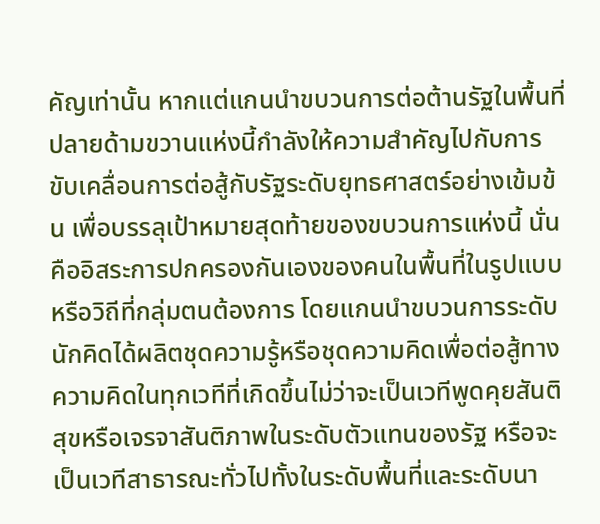คัญเท่านั้น หากแต่แกนนำขบวนการต่อต้านรัฐในพื้นที่ปลายด้ามขวานแห่งนี้กำลังให้ความสำคัญไปกับการขับเคลื่อนการต่อสู้กับรัฐระดับยุทธศาสตร์อย่างเข้มข้น เพื่อบรรลุเป้าหมายสุดท้ายของขบวนการแห่งนี้ นั่นคืออิสระการปกครองกันเองของคนในพื้นที่ในรูปแบบหรือวิถีที่กลุ่มตนต้องการ โดยแกนนำขบวนการระดับนักคิดได้ผลิตชุดความรู้หรือชุดความคิดเพื่อต่อสู้ทางความคิดในทุกเวทีที่เกิดขึ้นไม่ว่าจะเป็นเวทีพูดคุยสันติสุขหรือเจรจาสันติภาพในระดับตัวแทนของรัฐ หรือจะเป็นเวทีสาธารณะทั่วไปทั้งในระดับพื้นที่และระดับนา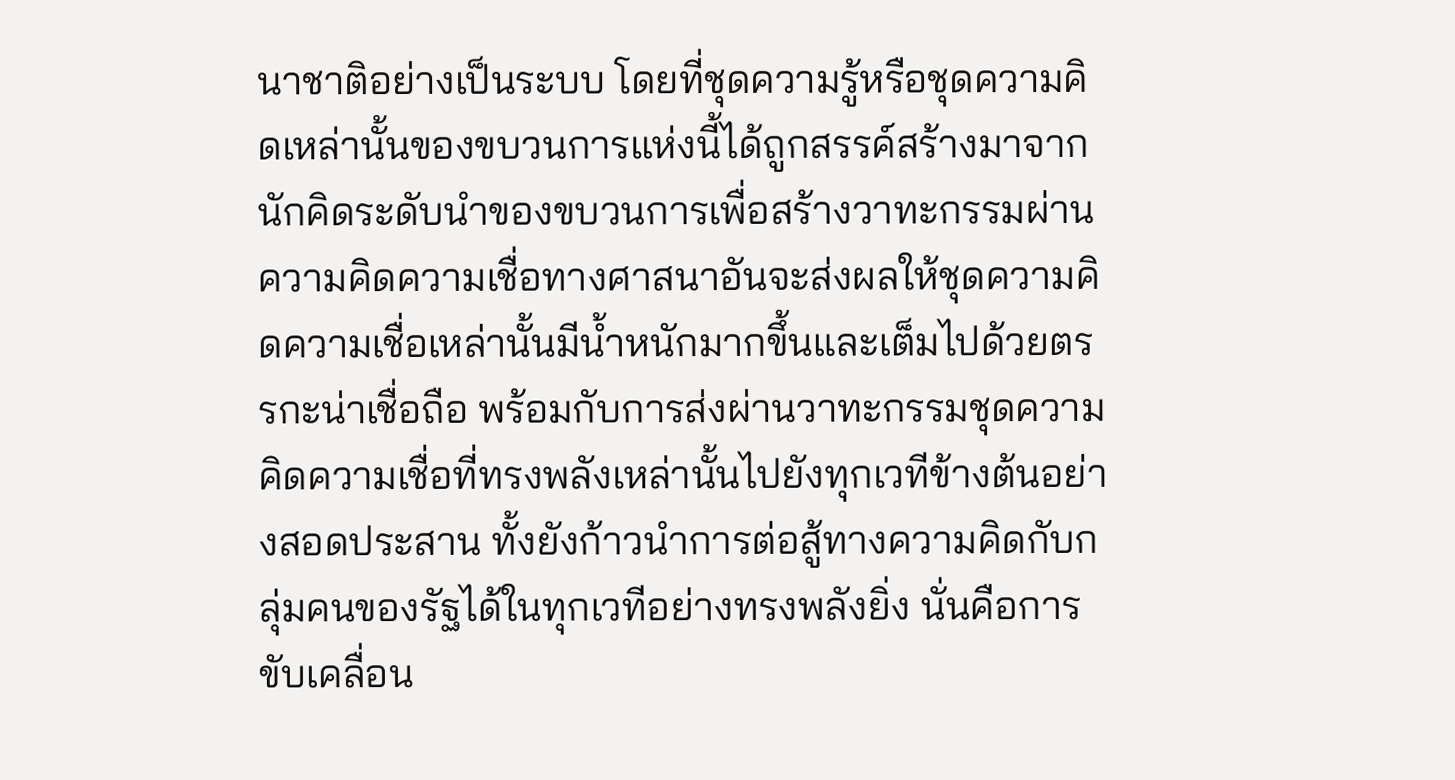นาชาติอย่างเป็นระบบ โดยที่ชุดความรู้หรือชุดความคิดเหล่านั้นของขบวนการแห่งนี้ได้ถูกสรรค์สร้างมาจากนักคิดระดับนำของขบวนการเพื่อสร้างวาทะกรรมผ่านความคิดความเชื่อทางศาสนาอันจะส่งผลให้ชุดความคิดความเชื่อเหล่านั้นมีน้ำหนักมากขึ้นและเต็มไปด้วยตรรกะน่าเชื่อถือ พร้อมกับการส่งผ่านวาทะกรรมชุดความคิดความเชื่อที่ทรงพลังเหล่านั้นไปยังทุกเวทีข้างต้นอย่างสอดประสาน ทั้งยังก้าวนำการต่อสู้ทางความคิดกับกลุ่มคนของรัฐได้ในทุกเวทีอย่างทรงพลังยิ่ง นั่นคือการขับเคลื่อน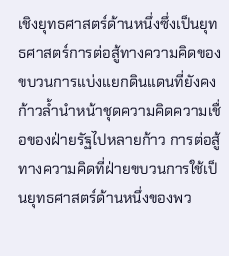เชิงยุทธศาสตร์ด้านหนึ่งซึ่งเป็นยุทธศาสตร์การต่อสู้ทางความคิดของขบวนการแบ่งแยกดินแดนที่ยังคงก้าวล้ำนำหน้าชุดความคิดความเชื่อของฝ่ายรัฐไปหลายก้าว การต่อสู้ทางความคิดที่ฝ่ายขบวนการใช้เป็นยุทธศาสตร์ด้านหนึ่งของพว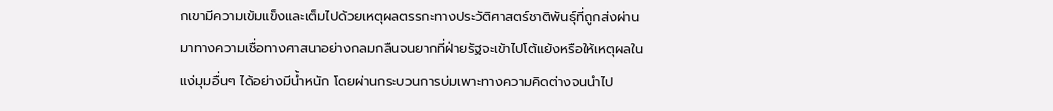กเขามีความเข้มแข็งและเต็มไปด้วยเหตุผลตรรกะทางประวัติศาสตร์ชาติพันธุ์ที่ถูกส่งผ่านมาทางความเชื่อทางศาสนาอย่างกลมกลืนจนยากที่ฝ่ายรัฐจะเข้าไปโต้แย้งหรือให้เหตุผลในแง่มุมอื่นๆ ได้อย่างมีน้ำหนัก โดยผ่านกระบวนการบ่มเพาะทางความคิดต่างจนนำไป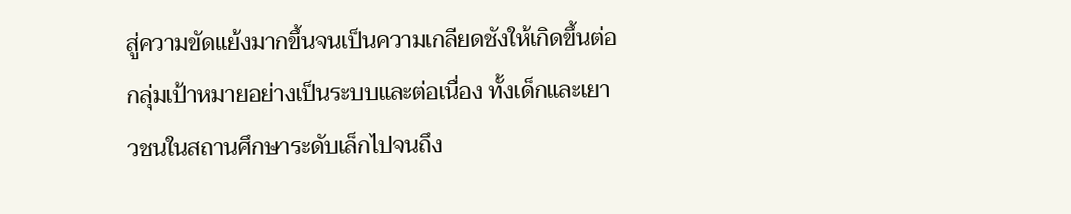สู่ความขัดแย้งมากขึ้นจนเป็นความเกลียดชังให้เกิดขึ้นต่อกลุ่มเป้าหมายอย่างเป็นระบบและต่อเนื่อง ทั้งเด็กและเยาวชนในสถานศึกษาระดับเล็กไปจนถึง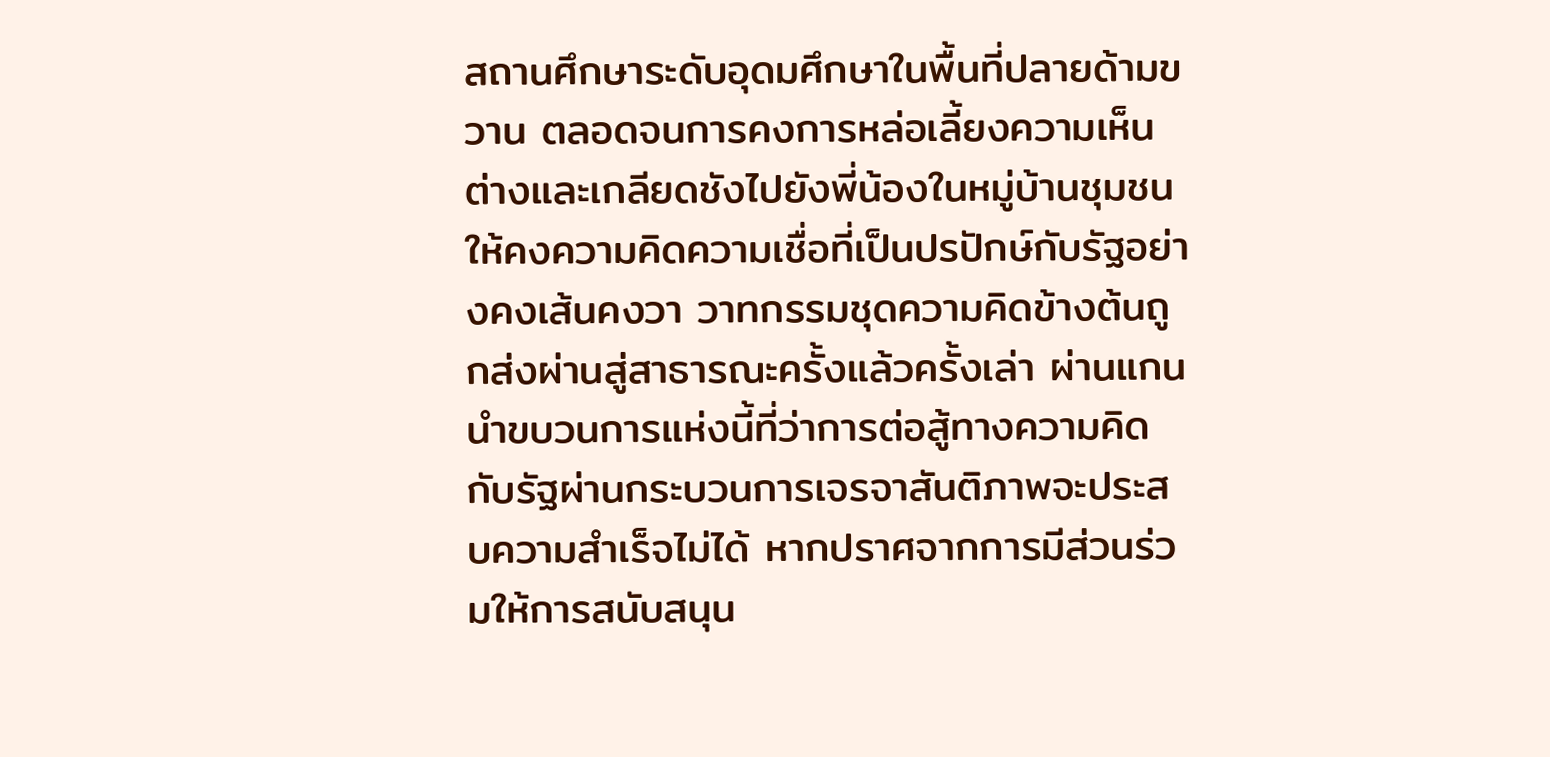สถานศึกษาระดับอุดมศึกษาในพื้นที่ปลายด้ามขวาน ตลอดจนการคงการหล่อเลี้ยงความเห็นต่างและเกลียดชังไปยังพี่น้องในหมู่บ้านชุมชนให้คงความคิดความเชื่อที่เป็นปรปักษ์กับรัฐอย่างคงเส้นคงวา วาทกรรมชุดความคิดข้างต้นถูกส่งผ่านสู่สาธารณะครั้งแล้วครั้งเล่า ผ่านแกนนำขบวนการแห่งนี้ที่ว่าการต่อสู้ทางความคิดกับรัฐผ่านกระบวนการเจรจาสันติภาพจะประสบความสำเร็จไม่ได้ หากปราศจากการมีส่วนร่วมให้การสนับสนุน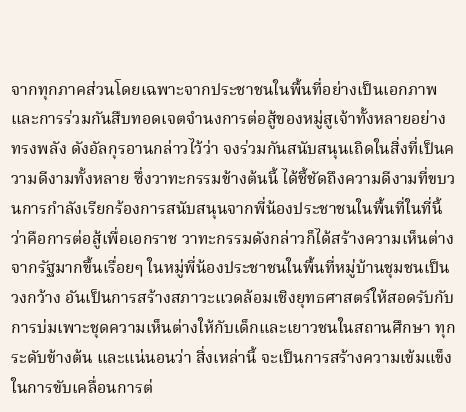จากทุกภาคส่วนโดยเฉพาะจากประชาชนในพื้นที่อย่างเป็นเอกภาพ และการร่วมกันสืบทอดเจตจำนงการต่อสู้ของหมู่สูเจ้าทั้งหลายอย่างทรงพลัง ดังอัลกุรอานกล่าวไว้ว่า จงร่วมกันสนับสนุนเถิดในสิ่งที่เป็นความดีงามทั้งหลาย ซึ่งวาทะกรรมข้างต้นนี้ ได้ชี้ชัดถึงความดีงามที่ขบวนการกำลังเรียกร้องการสนับสนุนจากพี่น้องประชาชนในพื้นที่ในที่นี้ว่าคือการต่อสู้เพื่อเอกราช วาทะกรรมดังกล่าวก็ได้สร้างความเห็นต่างจากรัฐมากขึ้นเรื่อยๆ ในหมู่พี่น้องประชาชนในพื้นที่หมู่บ้านชุมชนเป็นวงกว้าง อันเป็นการสร้างสภาวะแวดล้อมเชิงยุทธศาสตร์ให้สอดรับกับการบ่มเพาะชุดความเห็นต่างให้กับเด็กและเยาวชนในสถานศึกษา ทุกระดับข้างต้น และแน่นอนว่า สิ่งเหล่านี้ จะเป็นการสร้างความเข้มแข็งในการขับเคลื่อนการต่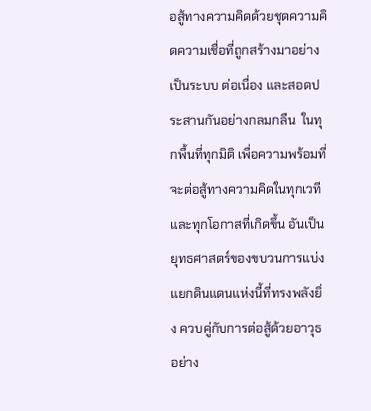อสู้ทางความคิดด้วยชุดความคิดความเชื่อที่ถูกสร้างมาอย่างเป็นระบบ ต่อเนื่อง และสอดประสานกันอย่างกลมกลืน  ในทุกพื้นที่ทุกมิติ เพื่อความพร้อมที่จะต่อสู้ทางความคิดในทุกเวทีและทุกโอกาสที่เกิดขึ้น อันเป็นยุทธศาสตร์ของขบวนการแบ่งแยกดินแดนแห่งนี้ที่ทรงพลังยิ่ง ควบคู่กับการต่อสู้ด้วยอาวุธอย่าง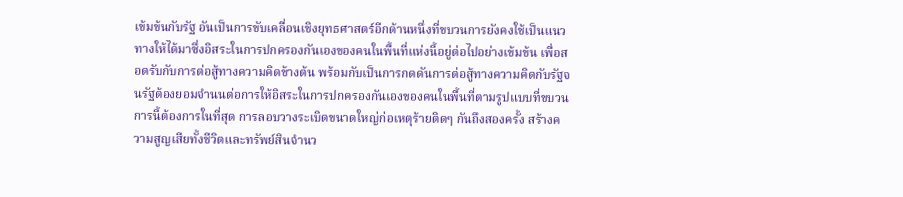เข้มข้นกับรัฐ อันเป็นการขับเคลื่อนเชิงยุทธศาสตร์อีกด้านหนึ่งที่ขบวนการยังคงใช้เป็นแนวทางให้ได้มาซึ่งอิสระในการปกครองกันเองของคนในพื้นที่แห่งนี้อยู่ต่อไปอย่างเข้มข้น เพื่อสอดรับกับการต่อสู้ทางความคิดข้างต้น พร้อมกับเป็นการกดดันการต่อสู้ทางความคิดกับรัฐจนรัฐต้องยอมจำนนต่อการให้อิสระในการปกครองกันเองของคนในพื้นที่ตามรูปแบบที่ขบวนการนี้ต้องการในที่สุด การลอบวางระเบิดขนาดใหญ่ก่อเหตุร้ายติดๆ กันถึงสองครั้ง สร้างความสูญเสียทั้งชีวิตและทรัพย์สินจำนว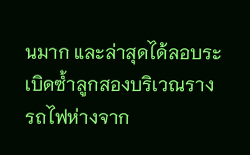นมาก และล่าสุดได้ลอบระเบิดซ้ำลูกสองบริเวณรางรถไฟห่างจาก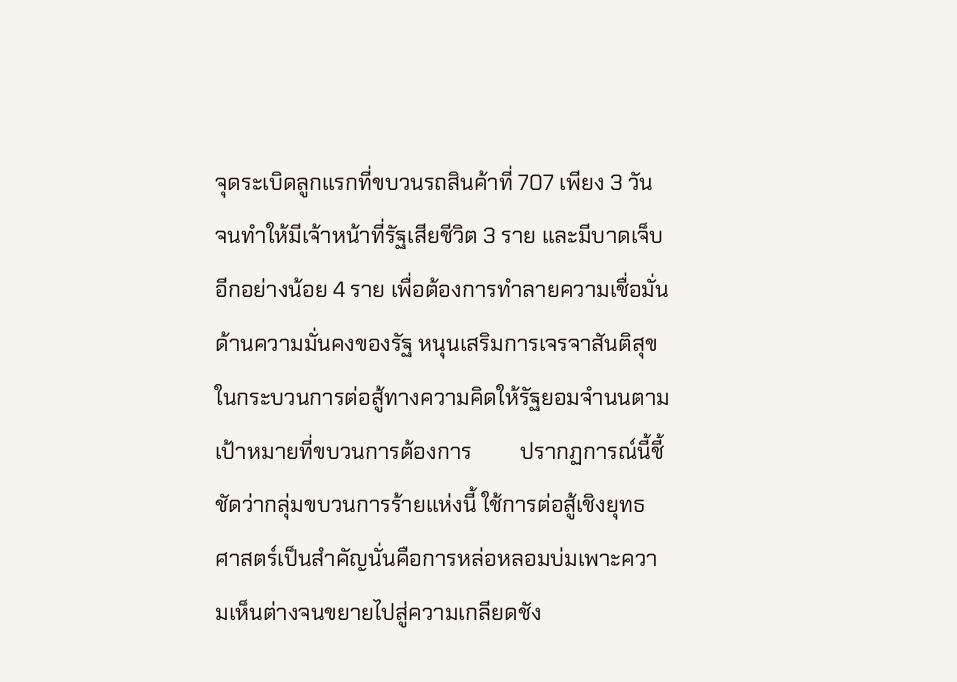จุดระเบิดลูกแรกที่ขบวนรถสินค้าที่ 707 เพียง 3 วัน จนทำให้มีเจ้าหน้าที่รัฐเสียชีวิต 3 ราย และมีบาดเจ็บอีกอย่างน้อย 4 ราย เพื่อต้องการทำลายความเชื่อมั่นด้านความมั่นคงของรัฐ หนุนเสริมการเจรจาสันติสุขในกระบวนการต่อสู้ทางความคิดให้รัฐยอมจำนนตามเป้าหมายที่ขบวนการต้องการ         ปรากฏการณ์นี้ชี้ชัดว่ากลุ่มขบวนการร้ายแห่งนี้ ใช้การต่อสู้เชิงยุทธศาสตร์เป็นสำคัญนั่นคือการหล่อหลอมบ่มเพาะความเห็นต่างจนขยายไปสู่ความเกลียดชัง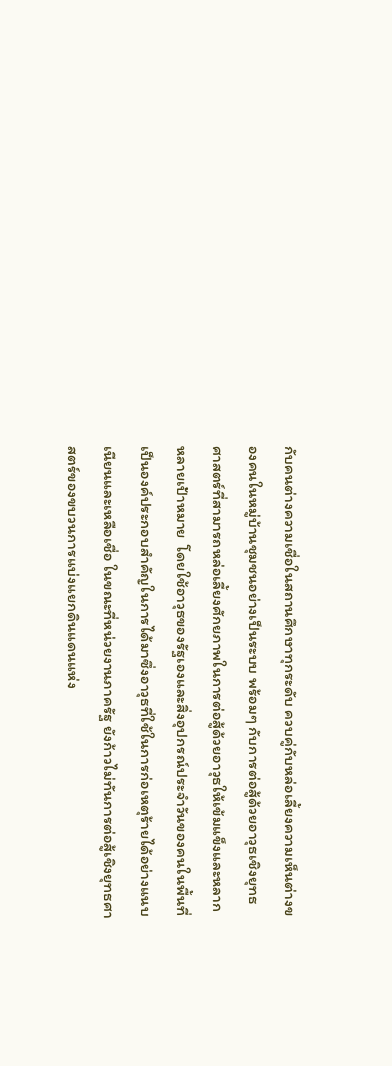กับคนต่างความเชื่อในสถานศึกษาทุกระดับ ควบคู่กับหล่อเลี้ยงความเห็นต่างของคนในหมู่บ้านชุมชนอย่างเป็นระบบ พร้อมๆ กับการต่อสู้ด้วยอาวุธเชิงยุทธศาสตร์ที่สามารถหล่อเลี้ยงศักยภาพในการต่อสู้ด้วยอาวุธให้เข้มแข็งและหลากหลายเป้าหมาย  โดยใช้อาวุธของรัฐเองและสิ่งอุปกรณ์ประจำวันของคนในพื้นที่เป็นองค์ประกอบสำคัญในการได้มาซึ่งอาวุธที่ใช้ในการก่อเหตุร้ายได้อย่างแนบเนียนและเหลือเชื่อ ในขณะที่หน่วยงานภาครัฐ ยังก้าวไม่ทันการต่อสู้เชิงยุทธศาสตร์ของขบวนการแบ่งแยกดินแดนแห่ง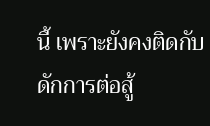นี้ เพราะยังคงติดกับดักการต่อสู้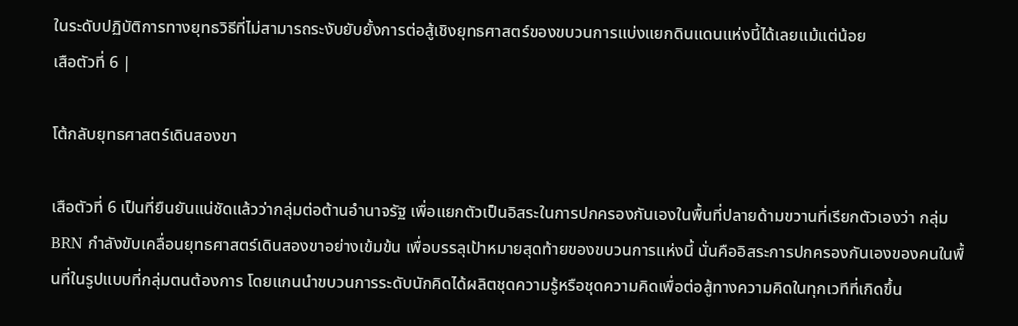ในระดับปฏิบัติการทางยุทธวิธีที่ไม่สามารถระงับยับยั้งการต่อสู้เชิงยุทธศาสตร์ของขบวนการแบ่งแยกดินแดนแห่งนี้ได้เลยแม้แต่น้อย
เสือตัวที่ 6 |

โต้กลับยุทธศาสตร์เดินสองขา

เสือตัวที่ 6 เป็นที่ยืนยันแน่ชัดแล้วว่ากลุ่มต่อต้านอำนาจรัฐ เพื่อแยกตัวเป็นอิสระในการปกครองกันเองในพื้นที่ปลายด้ามขวานที่เรียกตัวเองว่า กลุ่ม BRN กำลังขับเคลื่อนยุทธศาสตร์เดินสองขาอย่างเข้มข้น เพื่อบรรลุเป้าหมายสุดท้ายของขบวนการแห่งนี้ นั่นคืออิสระการปกครองกันเองของคนในพื้นที่ในรูปแบบที่กลุ่มตนต้องการ โดยแกนนำขบวนการระดับนักคิดได้ผลิตชุดความรู้หรือชุดความคิดเพื่อต่อสู้ทางความคิดในทุกเวทีที่เกิดขึ้น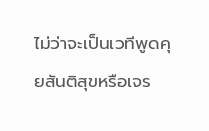ไม่ว่าจะเป็นเวทีพูดคุยสันติสุขหรือเจร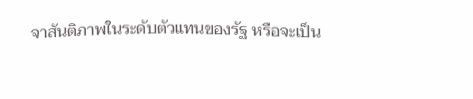จาสันติภาพในระดับตัวแทนของรัฐ หรือจะเป็น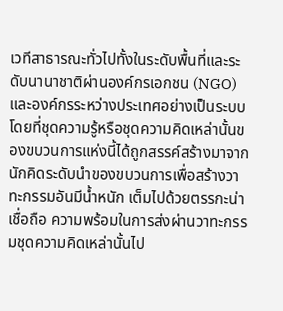เวทีสาธารณะทั่วไปทั้งในระดับพื้นที่และระดับนานาชาติผ่านองค์กรเอกชน (NGO) และองค์กรระหว่างประเทศอย่างเป็นระบบ โดยที่ชุดความรู้หรือชุดความคิดเหล่านั้นของขบวนการแห่งนี้ได้ถูกสรรค์สร้างมาจากนักคิดระดับนำของขบวนการเพื่อสร้างวาทะกรรมอันมีน้ำหนัก เต็มไปด้วยตรรกะน่าเชื่อถือ ความพร้อมในการส่งผ่านวาทะกรรมชุดความคิดเหล่านั้นไป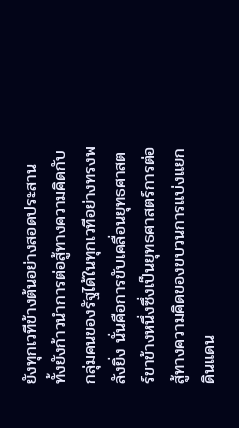ยังทุกเวทีข้างต้นอย่างสอดประสาน ทั้งยังก้าวนำการต่อสู้ทางความคิดกับกลุ่มคนของรัฐได้ในทุกเวทีอย่างทรงพลังยิ่ง นั่นคือการขับเคลื่อนยุทธศาสตร์ขาข้างหนึ่งซึ่งเป็นยุทธศาสตร์การต่อสู้ทางความคิดของขบวนการแบ่งแยกดินแดน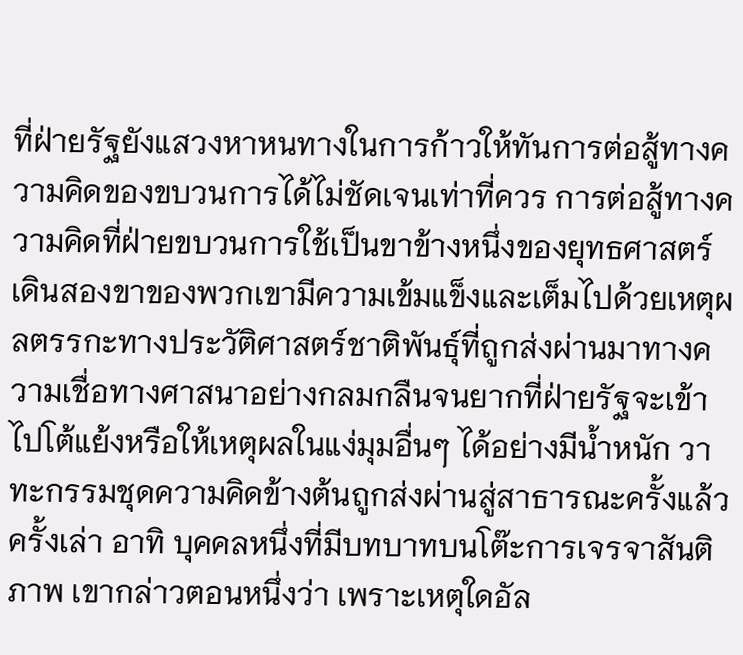ที่ฝ่ายรัฐยังแสวงหาหนทางในการก้าวให้ทันการต่อสู้ทางความคิดของขบวนการได้ไม่ชัดเจนเท่าที่ควร การต่อสู้ทางความคิดที่ฝ่ายขบวนการใช้เป็นขาข้างหนึ่งของยุทธศาสตร์เดินสองขาของพวกเขามีความเข้มแข็งและเต็มไปด้วยเหตุผลตรรกะทางประวัติศาสตร์ชาติพันธุ์ที่ถูกส่งผ่านมาทางความเชื่อทางศาสนาอย่างกลมกลืนจนยากที่ฝ่ายรัฐจะเข้าไปโต้แย้งหรือให้เหตุผลในแง่มุมอื่นๆ ได้อย่างมีน้ำหนัก วาทะกรรมชุดความคิดข้างต้นถูกส่งผ่านสู่สาธารณะครั้งแล้วครั้งเล่า อาทิ บุคคลหนึ่งที่มีบทบาทบนโต๊ะการเจรจาสันติภาพ เขากล่าวตอนหนึ่งว่า เพราะเหตุใดอัล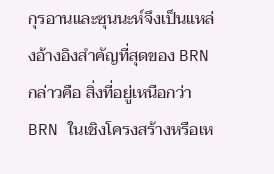กุรอานและซุนนะห์จึงเป็นแหล่งอ้างอิงสำคัญที่สุดของ BRN กล่าวคือ สิ่งที่อยู่เหนือกว่า BRN ในเชิงโครงสร้างหรือเห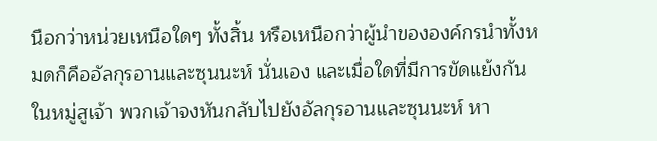นือกว่าหน่วยเหนือใดๆ ทั้งสิ้น หรือเหนือกว่าผู้นำขององค์กรนำทั้งหมดก็คืออัลกุรอานและซุนนะห์ นั่นเอง และเมื่อใดที่มีการขัดแย้งกันในหมู่สูเจ้า พวกเจ้าจงหันกลับไปยังอัลกุรอานและซุนนะห์ หา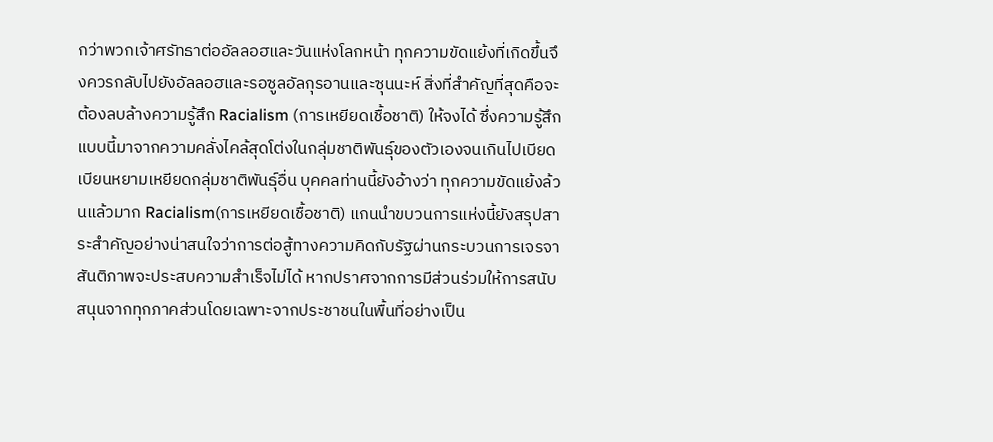กว่าพวกเจ้าศรัทธาต่ออัลลอฮและวันแห่งโลกหน้า ทุกความขัดแย้งที่เกิดขึ้นจึงควรกลับไปยังอัลลอฮและรอซูลอัลกุรอานและซุนนะห์ สิ่งที่สำคัญที่สุดคือจะต้องลบล้างความรู้สึก Racialism (การเหยียดเชื้อชาติ) ให้จงได้ ซึ่งความรู้สึกแบบนี้มาจากความคลั่งไคล้สุดโต่งในกลุ่มชาติพันธุ์ของตัวเองจนเกินไปเบียดเบียนหยามเหยียดกลุ่มชาติพันธุ์อื่น บุคคลท่านนี้ยังอ้างว่า ทุกความขัดแย้งล้วนแล้วมาก Racialism(การเหยียดเชื้อชาติ) แกนนำขบวนการแห่งนี้ยังสรุปสาระสำคัญอย่างน่าสนใจว่าการต่อสู้ทางความคิดกับรัฐผ่านกระบวนการเจรจาสันติภาพจะประสบความสำเร็จไม่ได้ หากปราศจากการมีส่วนร่วมให้การสนับสนุนจากทุกภาคส่วนโดยเฉพาะจากประชาชนในพื้นที่อย่างเป็น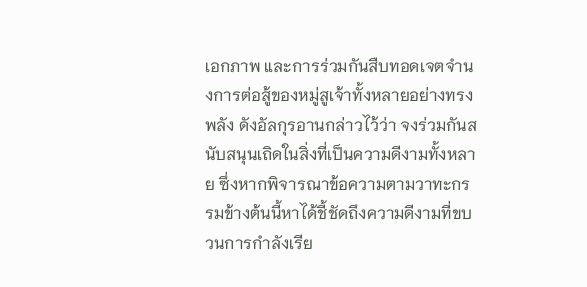เอกภาพ และการร่วมกันสืบทอดเจตจำนงการต่อสู้ของหมู่สูเจ้าทั้งหลายอย่างทรงพลัง ดังอัลกุรอานกล่าวไว้ว่า จงร่วมกันสนับสนุนเถิดในสิ่งที่เป็นความดีงามทั้งหลาย ซึ่งหากพิจารณาข้อความตามวาทะกรรมข้างต้นนี้หาได้ชี้ชัดถึงความดีงามที่ขบวนการกำลังเรีย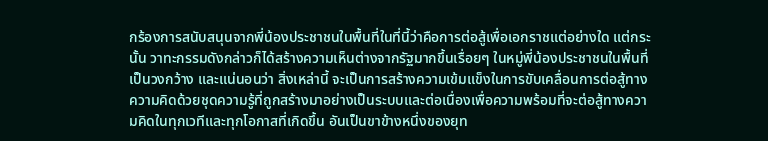กร้องการสนับสนุนจากพี่น้องประชาชนในพื้นที่ในที่นี้ว่าคือการต่อสู้เพื่อเอกราชแต่อย่างใด แต่กระนั้น วาทะกรรมดังกล่าวก็ได้สร้างความเห็นต่างจากรัฐมากขึ้นเรื่อยๆ ในหมู่พี่น้องประชาชนในพื้นที่เป็นวงกว้าง และแน่นอนว่า สิ่งเหล่านี้ จะเป็นการสร้างความเข้มแข็งในการขับเคลื่อนการต่อสู้ทางความคิดด้วยชุดความรู้ที่ถูกสร้างมาอย่างเป็นระบบและต่อเนื่องเพื่อความพร้อมที่จะต่อสู้ทางความคิดในทุกเวทีและทุกโอกาสที่เกิดขึ้น อันเป็นขาข้างหนึ่งของยุท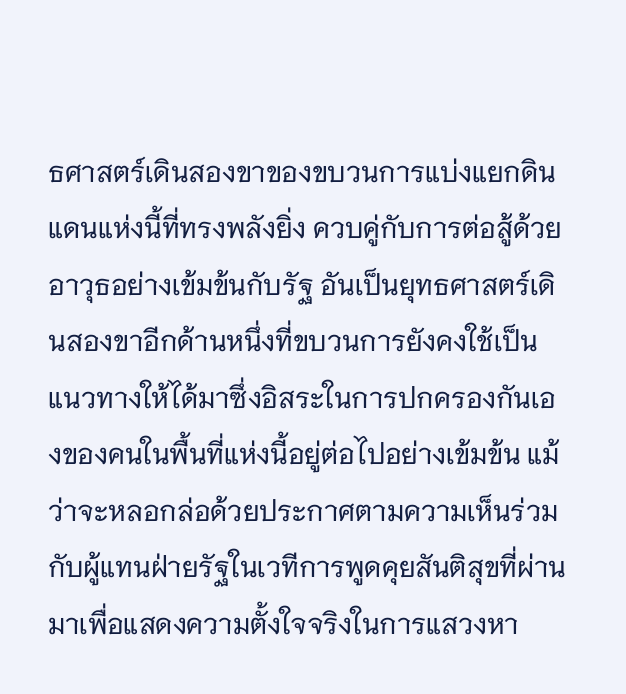ธศาสตร์เดินสองขาของขบวนการแบ่งแยกดินแดนแห่งนี้ที่ทรงพลังยิ่ง ควบคู่กับการต่อสู้ด้วยอาวุธอย่างเข้มข้นกับรัฐ อันเป็นยุทธศาสตร์เดินสองขาอีกด้านหนึ่งที่ขบวนการยังคงใช้เป็นแนวทางให้ได้มาซึ่งอิสระในการปกครองกันเองของคนในพื้นที่แห่งนี้อยู่ต่อไปอย่างเข้มข้น แม้ว่าจะหลอกล่อด้วยประกาศตามความเห็นร่วมกับผู้แทนฝ่ายรัฐในเวทีการพูดคุยสันติสุขที่ผ่านมาเพื่อแสดงความตั้งใจจริงในการแสวงหา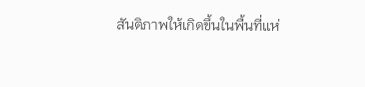สันติภาพให้เกิดขึ้นในพื้นที่แห่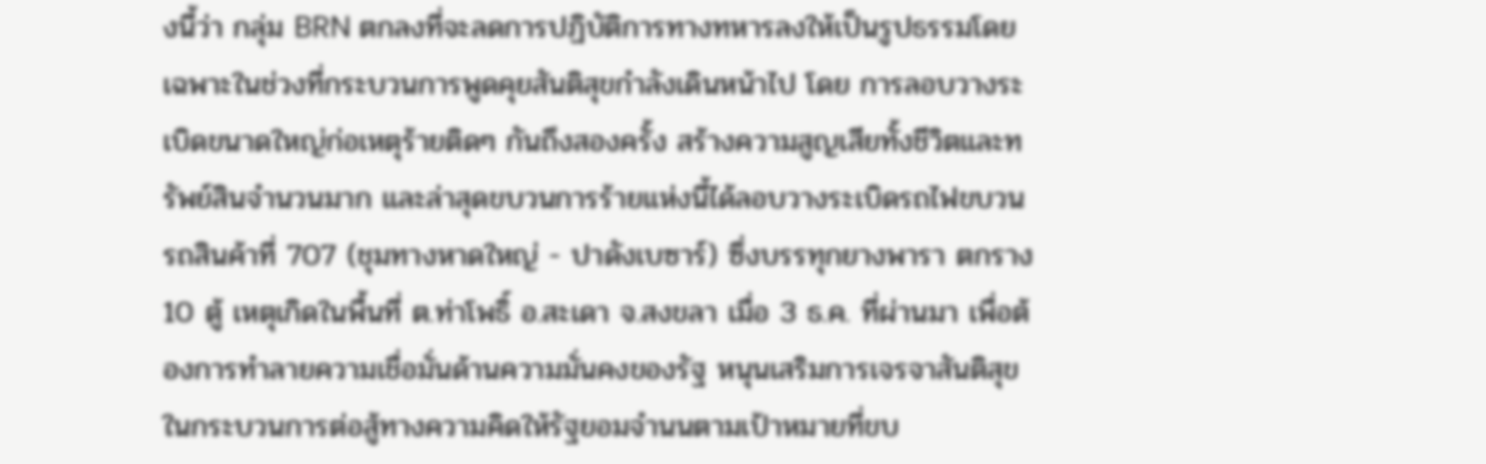งนี้ว่า กลุ่ม BRN ตกลงที่จะลดการปฏิบัติการทางทหารลงให้เป็นรูปธรรมโดยเฉพาะในช่วงที่กระบวนการพูดคุยสันติสุขกำลังเดินหน้าไป โดย การลอบวางระเบิดขนาดใหญ่ก่อเหตุร้ายติดๆ กันถึงสองครั้ง สร้างความสูญเสียทั้งชีวิตและทรัพย์สินจำนวนมาก และล่าสุดขบวนการร้ายแห่งนี้ได้ลอบวางระเบิดรถไฟขบวนรถสินค้าที่ 707 (ชุมทางหาดใหญ่ - ปาดังเบซาร์) ซึ่งบรรทุกยางพารา ตกราง 10 ตู้ เหตุเกิดในพื้นที่ ต.ท่าโพธิ์ อ.สะเดา จ.สงขลา เมื่อ 3 ธ.ค. ที่ผ่านมา เพื่อต้องการทำลายความเชื่อมั่นด้านความมั่นคงของรัฐ หนุนเสริมการเจรจาสันติสุขในกระบวนการต่อสู้ทางความคิดให้รัฐยอมจำนนตามเป้าหมายที่ขบ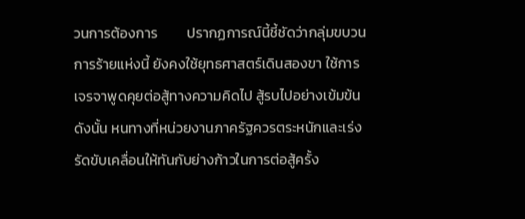วนการต้องการ         ปรากฏการณ์นี้ชี้ชัดว่ากลุ่มขบวนการร้ายแห่งนี้ ยังคงใช้ยุทธศาสตร์เดินสองขา ใช้การเจรจาพูดคุยต่อสู้ทางความคิดไป สู้รบไปอย่างเข้มข้น ดังนั้น หนทางที่หน่วยงานภาครัฐควรตระหนักและเร่งรัดขับเคลื่อนให้ทันกับย่างก้าวในการต่อสู้ครั้ง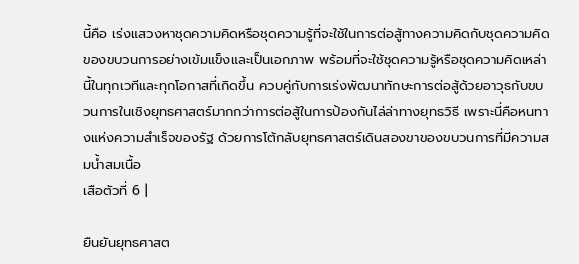นี้คือ เร่งแสวงหาชุดความคิดหรือชุดความรู้ที่จะใช้ในการต่อสู้ทางความคิดกับชุดความคิดของขบวนการอย่างเข้มแข็งและเป็นเอกภาพ พร้อมที่จะใช้ชุดความรู้หรือชุดความคิดเหล่านี้ในทุกเวทีและทุกโอกาสที่เกิดขึ้น ควบคู่กับการเร่งพัฒนาทักษะการต่อสู้ด้วยอาวุธกับขบวนการในเชิงยุทธศาสตร์มากกว่าการต่อสู้ในการป้องกันไล่ล่าทางยุทธวิธี เพราะนี่คือหนทางแห่งความสำเร็จของรัฐ ด้วยการโต้กลับยุทธศาสตร์เดินสองขาของขบวนการที่มีความสมน้ำสมเนื้อ
เสือตัวที่ 6 |

ยืนยันยุทธศาสต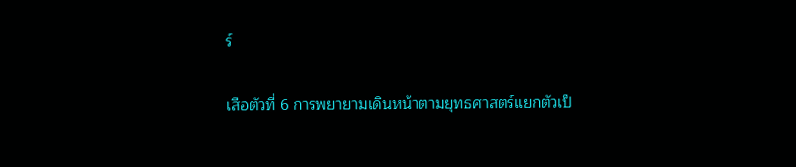ร์

เสือตัวที่ 6 การพยายามเดินหน้าตามยุทธศาสตร์แยกตัวเป็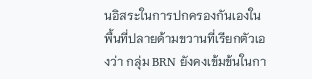นอิสระในการปกครองกันเองในพื้นที่ปลายด้ามขวานที่เรียกตัวเองว่า กลุ่ม BRN ยังคงเข้มข้นในกา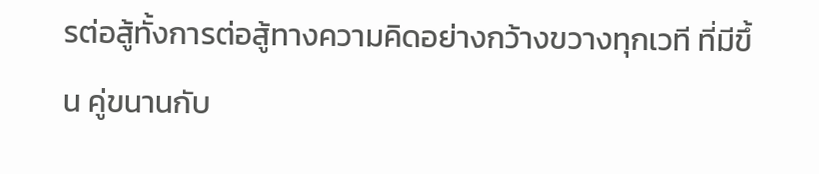รต่อสู้ทั้งการต่อสู้ทางความคิดอย่างกว้างขวางทุกเวที ที่มีขึ้น คู่ขนานกับ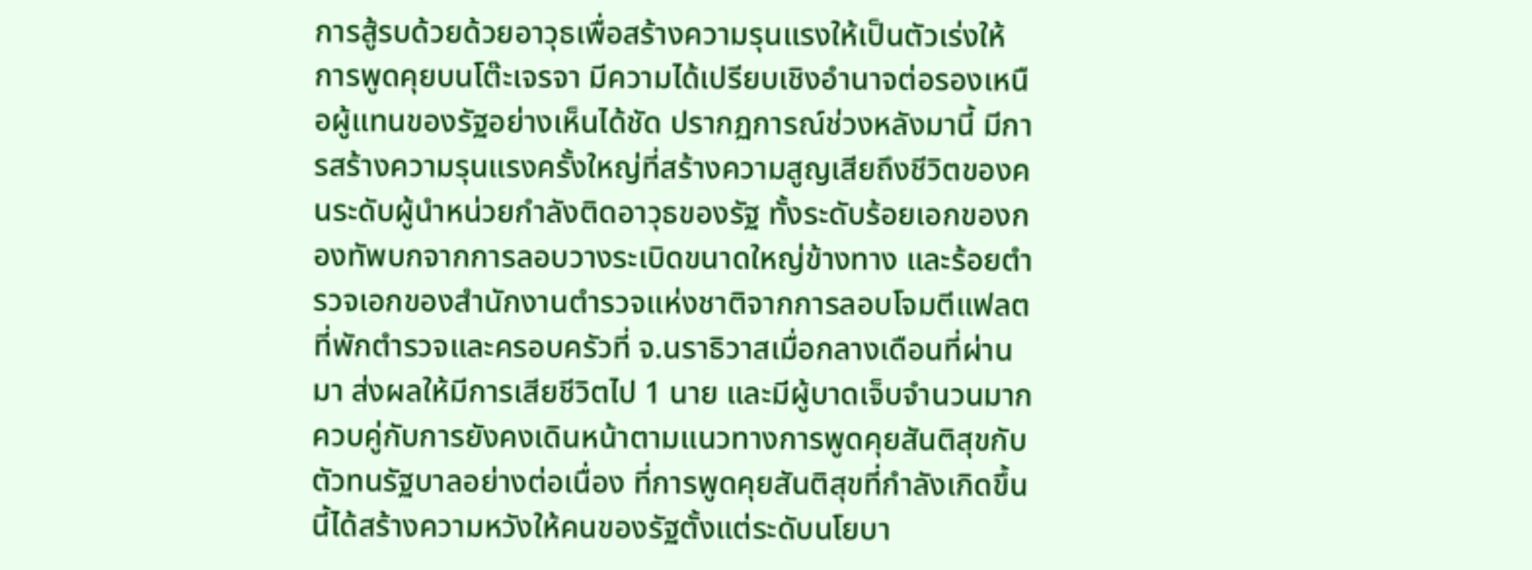การสู้รบด้วยด้วยอาวุธเพื่อสร้างความรุนแรงให้เป็นตัวเร่งให้การพูดคุยบนโต๊ะเจรจา มีความได้เปรียบเชิงอำนาจต่อรองเหนือผู้แทนของรัฐอย่างเห็นได้ชัด ปรากฏการณ์ช่วงหลังมานี้ มีการสร้างความรุนแรงครั้งใหญ่ที่สร้างความสูญเสียถึงชีวิตของคนระดับผู้นำหน่วยกำลังติดอาวุธของรัฐ ทั้งระดับร้อยเอกของกองทัพบกจากการลอบวางระเบิดขนาดใหญ่ข้างทาง และร้อยตำรวจเอกของสำนักงานตำรวจแห่งชาติจากการลอบโจมตีแฟลตที่พักตำรวจและครอบครัวที่ จ.นราธิวาสเมื่อกลางเดือนที่ผ่านมา ส่งผลให้มีการเสียชีวิตไป 1 นาย และมีผู้บาดเจ็บจำนวนมาก ควบคู่กับการยังคงเดินหน้าตามแนวทางการพูดคุยสันติสุขกับตัวทนรัฐบาลอย่างต่อเนื่อง ที่การพูดคุยสันติสุขที่กำลังเกิดขึ้นนี้ได้สร้างความหวังให้คนของรัฐตั้งแต่ระดับนโยบา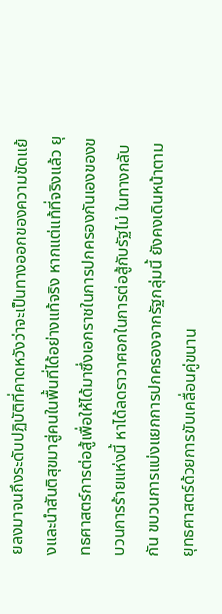ยลงมาจนถึงระดับปฏิบัติที่คาดหวังว่าจะเป็นทางออกของความขัดแย้งและนำสันติสุขมาสู่คนในพื้นที่ได้อย่างแท้จริง หากแต่แท้ที่จริงแล้ว ยุทธศาสตร์การต่อสู้เพื่อให้ได้มาซึ่งเอกราชในการปกครองกันเองของขบวนการร้ายแห่งนี้ หาได้ลดราวาศอกในการต่อสู้กับรัฐไม่ ในทางกลับกัน ขบวนการแบ่งแยกการปกครองจากรัฐกลุ่มนี้ ยังคงเดินหน้าตามยุทธศาสตร์ด้วยการขับเคลื่อนคู่ขนาน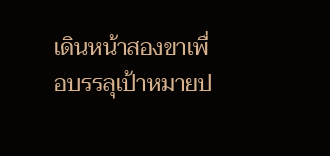เดินหน้าสองขาเพื่อบรรลุเป้าหมายป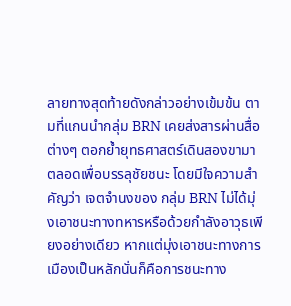ลายทางสุดท้ายดังกล่าวอย่างเข้มข้น ตามที่แกนนำกลุ่ม BRN เคยส่งสารผ่านสื่อต่างๆ ตอกย้ำยุทธศาสตร์เดินสองขามาตลอดเพื่อบรรลุชัยชนะ โดยมีใจความสำคัญว่า เจตจำนงของ กลุ่ม BRN ไม่ได้มุ่งเอาชนะทางทหารหรือด้วยกำลังอาวุธเพียงอย่างเดียว หากแต่มุ่งเอาชนะทางการเมืองเป็นหลักนั่นก็คือการชนะทาง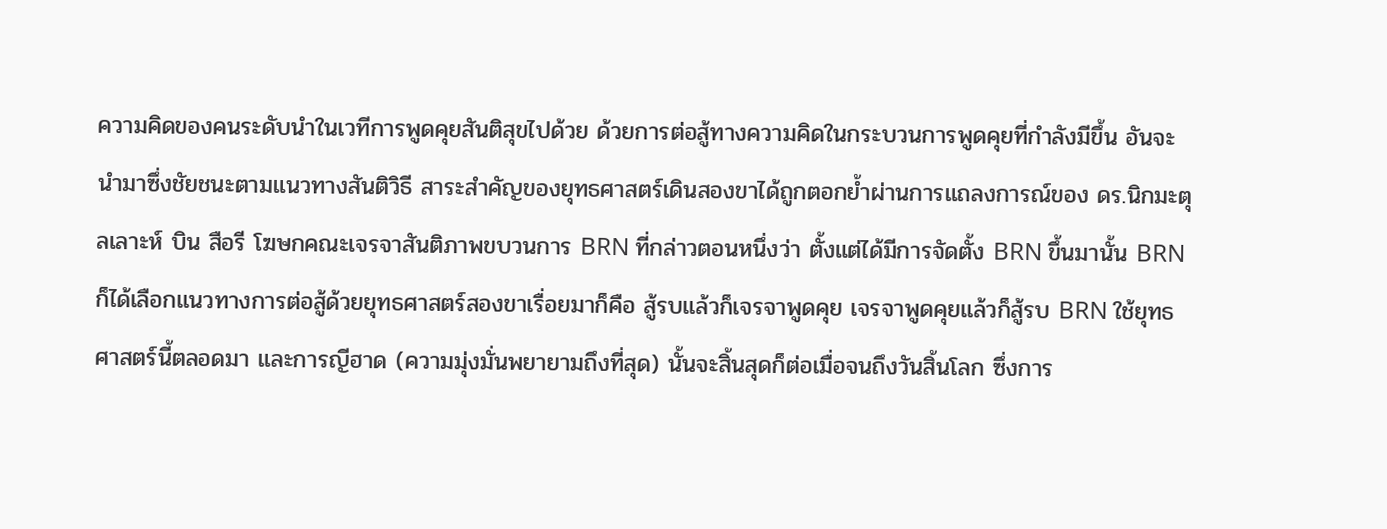ความคิดของคนระดับนำในเวทีการพูดคุยสันติสุขไปด้วย ด้วยการต่อสู้ทางความคิดในกระบวนการพูดคุยที่กำลังมีขึ้น อันจะนำมาซึ่งชัยชนะตามแนวทางสันติวิธี สาระสำคัญของยุทธศาสตร์เดินสองขาได้ถูกตอกย้ำผ่านการแถลงการณ์ของ ดร.นิกมะตุลเลาะห์ บิน สือรี โฆษกคณะเจรจาสันติภาพขบวนการ BRN ที่กล่าวตอนหนึ่งว่า ตั้งแต่ได้มีการจัดตั้ง BRN ขึ้นมานั้น BRN ก็ได้เลือกแนวทางการต่อสู้ด้วยยุทธศาสตร์สองขาเรื่อยมาก็คือ สู้รบแล้วก็เจรจาพูดคุย เจรจาพูดคุยแล้วก็สู้รบ BRN ใช้ยุทธศาสตร์นี้ตลอดมา และการญีฮาด (ความมุ่งมั่นพยายามถึงที่สุด) นั้นจะสิ้นสุดก็ต่อเมื่อจนถึงวันสิ้นโลก ซึ่งการ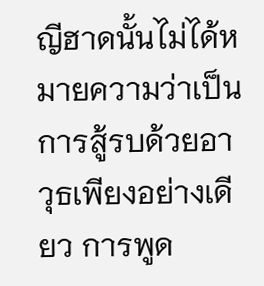ญีฮาดนั้นไม่ได้หมายความว่าเป็นการสู้รบด้วยอาวุธเพียงอย่างเดียว การพูด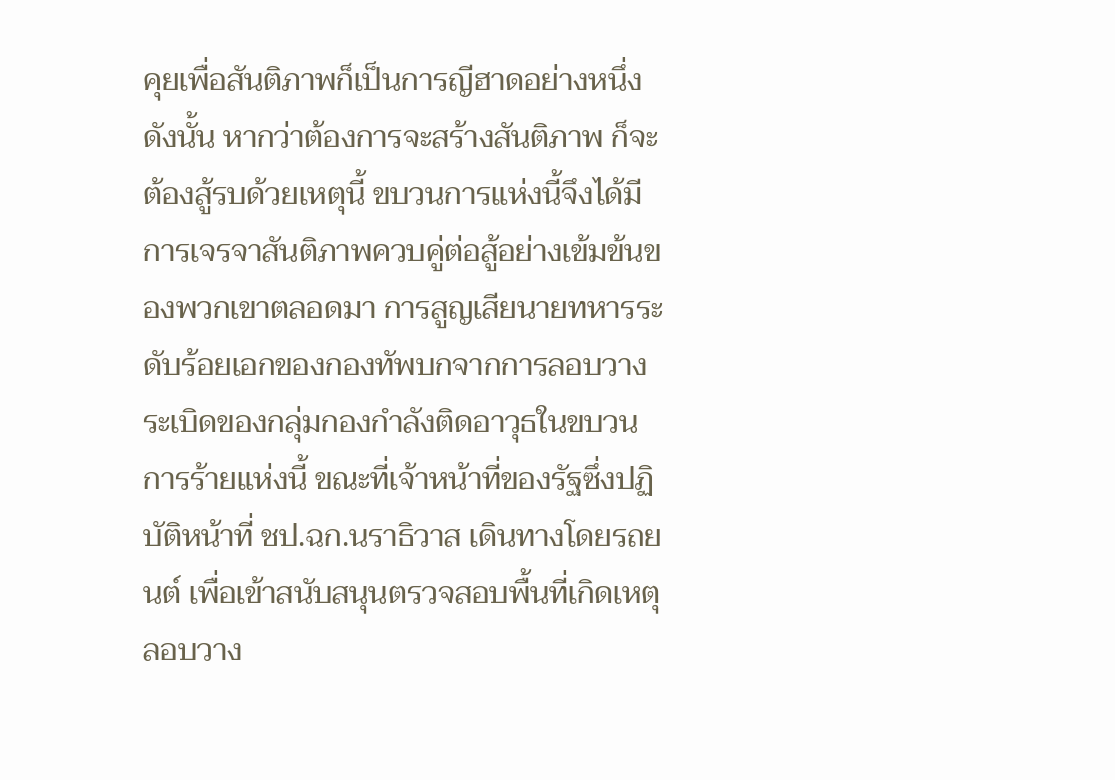คุยเพื่อสันติภาพก็เป็นการญีฮาดอย่างหนึ่ง ดังนั้น หากว่าต้องการจะสร้างสันติภาพ ก็จะต้องสู้รบด้วยเหตุนี้ ขบวนการแห่งนี้จึงได้มีการเจรจาสันติภาพควบคู่ต่อสู้อย่างเข้มข้นของพวกเขาตลอดมา การสูญเสียนายทหารระดับร้อยเอกของกองทัพบกจากการลอบวางระเบิดของกลุ่มกองกำลังติดอาวุธในขบวนการร้ายแห่งนี้ ขณะที่เจ้าหน้าที่ของรัฐซึ่งปฏิบัติหน้าที่ ชป.ฉก.นราธิวาส เดินทางโดยรถยนต์ เพื่อเข้าสนับสนุนตรวจสอบพื้นที่เกิดเหตุลอบวาง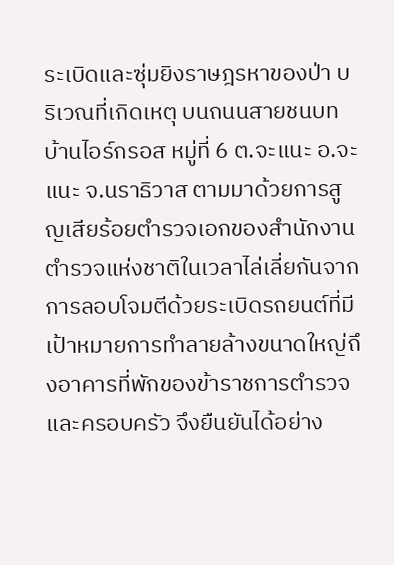ระเบิดและซุ่มยิงราษฎรหาของป่า บริเวณที่เกิดเหตุ บนถนนสายชนบท บ้านไอร์กรอส หมู่ที่ 6 ต.จะแนะ อ.จะแนะ จ.นราธิวาส ตามมาด้วยการสูญเสียร้อยตำรวจเอกของสำนักงานตำรวจแห่งชาติในเวลาไล่เลี่ยกันจากการลอบโจมตีด้วยระเบิดรถยนต์ที่มีเป้าหมายการทำลายล้างขนาดใหญ่ถึงอาคารที่พักของข้าราชการตำรวจและครอบครัว จึงยืนยันได้อย่าง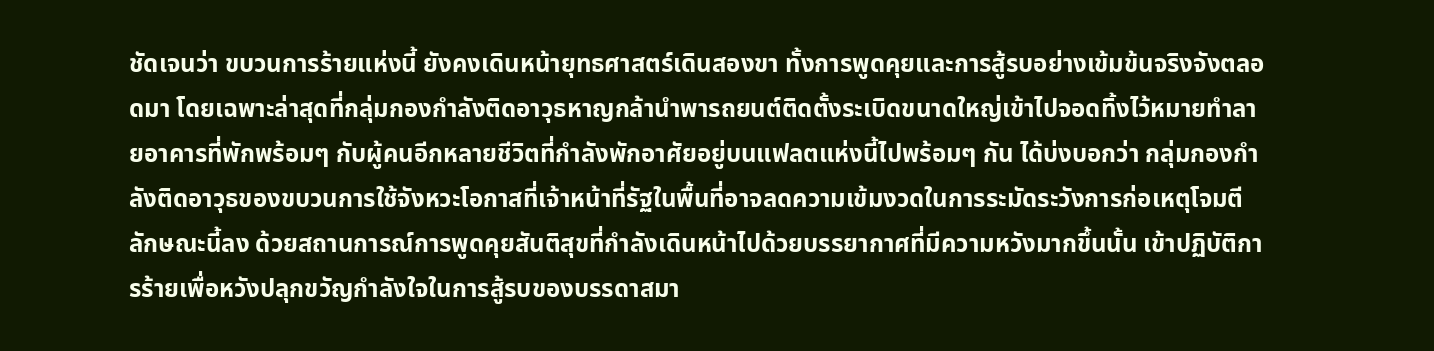ชัดเจนว่า ขบวนการร้ายแห่งนี้ ยังคงเดินหน้ายุทธศาสตร์เดินสองขา ทั้งการพูดคุยและการสู้รบอย่างเข้มข้นจริงจังตลอดมา โดยเฉพาะล่าสุดที่กลุ่มกองกำลังติดอาวุธหาญกล้านำพารถยนต์ติดตั้งระเบิดขนาดใหญ่เข้าไปจอดทิ้งไว้หมายทำลายอาคารที่พักพร้อมๆ กับผู้คนอีกหลายชีวิตที่กำลังพักอาศัยอยู่บนแฟลตแห่งนี้ไปพร้อมๆ กัน ได้บ่งบอกว่า กลุ่มกองกำลังติดอาวุธของขบวนการใช้จังหวะโอกาสที่เจ้าหน้าที่รัฐในพื้นที่อาจลดความเข้มงวดในการระมัดระวังการก่อเหตุโจมตีลักษณะนี้ลง ด้วยสถานการณ์การพูดคุยสันติสุขที่กำลังเดินหน้าไปด้วยบรรยากาศที่มีความหวังมากขึ้นนั้น เข้าปฏิบัติการร้ายเพื่อหวังปลุกขวัญกำลังใจในการสู้รบของบรรดาสมา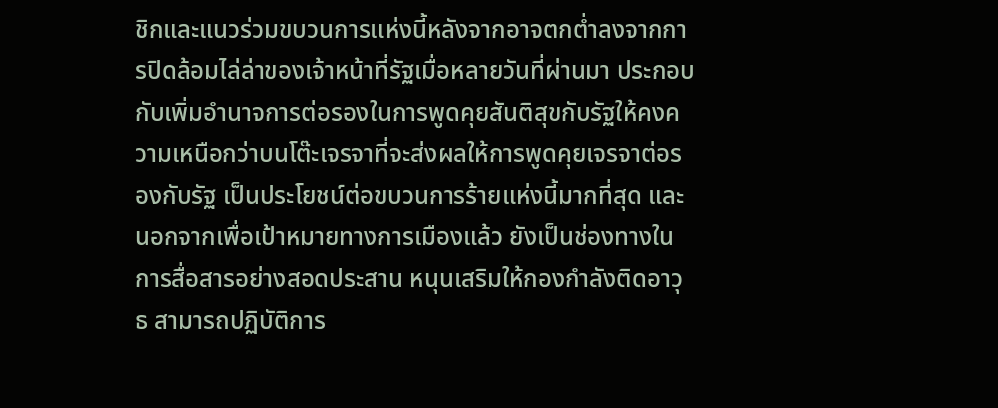ชิกและแนวร่วมขบวนการแห่งนี้หลังจากอาจตกต่ำลงจากการปิดล้อมไล่ล่าของเจ้าหน้าที่รัฐเมื่อหลายวันที่ผ่านมา ประกอบกับเพิ่มอำนาจการต่อรองในการพูดคุยสันติสุขกับรัฐให้คงความเหนือกว่าบนโต๊ะเจรจาที่จะส่งผลให้การพูดคุยเจรจาต่อรองกับรัฐ เป็นประโยชน์ต่อขบวนการร้ายแห่งนี้มากที่สุด และนอกจากเพื่อเป้าหมายทางการเมืองแล้ว ยังเป็นช่องทางในการสื่อสารอย่างสอดประสาน หนุนเสริมให้กองกำลังติดอาวุธ สามารถปฏิบัติการ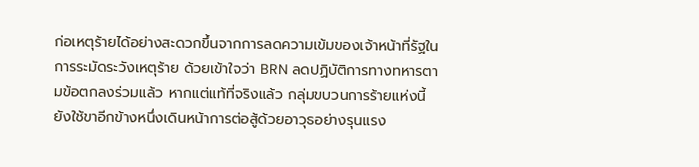ก่อเหตุร้ายได้อย่างสะดวกขึ้นจากการลดความเข้มของเจ้าหน้าที่รัฐในการระมัดระวังเหตุร้าย ด้วยเข้าใจว่า BRN ลดปฏิบัติการทางทหารตามข้อตกลงร่วมแล้ว หากแต่แท้ที่จริงแล้ว กลุ่มขบวนการร้ายแห่งนี้ ยังใช้ขาอีกข้างหนึ่งเดินหน้าการต่อสู้ด้วยอาวุธอย่างรุนแรง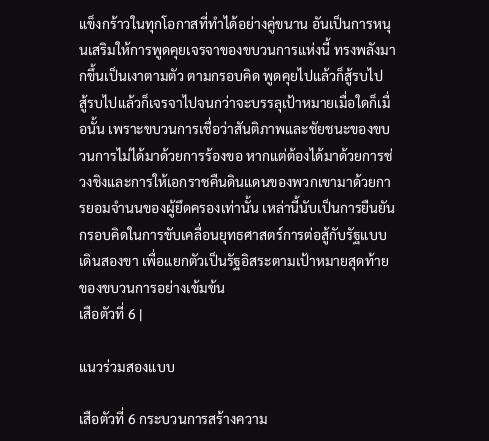แข็งกร้าวในทุกโอกาสที่ทำได้อย่างคู่ขนาน อันเป็นการหนุนเสริมให้การพูดคุยเจรจาของขบวนการแห่งนี้ ทรงพลังมากขึ้นเป็นเงาตามตัว ตามกรอบคิด พูดคุยไปแล้วก็สู้รบไป  สู้รบไปแล้วก็เจรจาไปจนกว่าจะบรรลุเป้าหมายเมื่อใดก็เมื่อนั้น เพราะขบวนการเชื่อว่าสันติภาพและชัยชนะของขบวนการไม่ได้มาด้วยการร้องขอ หากแต่ต้องได้มาด้วยการช่วงชิงและการให้เอกราชคืนดินแดนของพวกเขามาด้วยการยอมจำนนของผู้ยึดครองเท่านั้น เหล่านี้นับเป็นการยืนยันกรอบคิดในการขับเคลื่อนยุทธศาสตร์การต่อสู้กับรัฐแบบเดินสองขา เพื่อแยกตัวเป็นรัฐอิสระตามเป้าหมายสุดท้ายของขบวนการอย่างเข้มข้น
เสือตัวที่ 6 |

แนวร่วมสองแบบ

เสือตัวที่ 6 กระบวนการสร้างความ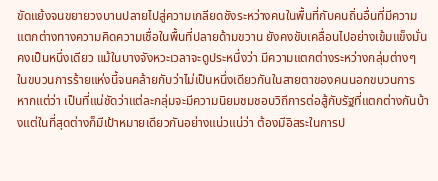ขัดแย้งจนขยายวงบานปลายไปสู่ความเกลียดชังระหว่างคนในพื้นที่กับคนถิ่นอื่นที่มีความแตกต่างทางความคิดความเชื่อในพื้นที่ปลายด้ามขวาน ยังคงขับเคลื่อนไปอย่างเข้มแข็งมั่นคงเป็นหนึ่งเดียว แม้ในบางจังหวะเวลาจะดูประหนึ่งว่า มีความแตกต่างระหว่างกลุ่มต่างๆ ในขบวนการร้ายแห่งนี้จนคล้ายกับว่าไม่เป็นหนึ่งเดียวกันในสายตาของคนนอกขบวนการ หากแต่ว่า เป็นที่แน่ชัดว่าแต่ละกลุ่มจะมีความนิยมชมชอบวิถีการต่อสู้กับรัฐที่แตกต่างกันบ้างแต่ในที่สุดต่างก็มีเป้าหมายเดียวกันอย่างแน่วแน่ว่า ต้องมีอิสระในการป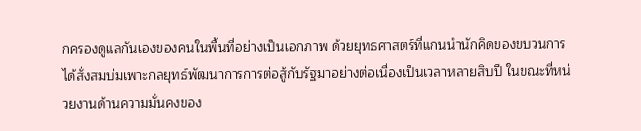กครองดูแลกันเองของคนในพื้นที่อย่างเป็นเอกภาพ ด้วยยุทธศาสตร์ที่แกนนำนักคิดของขบวนการได้สั่งสมบ่มเพาะกลยุทธ์พัฒนาการการต่อสู้กับรัฐมาอย่างต่อเนื่องเป็นเวลาหลายสิบปี ในขณะที่หน่วยงานด้านความมั่นคงของ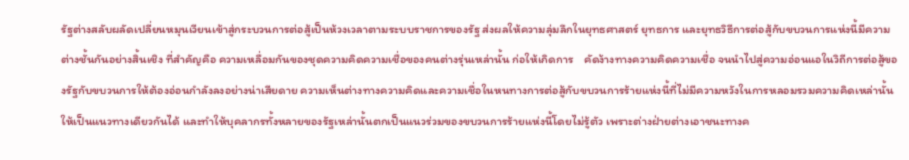รัฐต่างสลับผลัดเปลี่ยนหมุนเวียนเข้าสู่กระบวนการต่อสู้เป็นห้วงเวลาตามระบบราชการของรัฐ ส่งผลให้ความลุ่มลึกในยุทธศาสตร์ ยุทธการ และยุทธวิธีการต่อสู้กับขบวนการแห่งนี้มีความต่างชั้นกันอย่างสิ้นเชิง ที่สำคัญคือ ความเหลื่อมกันของชุดความคิดความเชื่อของคนต่างรุ่นเหล่านั้น ก่อให้เกิดการ    คัดง้างทางความคิดความเชื่อ จนนำไปสู่ความอ่อนแอในวิถีการต่อสู้ของรัฐกับขบวนการให้ต้องอ่อนกำลังลงอย่างน่าเสียดาย ความเห็นต่างทางความคิดและความเชื่อในหนทางการต่อสู้กับขบวนการร้ายแห่งนี้ที่ไม่มีความหวังในการหลอมรวมความคิดเหล่านั้นให้เป็นแนวทางเดียวกันได้ และทำให้บุคลากรทั้งหลายของรัฐเหล่านั้นตกเป็นแนวร่วมของขบวนการร้ายแห่งนี้โดยไม่รู้ตัว เพราะต่างฝ่ายต่างเอาชนะทางค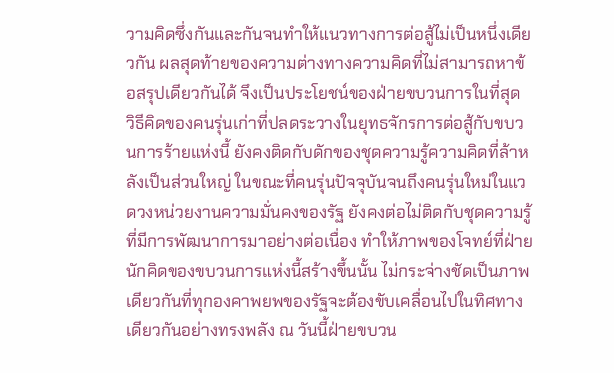วามคิดซึ่งกันและกันจนทำให้แนวทางการต่อสู้ไม่เป็นหนึ่งเดียวกัน ผลสุดท้ายของความต่างทางความคิดที่ไม่สามารถหาข้อสรุปเดียวกันได้ จึงเป็นประโยชน์ของฝ่ายขบวนการในที่สุด วิธีคิดของคนรุ่นเก่าที่ปลดระวางในยุทธจักรการต่อสู้กับขบวนการร้ายแห่งนี้ ยังคงติดกับดักของชุดความรู้ความคิดที่ล้าหลังเป็นส่วนใหญ่ ในขณะที่คนรุ่นปัจจุบันจนถึงคนรุ่นใหม่ในแวดวงหน่วยงานความมั่นคงของรัฐ ยังคงต่อไม่ติดกับชุดความรู้ที่มีการพัฒนาการมาอย่างต่อเนื่อง ทำให้ภาพของโจทย์ที่ฝ่ายนักคิดของขบวนการแห่งนี้สร้างขึ้นนั้น ไม่กระจ่างชัดเป็นภาพเดียวกันที่ทุกองคาพยพของรัฐจะต้องขับเคลื่อนไปในทิศทางเดียวกันอย่างทรงพลัง ณ วันนี้ฝ่ายขบวน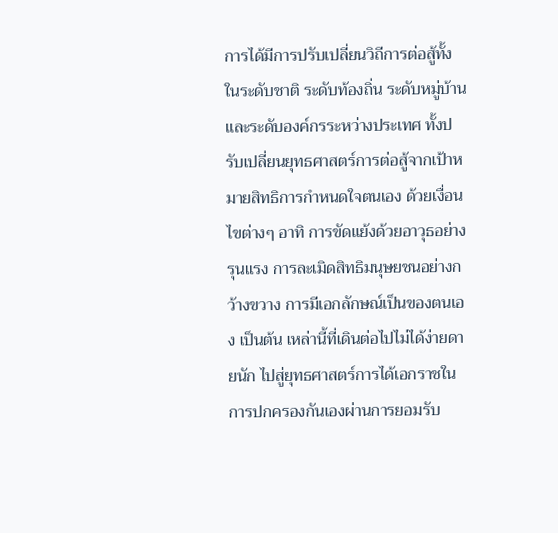การได้มีการปรับเปลี่ยนวิถีการต่อสู้ทั้งในระดับชาติ ระดับท้องถิ่น ระดับหมู่บ้าน และระดับองค์กรระหว่างประเทศ ทั้งปรับเปลี่ยนยุทธศาสตร์การต่อสู้จากเป้าหมายสิทธิการกำหนดใจตนเอง ด้วยเงื่อนไขต่างๆ อาทิ การขัดแย้งด้วยอาวุธอย่างรุนแรง การละเมิดสิทธิมนุษยชนอย่างกว้างขวาง การมีเอกลักษณ์เป็นของตนเอง เป็นต้น เหล่านี้ที่เดินต่อไปไม่ได้ง่ายดายนัก ไปสู่ยุทธศาสตร์การได้เอกราชในการปกครองกันเองผ่านการยอมรับ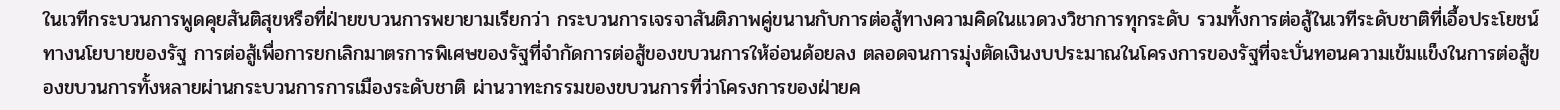ในเวทีกระบวนการพูดคุยสันติสุขหรือที่ฝ่ายขบวนการพยายามเรียกว่า กระบวนการเจรจาสันติภาพคู่ขนานกับการต่อสู้ทางความคิดในแวดวงวิชาการทุกระดับ รวมทั้งการต่อสู้ในเวทีระดับชาติที่เอื้อประโยชน์ทางนโยบายของรัฐ การต่อสู้เพื่อการยกเลิกมาตรการพิเศษของรัฐที่จำกัดการต่อสู้ของขบวนการให้อ่อนด้อยลง ตลอดจนการมุ่งตัดเงินงบประมาณในโครงการของรัฐที่จะบั่นทอนความเข้มแข็งในการต่อสู้ของขบวนการทั้งหลายผ่านกระบวนการการเมืองระดับชาติ ผ่านวาทะกรรมของขบวนการที่ว่าโครงการของฝ่ายค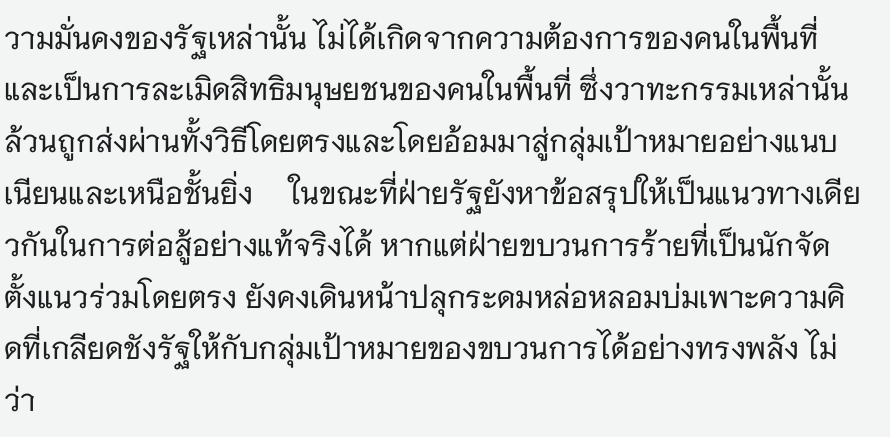วามมั่นคงของรัฐเหล่านั้น ไม่ได้เกิดจากความต้องการของคนในพื้นที่ และเป็นการละเมิดสิทธิมนุษยชนของคนในพื้นที่ ซึ่งวาทะกรรมเหล่านั้น ล้วนถูกส่งผ่านทั้งวิธีโดยตรงและโดยอ้อมมาสู่กลุ่มเป้าหมายอย่างแนบเนียนและเหนือชั้นยิ่ง     ในขณะที่ฝ่ายรัฐยังหาข้อสรุปให้เป็นแนวทางเดียวกันในการต่อสู้อย่างแท้จริงได้ หากแต่ฝ่ายขบวนการร้ายที่เป็นนักจัดตั้งแนวร่วมโดยตรง ยังคงเดินหน้าปลุกระดมหล่อหลอมบ่มเพาะความคิดที่เกลียดชังรัฐให้กับกลุ่มเป้าหมายของขบวนการได้อย่างทรงพลัง ไม่ว่า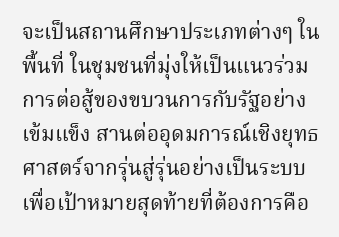จะเป็นสถานศึกษาประเภทต่างๆ ในพื้นที่ ในชุมชนที่มุ่งให้เป็นแนวร่วมการต่อสู้ของขบวนการกับรัฐอย่างเข้มแข็ง สานต่ออุดมการณ์เชิงยุทธศาสตร์จากรุ่นสู่รุ่นอย่างเป็นระบบ เพื่อเป้าหมายสุดท้ายที่ต้องการคือ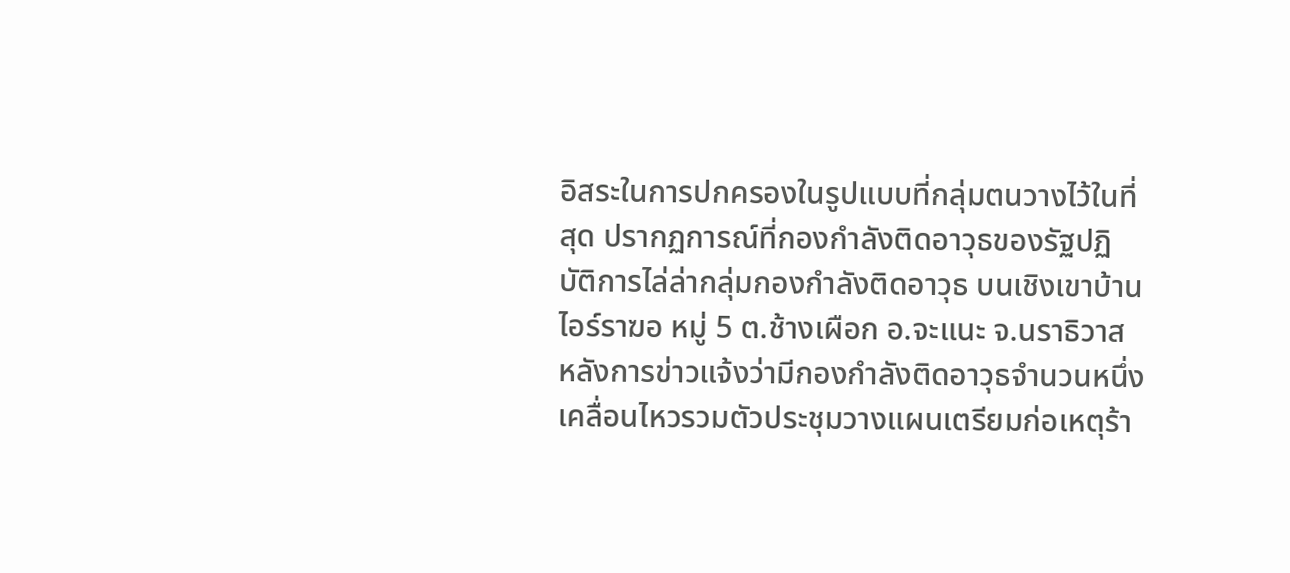อิสระในการปกครองในรูปแบบที่กลุ่มตนวางไว้ในที่สุด ปรากฏการณ์ที่กองกำลังติดอาวุธของรัฐปฏิบัติการไล่ล่ากลุ่มกองกำลังติดอาวุธ บนเชิงเขาบ้านไอร์ราฆอ หมู่ 5 ต.ช้างเผือก อ.จะแนะ จ.นราธิวาส หลังการข่าวแจ้งว่ามีกองกำลังติดอาวุธจำนวนหนึ่ง เคลื่อนไหวรวมตัวประชุมวางแผนเตรียมก่อเหตุร้า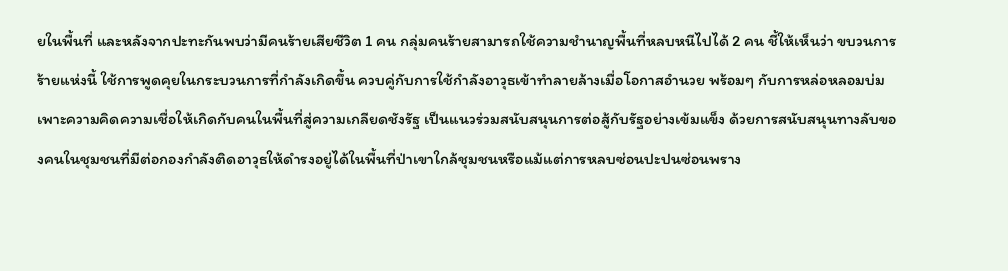ยในพื้นที่ และหลังจากปะทะกันพบว่ามีคนร้ายเสียชีวิต 1 คน กลุ่มคนร้ายสามารถใช้ความชำนาญพื้นที่หลบหนีไปได้ 2 คน ชี้ให้เห็นว่า ขบวนการร้ายแห่งนี้ ใช้การพูดคุยในกระบวนการที่กำลังเกิดขึ้น ควบคู่กับการใช้กำลังอาวุธเข้าทำลายล้างเมื่อโอกาสอำนวย พร้อมๆ กับการหล่อหลอมบ่มเพาะความคิดความเชื่อให้เกิดกับคนในพื้นที่สู่ความเกลียดชังรัฐ เป็นแนวร่วมสนับสนุนการต่อสู้กับรัฐอย่างเข้มแข็ง ด้วยการสนับสนุนทางลับของคนในชุมชนที่มีต่อกองกำลังติดอาวุธให้ดำรงอยู่ได้ในพื้นที่ป่าเขาใกล้ชุมชนหรือแม้แต่การหลบซ่อนปะปนซ่อนพราง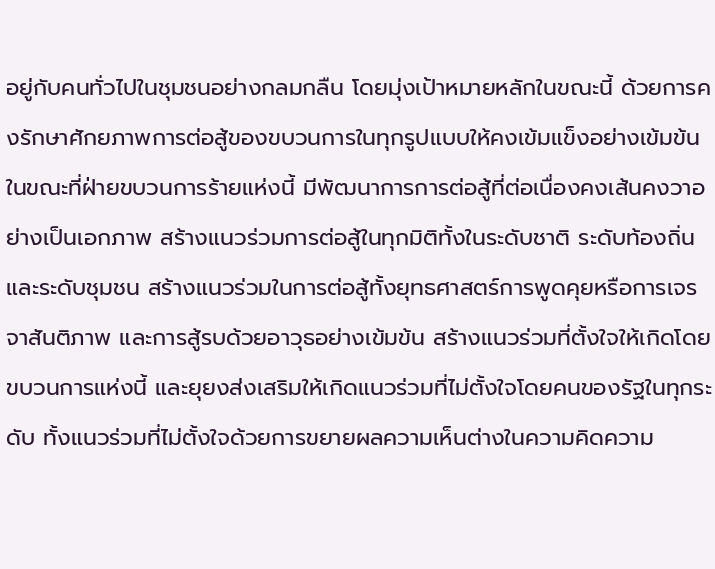อยู่กับคนทั่วไปในชุมชนอย่างกลมกลืน โดยมุ่งเป้าหมายหลักในขณะนี้ ด้วยการคงรักษาศักยภาพการต่อสู้ของขบวนการในทุกรูปแบบให้คงเข้มแข็งอย่างเข้มข้น ในขณะที่ฝ่ายขบวนการร้ายแห่งนี้ มีพัฒนาการการต่อสู้ที่ต่อเนื่องคงเส้นคงวาอย่างเป็นเอกภาพ สร้างแนวร่วมการต่อสู้ในทุกมิติทั้งในระดับชาติ ระดับท้องถิ่น และระดับชุมชน สร้างแนวร่วมในการต่อสู้ทั้งยุทธศาสตร์การพูดคุยหรือการเจรจาสันติภาพ และการสู้รบด้วยอาวุธอย่างเข้มข้น สร้างแนวร่วมที่ตั้งใจให้เกิดโดยขบวนการแห่งนี้ และยุยงส่งเสริมให้เกิดแนวร่วมที่ไม่ตั้งใจโดยคนของรัฐในทุกระดับ ทั้งแนวร่วมที่ไม่ตั้งใจด้วยการขยายผลความเห็นต่างในความคิดความ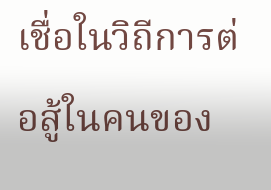เชื่อในวิถีการต่อสู้ในคนของ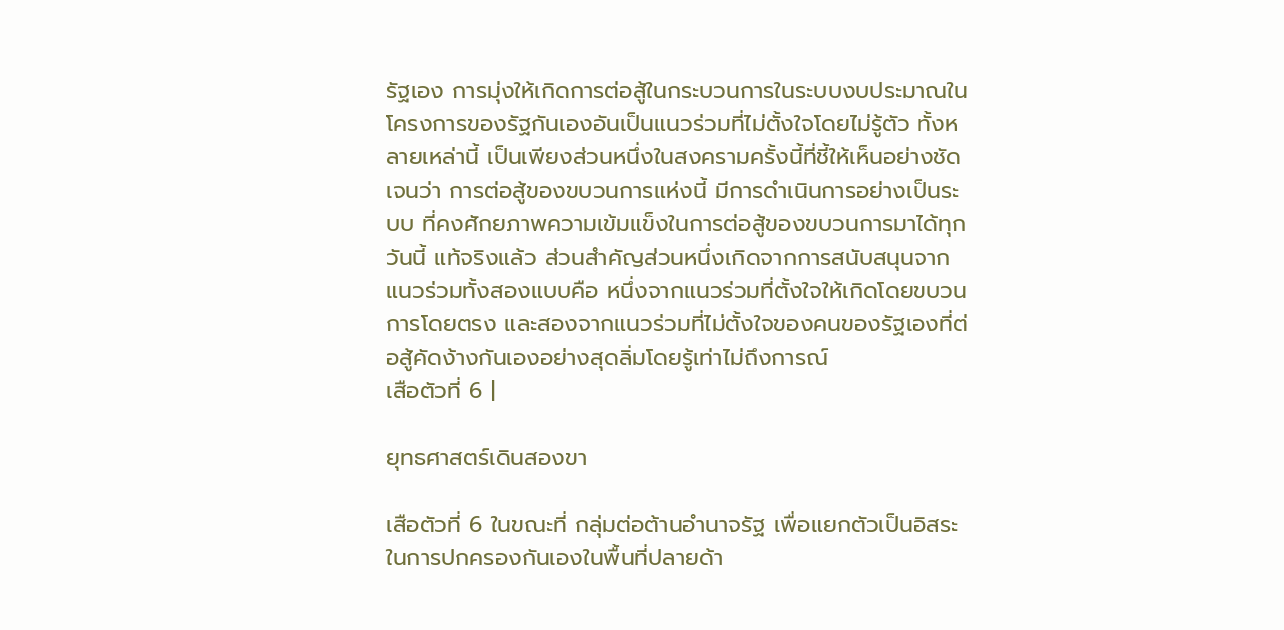รัฐเอง การมุ่งให้เกิดการต่อสู้ในกระบวนการในระบบงบประมาณในโครงการของรัฐกันเองอันเป็นแนวร่วมที่ไม่ตั้งใจโดยไม่รู้ตัว ทั้งหลายเหล่านี้ เป็นเพียงส่วนหนึ่งในสงครามครั้งนี้ที่ชี้ให้เห็นอย่างชัดเจนว่า การต่อสู้ของขบวนการแห่งนี้ มีการดำเนินการอย่างเป็นระบบ ที่คงศักยภาพความเข้มแข็งในการต่อสู้ของขบวนการมาได้ทุกวันนี้ แท้จริงแล้ว ส่วนสำคัญส่วนหนึ่งเกิดจากการสนับสนุนจากแนวร่วมทั้งสองแบบคือ หนึ่งจากแนวร่วมที่ตั้งใจให้เกิดโดยขบวนการโดยตรง และสองจากแนวร่วมที่ไม่ตั้งใจของคนของรัฐเองที่ต่อสู้คัดง้างกันเองอย่างสุดลิ่มโดยรู้เท่าไม่ถึงการณ์
เสือตัวที่ 6 |

ยุทธศาสตร์เดินสองขา

เสือตัวที่ 6 ในขณะที่ กลุ่มต่อต้านอำนาจรัฐ เพื่อแยกตัวเป็นอิสระในการปกครองกันเองในพื้นที่ปลายด้า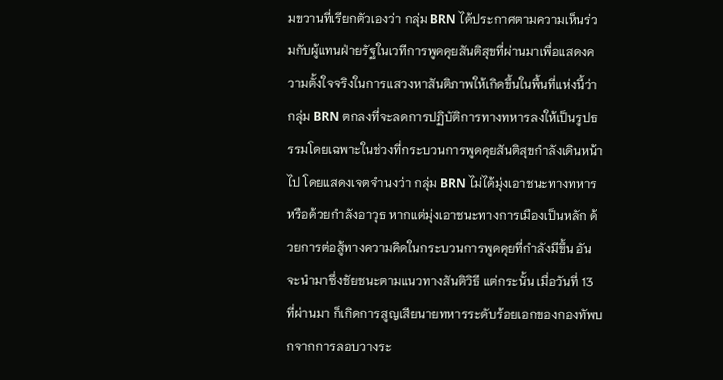มขวานที่เรียกตัวเองว่า กลุ่ม BRN ได้ประกาศตามความเห็นร่วมกับผู้แทนฝ่ายรัฐในเวทีการพูดคุยสันติสุขที่ผ่านมาเพื่อแสดงความตั้งใจจริงในการแสวงหาสันติภาพให้เกิดขึ้นในพื้นที่แห่งนี้ว่า กลุ่ม BRN ตกลงที่จะลดการปฏิบัติการทางทหารลงให้เป็นรูปธรรมโดยเฉพาะในช่วงที่กระบวนการพูดคุยสันติสุขกำลังเดินหน้าไป โดยแสดงเจตจำนงว่า กลุ่ม BRN ไม่ได้มุ่งเอาชนะทางทหารหรือด้วยกำลังอาวุธ หากแต่มุ่งเอาชนะทางการเมืองเป็นหลัก ด้วยการต่อสู้ทางความคิดในกระบวนการพูดคุยที่กำลังมีขึ้น อันจะนำมาซึ่งชัยชนะตามแนวทางสันติวิธี แต่กระนั้น เมื่อวันที่ 13 ที่ผ่านมา ก็เกิดการสูญเสียนายทหารระดับร้อยเอกของกองทัพบกจากการลอบวางระ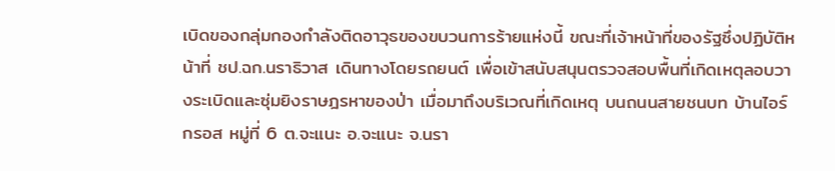เบิดของกลุ่มกองกำลังติดอาวุธของขบวนการร้ายแห่งนี้ ขณะที่เจ้าหน้าที่ของรัฐซึ่งปฏิบัติหน้าที่ ชป.ฉก.นราธิวาส เดินทางโดยรถยนต์ เพื่อเข้าสนับสนุนตรวจสอบพื้นที่เกิดเหตุลอบวางระเบิดและซุ่มยิงราษฎรหาของป่า เมื่อมาถึงบริเวณที่เกิดเหตุ บนถนนสายชนบท บ้านไอร์กรอส หมู่ที่ 6 ต.จะแนะ อ.จะแนะ จ.นรา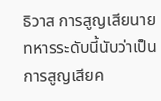ธิวาส การสูญเสียนายทหารระดับนี้นับว่าเป็นการสูญเสียค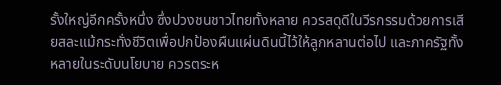รั้งใหญ่อีกครั้งหนึ่ง ซึ่งปวงชนชาวไทยทั้งหลาย ควรสดุดีในวีรกรรมด้วยการเสียสละแม้กระทั่งชีวิตเพื่อปกป้องผืนแผ่นดินนี้ไว้ให้ลูกหลานต่อไป และภาครัฐทั้งหลายในระดับนโยบาย ควรตระห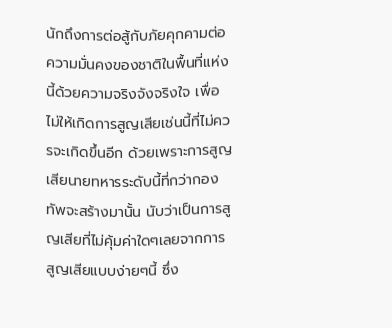นักถึงการต่อสู้กับภัยคุกคามต่อความมั่นคงของชาติในพื้นที่แห่งนี้ด้วยความจริงจังจริงใจ เพื่อไม่ให้เกิดการสูญเสียเช่นนี้ที่ไม่ควรจะเกิดขึ้นอีก ด้วยเพราะการสูญเสียนายทหารระดับนี้ที่กว่ากองทัพจะสร้างมานั้น นับว่าเป็นการสูญเสียที่ไม่คุ้มค่าใดๆเลยจากการสูญเสียแบบง่ายๆนี้ ซึ่ง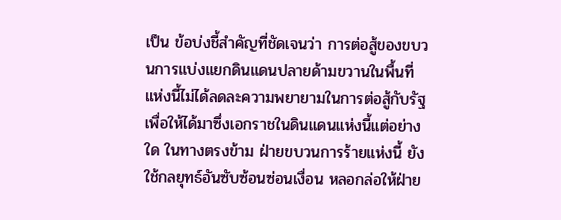เป็น ข้อบ่งชี้สำคัญที่ชัดเจนว่า การต่อสู้ของขบวนการแบ่งแยกดินแดนปลายด้ามขวานในพื้นที่แห่งนี้ไม่ได้ลดละความพยายามในการต่อสู้กับรัฐเพื่อให้ได้มาซึ่งเอกราชในดินแดนแห่งนี้แต่อย่างใด ในทางตรงข้าม ฝ่ายขบวนการร้ายแห่งนี้ ยังใช้กลยุทธ์อันซับซ้อนซ่อนเงื่อน หลอกล่อให้ฝ่าย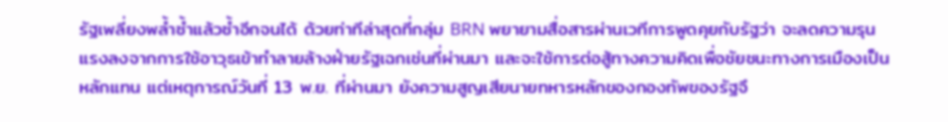รัฐเพลี่ยงพล้ำซ้ำแล้วซ้ำอีกจนได้ ด้วยท่าทีล่าสุดที่กลุ่ม BRN พยายามสื่อสารผ่านเวทีการพูดคุยกับรัฐว่า จะลดความรุนแรงลงจากการใช้อาวุธเข้าทำลายล้างฝ่ายรัฐเฉกเช่นที่ผ่านมา และจะใช้การต่อสู้ทางความคิดเพื่อชัยชนะทางการเมืองเป็นหลักแทน แต่เหตุการณ์วันที่ 13 พ.ย. ที่ผ่านมา ยังความสูญเสียนายทหารหลักของกองทัพของรัฐจึ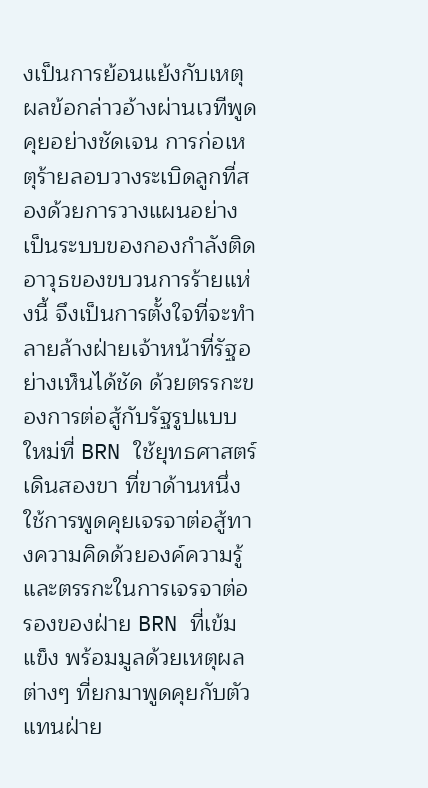งเป็นการย้อนแย้งกับเหตุผลข้อกล่าวอ้างผ่านเวทีพูดคุยอย่างชัดเจน การก่อเหตุร้ายลอบวางระเบิดลูกที่สองด้วยการวางแผนอย่างเป็นระบบของกองกำลังติดอาวุธของขบวนการร้ายแห่งนี้ จึงเป็นการตั้งใจที่จะทำลายล้างฝ่ายเจ้าหน้าที่รัฐอย่างเห็นได้ชัด ด้วยตรรกะของการต่อสู้กับรัฐรูปแบบใหม่ที่ BRN ใช้ยุทธศาสตร์เดินสองขา ที่ขาด้านหนึ่งใช้การพูดคุยเจรจาต่อสู้ทางความคิดด้วยองค์ความรู้และตรรกะในการเจรจาต่อรองของฝ่าย BRN ที่เข้มแข็ง พร้อมมูลด้วยเหตุผลต่างๆ ที่ยกมาพูดคุยกับตัวแทนฝ่าย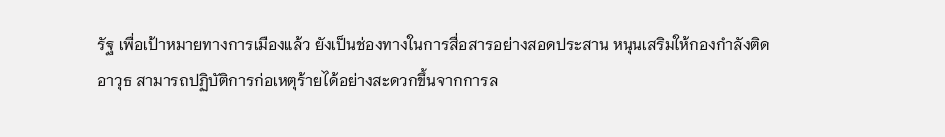รัฐ เพื่อเป้าหมายทางการเมืองแล้ว ยังเป็นช่องทางในการสื่อสารอย่างสอดประสาน หนุนเสริมให้กองกำลังติดอาวุธ สามารถปฏิบัติการก่อเหตุร้ายได้อย่างสะดวกขึ้นจากการล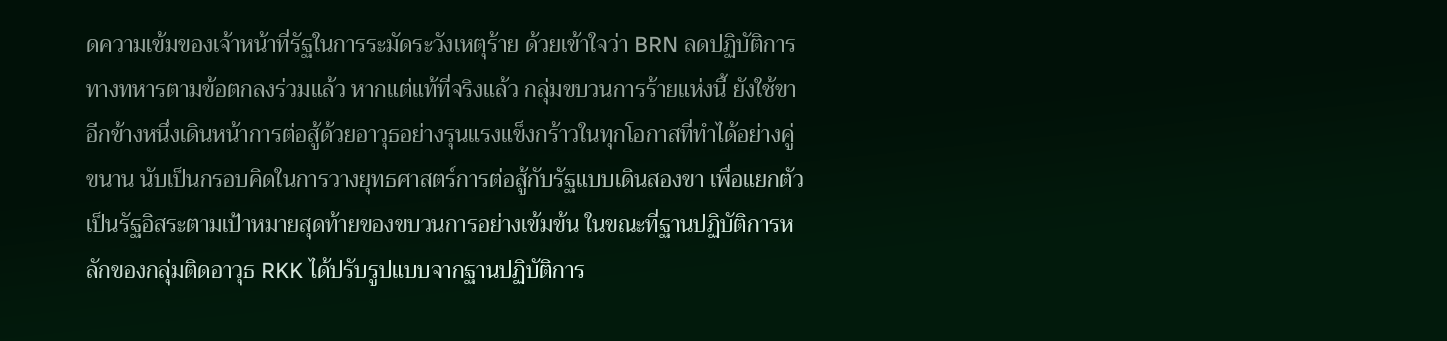ดความเข้มของเจ้าหน้าที่รัฐในการระมัดระวังเหตุร้าย ด้วยเข้าใจว่า BRN ลดปฏิบัติการทางทหารตามข้อตกลงร่วมแล้ว หากแต่แท้ที่จริงแล้ว กลุ่มขบวนการร้ายแห่งนี้ ยังใช้ขาอีกข้างหนึ่งเดินหน้าการต่อสู้ด้วยอาวุธอย่างรุนแรงแข็งกร้าวในทุกโอกาสที่ทำได้อย่างคู่ขนาน นับเป็นกรอบคิดในการวางยุทธศาสตร์การต่อสู้กับรัฐแบบเดินสองขา เพื่อแยกตัวเป็นรัฐอิสระตามเป้าหมายสุดท้ายของขบวนการอย่างเข้มข้น ในขณะที่ฐานปฏิบัติการหลักของกลุ่มติดอาวุธ RKK ได้ปรับรูปแบบจากฐานปฏิบัติการ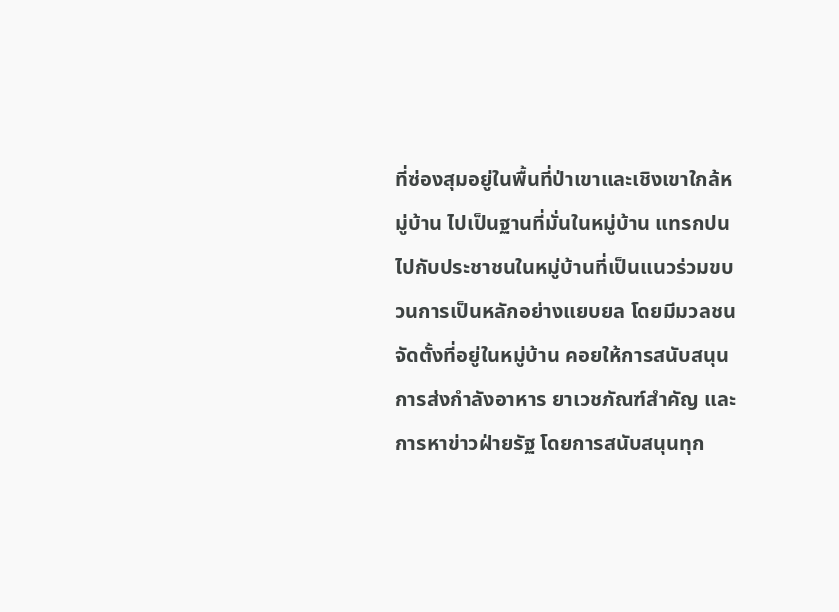ที่ซ่องสุมอยู่ในพื้นที่ป่าเขาและเชิงเขาใกล้หมู่บ้าน ไปเป็นฐานที่มั่นในหมู่บ้าน แทรกปนไปกับประชาชนในหมู่บ้านที่เป็นแนวร่วมขบวนการเป็นหลักอย่างแยบยล โดยมีมวลชนจัดตั้งที่อยู่ในหมู่บ้าน คอยให้การสนับสนุนการส่งกำลังอาหาร ยาเวชภัณฑ์สำคัญ และการหาข่าวฝ่ายรัฐ โดยการสนับสนุนทุก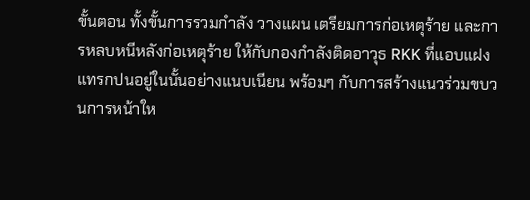ขั้นตอน ทั้งขั้นการรวมกำลัง วางแผน เตรียมการก่อเหตุร้าย และการหลบหนีหลังก่อเหตุร้าย ให้กับกองกำลังติดอาวุธ RKK ที่แอบแฝงแทรกปนอยู่ในนั้นอย่างแนบเนียน พร้อมๆ กับการสร้างแนวร่วมขบวนการหน้าให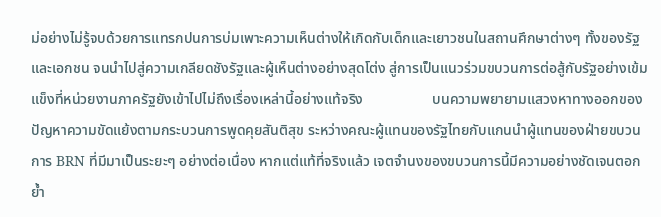ม่อย่างไม่รู้จบด้วยการแทรกปนการบ่มเพาะความเห็นต่างให้เกิดกับเด็กและเยาวชนในสถานศึกษาต่างๆ ทั้งของรัฐและเอกชน จนนำไปสู่ความเกลียดชังรัฐและผู้เห็นต่างอย่างสุดโต่ง สู่การเป็นแนวร่วมขบวนการต่อสู้กับรัฐอย่างเข้มแข็งที่หน่วยงานภาครัฐยังเข้าไปไม่ถึงเรื่องเหล่านี้อย่างแท้จริง                   บนความพยายามแสวงหาทางออกของปัญหาความขัดแย้งตามกระบวนการพูดคุยสันติสุข ระหว่างคณะผู้แทนของรัฐไทยกับแกนนำผู้แทนของฝ่ายขบวนการ BRN ที่มีมาเป็นระยะๆ อย่างต่อเนื่อง หากแต่แท้ที่จริงแล้ว เจตจำนงของขบวนการนี้มีความอย่างชัดเจนตอกย้ำ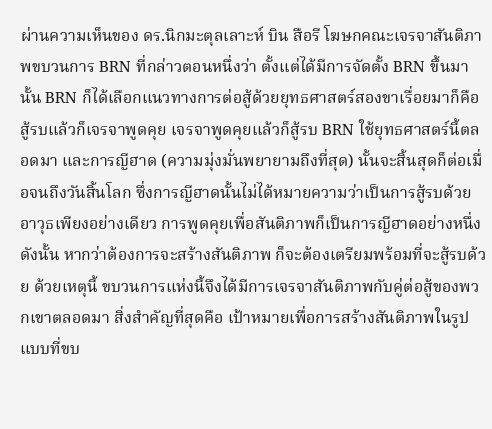ผ่านความเห็นของ ดร.นิกมะตุลเลาะห์ บิน สือรี โฆษกคณะเจรจาสันติภาพขบวนการ BRN ที่กล่าวตอนหนึ่งว่า ตั้งแต่ได้มีการจัดตั้ง BRN ขึ้นมานั้น BRN ก็ได้เลือกแนวทางการต่อสู้ด้วยยุทธศาสตร์สองขาเรื่อยมาก็คือ สู้รบแล้วก็เจรจาพูดคุย เจรจาพูดคุยแล้วก็สู้รบ BRN ใช้ยุทธศาสตร์นี้ตลอดมา และการญีฮาด (ความมุ่งมั่นพยายามถึงที่สุด) นั้นจะสิ้นสุดก็ต่อเมื่อจนถึงวันสิ้นโลก ซึ่งการญีฮาดนั้นไม่ได้หมายความว่าเป็นการสู้รบด้วยอาวุธเพียงอย่างเดียว การพูดคุยเพื่อสันติภาพก็เป็นการญีฮาดอย่างหนึ่ง ดังนั้น หากว่าต้องการจะสร้างสันติภาพ ก็จะต้องเตรียมพร้อมที่จะสู้รบด้วย ด้วยเหตุนี้ ขบวนการแห่งนี้จึงได้มีการเจรจาสันติภาพกับคู่ต่อสู้ของพวกเขาตลอดมา สิ่งสำคัญที่สุดคือ เป้าหมายเพื่อการสร้างสันติภาพในรูปแบบที่ขบ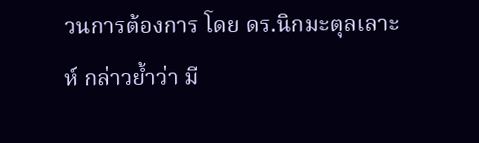วนการต้องการ โดย ดร.นิกมะตุลเลาะห์ กล่าวย้ำว่า มี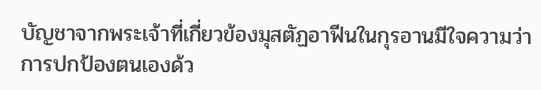บัญชาจากพระเจ้าที่เกี่ยวข้องมุสตัฏอาฟีนในกุรอานมีใจความว่า การปกป้องตนเองด้ว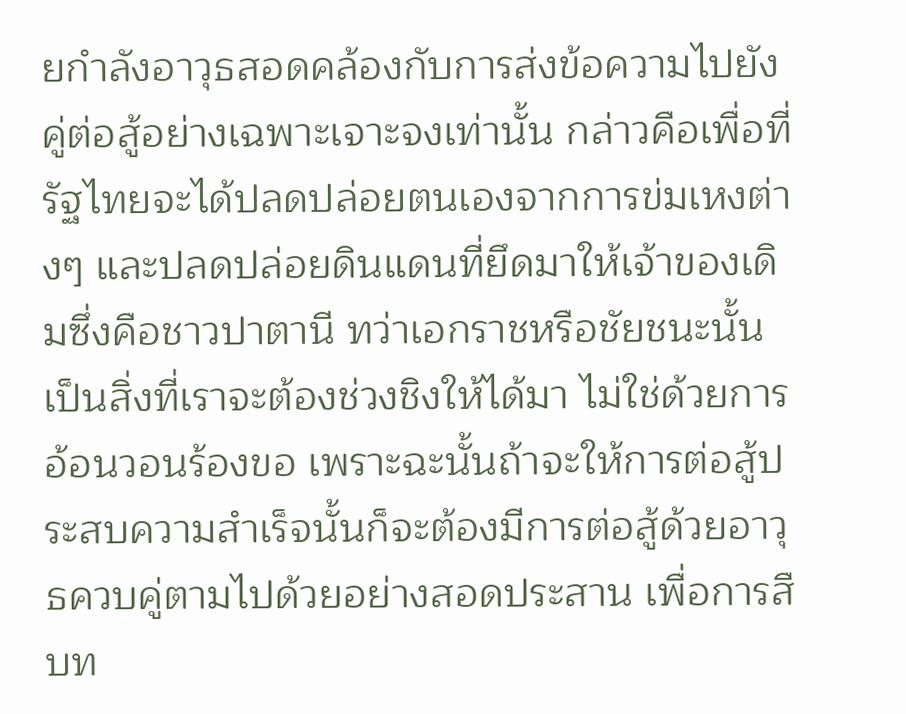ยกำลังอาวุธสอดคล้องกับการส่งข้อความไปยังคู่ต่อสู้อย่างเฉพาะเจาะจงเท่านั้น กล่าวคือเพื่อที่รัฐไทยจะได้ปลดปล่อยตนเองจากการข่มเหงต่างๆ และปลดปล่อยดินแดนที่ยึดมาให้เจ้าของเดิมซึ่งคือชาวปาตานี ทว่าเอกราชหรือชัยชนะนั้นเป็นสิ่งที่เราจะต้องช่วงชิงให้ได้มา ไม่ใช่ด้วยการอ้อนวอนร้องขอ เพราะฉะนั้นถ้าจะให้การต่อสู้ประสบความสำเร็จนั้นก็จะต้องมีการต่อสู้ด้วยอาวุธควบคู่ตามไปด้วยอย่างสอดประสาน เพื่อการสืบท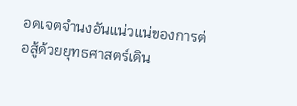อดเจตจำนงอันแน่วแน่ของการต่อสู้ด้วยยุทธศาสตร์เดิน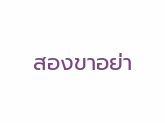สองขาอย่า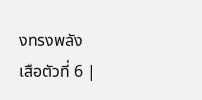งทรงพลัง
เสือตัวที่ 6 |